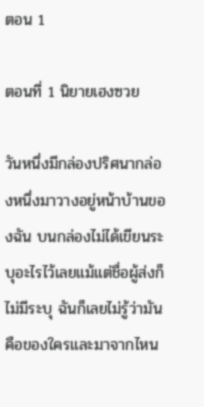ตอน 1

ตอนที่ 1 นิยายเฮงซวย

วันหนึ่งมีกล่องปริศนากล่องหนึ่งมาวางอยู่หน้าบ้านของฉัน บนกล่องไม่ได้เขียนระบุอะไรไว้เลยแม้แต่ชื่อผู้ส่งก็ไม่มีระบุ ฉันก็เลยไม่รู้ว่ามันคือของใครและมาจากไหน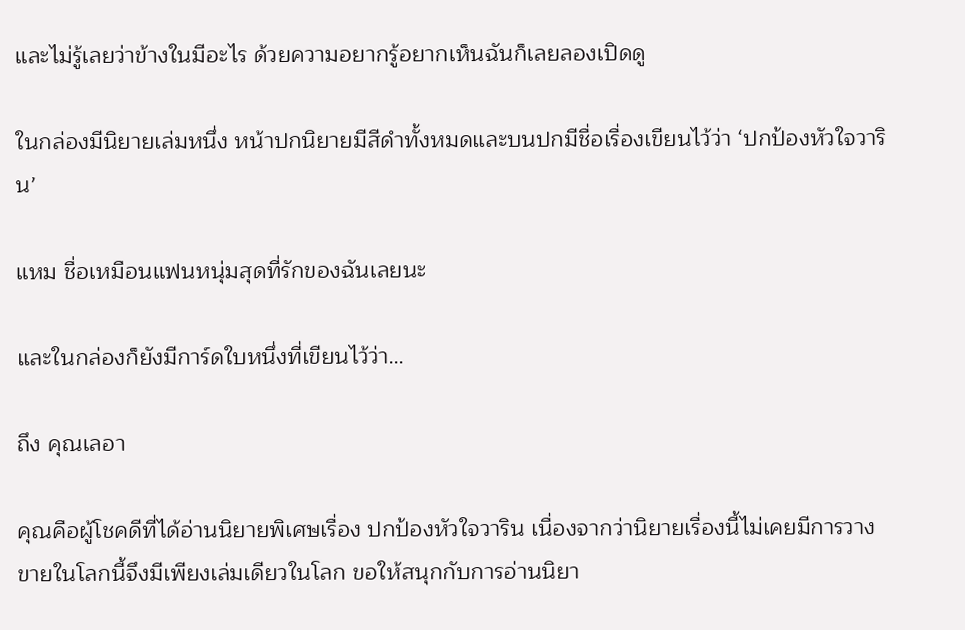และไม่รู้เลยว่าข้างในมีอะไร ด้วยความอยากรู้อยากเห็นฉันก็เลยลองเปิดดู

ในกล่องมีนิยายเล่มหนึ่ง หน้าปกนิยายมีสีดำทั้งหมดและบนปกมีชื่อเรื่องเขียนไว้ว่า ‘ปกป้องหัวใจวาริน’

แหม ชื่อเหมือนแฟนหนุ่มสุดที่รักของฉันเลยนะ

และในกล่องก็ยังมีการ์ดใบหนึ่งที่เขียนไว้ว่า…

ถึง คุณเลอา

คุณคือผู้โชคดีที่ได้อ่านนิยายพิเศษเรื่อง ปกป้องหัวใจวาริน เนื่องจากว่านิยายเรื่องนี้ไม่เคยมีการวางขายในโลกนี้จึงมีเพียงเล่มเดียวในโลก ขอให้สนุกกับการอ่านนิยา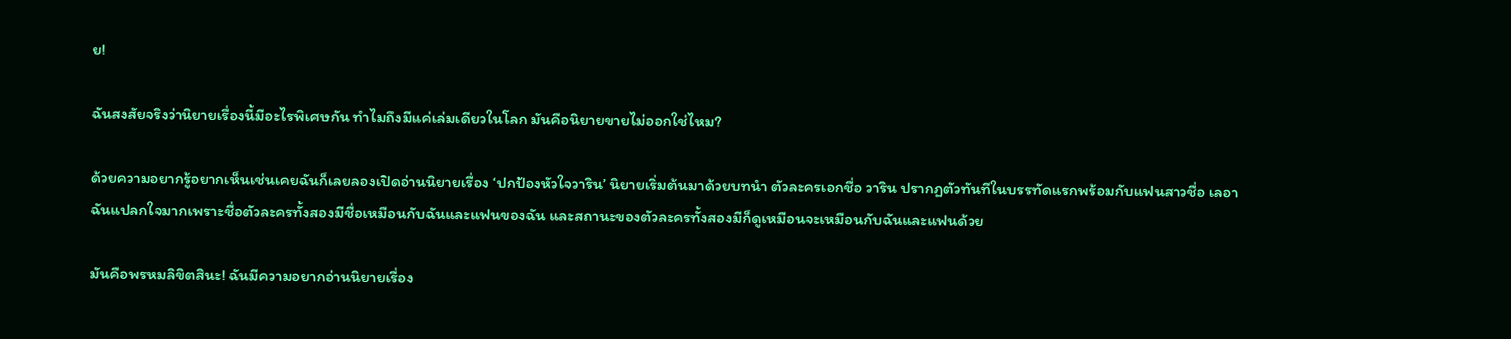ย!

ฉันสงสัยจริงว่านิยายเรื่องนี้มีอะไรพิเศษกัน ทำไมถึงมีแค่เล่มเดียวในโลก มันคือนิยายขายไม่ออกใช่ไหม?

ด้วยความอยากรู้อยากเห็นเช่นเคยฉันก็เลยลองเปิดอ่านนิยายเรื่อง ‘ปกป้องหัวใจวาริน’ นิยายเริ่มต้นมาด้วยบทนำ ตัวละครเอกชื่อ วาริน ปรากฏตัวทันทีในบรรทัดแรกพร้อมกับแฟนสาวชื่อ เลอา ฉันแปลกใจมากเพราะชื่อตัวละครทั้งสองมีชื่อเหมือนกับฉันและแฟนของฉัน และสถานะของตัวละครทั้งสองมีก็ดูเหมือนจะเหมือนกับฉันและแฟนด้วย

มันคือพรหมลิขิตสินะ! ฉันมีความอยากอ่านนิยายเรื่อง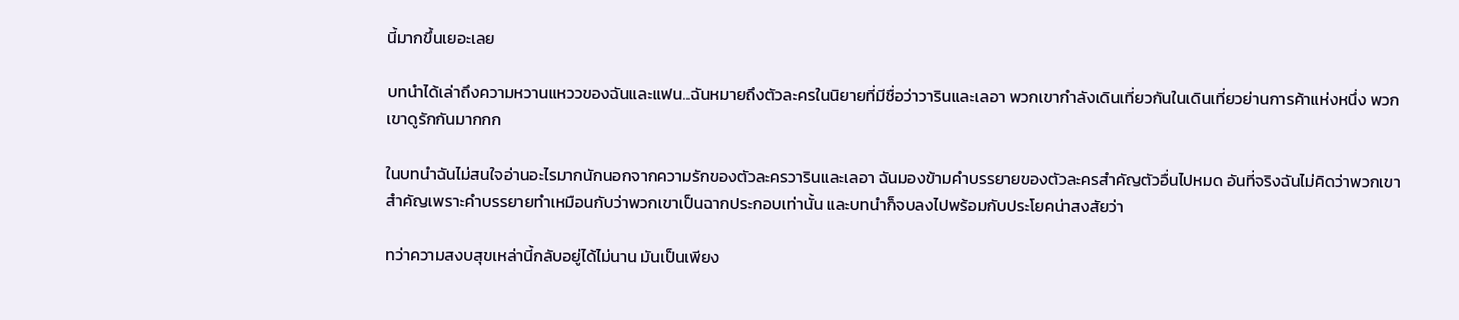นี้มากขึ้นเยอะเลย

บทนำได้เล่าถึงความหวานแหววของฉันและแฟน...ฉันหมายถึงตัวละครในนิยายที่มีชื่อว่าวารินและเลอา พวกเขากำลังเดินเที่ยวกันในเดินเที่ยวย่านการค้าแห่งหนึ่ง พวกเขาดูรักกันมากกก

ในบทนำฉันไม่สนใจอ่านอะไรมากนักนอกจากความรักของตัวละครวารินและเลอา ฉันมองข้ามคำบรรยายของตัวละครสำคัญตัวอื่นไปหมด อันที่จริงฉันไม่คิดว่าพวกเขาสำคัญเพราะคำบรรยายทำเหมือนกับว่าพวกเขาเป็นฉากประกอบเท่านั้น และบทนำก็จบลงไปพร้อมกับประโยคน่าสงสัยว่า

ทว่าความสงบสุขเหล่านี้กลับอยู่ได้ไม่นาน มันเป็นเพียง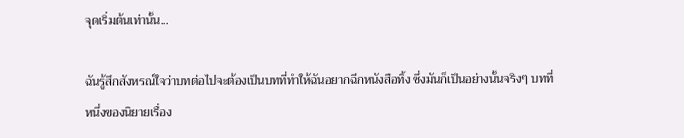จุดเริ่มต้นเท่านั้น...

ฉันรู้สึกสังหรณ์ใจว่าบทต่อไปจะต้องเป็นบทที่ทำให้ฉันอยากฉีกหนังสือทิ้ง ซึ่งมันก็เป็นอย่างนั้นจริงๆ บทที่หนึ่งของนิยายเรื่อง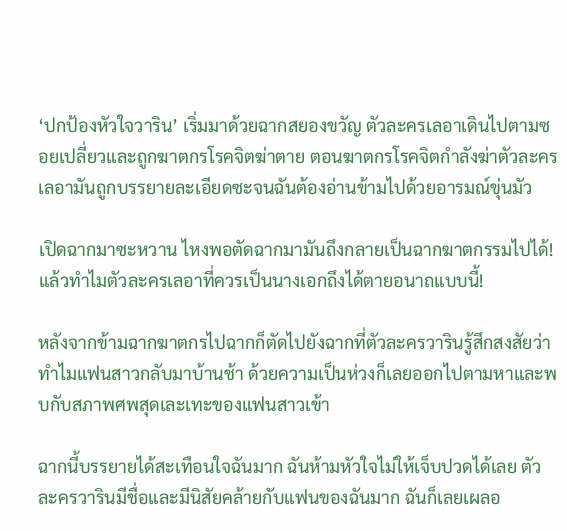‘ปกป้องหัวใจวาริน’ เริ่มมาด้วยฉากสยองขวัญ ตัวละครเลอาเดินไปตามซอยเปลี่ยวและถูกฆาตกรโรคจิตฆ่าตาย ตอนฆาตกรโรคจิตกำลังฆ่าตัวละครเลอามันถูกบรรยายละเอียดซะจนฉันต้องอ่านข้ามไปด้วยอารมณ์ขุ่นมัว

เปิดฉากมาซะหวาน ไหงพอตัดฉากมามันถึงกลายเป็นฉากฆาตกรรมไปได้! แล้วทำไมตัวละครเลอาที่ควรเป็นนางเอกถึงได้ตายอนาถแบบนี้!

หลังจากข้ามฉากฆาตกรไปฉากก็ตัดไปยังฉากที่ตัวละครวารินรู้สึกสงสัยว่าทำไมแฟนสาวกลับมาบ้านช้า ด้วยความเป็นห่วงก็เลยออกไปตามหาและพบกับสภาพศพสุดเละเทะของแฟนสาวเข้า

ฉากนี้บรรยายได้สะเทือนใจฉันมาก ฉันห้ามหัวใจไม่ให้เจ็บปวดได้เลย ตัวละครวารินมีชื่อและมีนิสัยคล้ายกับแฟนของฉันมาก ฉันก็เลยเผลอ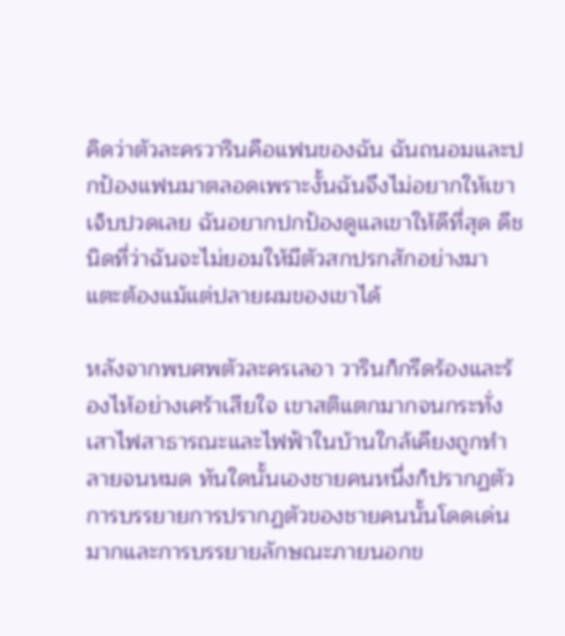คิดว่าตัวละครวารินคือแฟนของฉัน ฉันถนอมและปกป้องแฟนมาตลอดเพราะงั้นฉันจึงไม่อยากให้เขาเจ็บปวดเลย ฉันอยากปกป้องดูแลเขาให้ดีที่สุด ดีชนิดที่ว่าฉันจะไม่ยอมให้มีตัวสกปรกสักอย่างมาแตะต้องแม้แต่ปลายผมของเขาได้

หลังจากพบศพตัวละครเลอา วารินก็กรีดร้องและร้องไห้อย่างเศร้าเสียใจ เขาสติแตกมากจนกระทั่งเสาไฟสาธารณะและไฟฟ้าในบ้านใกล้เคียงถูกทำลายจนหมด ทันใดนั้นเองชายคนหนึ่งก็ปรากฏตัว การบรรยายการปรากฏตัวของชายคนนั้นโดดเด่นมากและการบรรยายลักษณะภายนอกข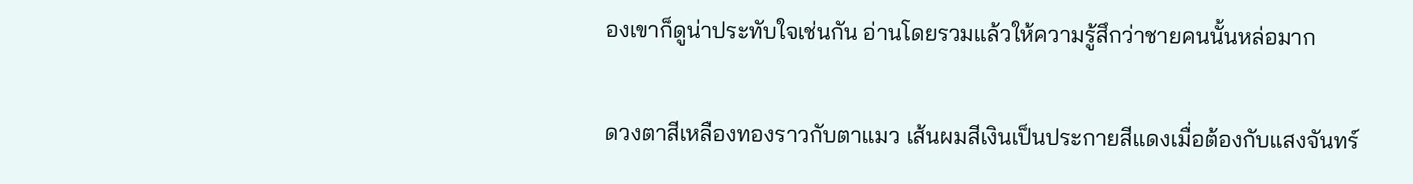องเขาก็ดูน่าประทับใจเช่นกัน อ่านโดยรวมแล้วให้ความรู้สึกว่าชายคนนั้นหล่อมาก

ดวงตาสีเหลืองทองราวกับตาแมว เส้นผมสีเงินเป็นประกายสีแดงเมื่อต้องกับแสงจันทร์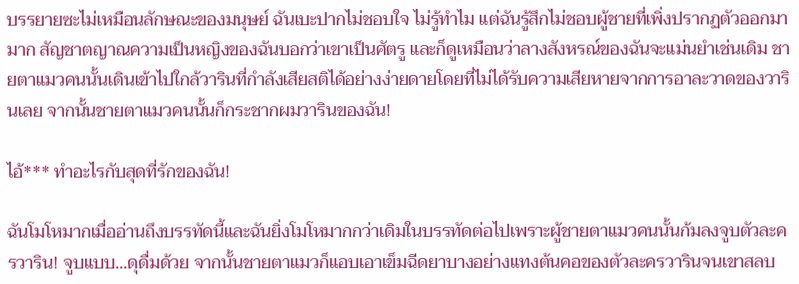บรรยายซะไม่เหมือนลักษณะของมนุษย์ ฉันเบะปากไม่ชอบใจ ไม่รู้ทำไม แต่ฉันรู้สึกไม่ชอบผู้ชายที่เพิ่งปรากฏตัวออกมามาก สัญชาตญาณความเป็นหญิงของฉันบอกว่าเขาเป็นศัตรู และก็ดูเหมือนว่าลางสังหรณ์ของฉันจะแม่นยำเช่นเดิม ชายตาแมวคนนั้นเดินเข้าไปใกล้วารินที่กำลังเสียสติได้อย่างง่ายดายโดยที่ไม่ได้รับความเสียหายจากการอาละวาดของวารินเลย จากนั้นชายตาแมวคนนั้นก็กระชากผมวารินของฉัน!

ไอ้*** ทำอะไรกับสุดที่รักของฉัน!

ฉันโมโหมากเมื่ออ่านถึงบรรทัดนี้และฉันยิ่งโมโหมากกว่าเดิมในบรรทัดต่อไปเพราะผู้ชายตาแมวคนนั้นก้มลงจูบตัวละครวาริน! จูบแบบ...ดุดื่มด้วย จากนั้นชายตาแมวก็แอบเอาเข็มฉีดยาบางอย่างแทงต้นคอของตัวละครวารินจนเขาสลบ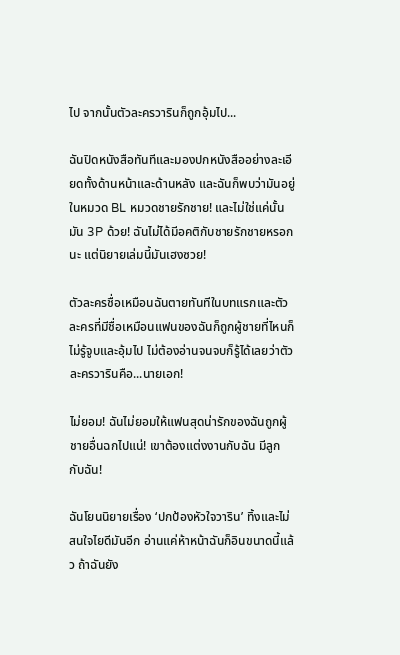ไป จากนั้นตัวละครวารินก็ถูกอุ้มไป...

ฉันปิดหนังสือทันทีและมองปกหนังสืออย่างละเอียดทั้งด้านหน้าและด้านหลัง และฉันก็พบว่ามันอยู่ในหมวด BL หมวดชายรักชาย! และไม่ใช่แค่นั้นมัน 3P ด้วย! ฉันไม่ได้มีอคติกับชายรักชายหรอกนะ แต่นิยายเล่มนี้มันเฮงซวย!

ตัวละครชื่อเหมือนฉันตายทันทีในบทแรกและตัวละครที่มีชื่อเหมือนแฟนของฉันก็ถูกผู้ชายที่ไหนก็ไม่รู้จูบและอุ้มไป ไม่ต้องอ่านจนจบก็รู้ได้เลยว่าตัวละครวารินคือ...นายเอก!

ไม่ยอม! ฉันไม่ยอมให้แฟนสุดน่ารักของฉันถูกผู้ชายอื่นฉกไปแน่! เขาต้องแต่งงานกับฉัน มีลูกกับฉัน!

ฉันโยนนิยายเรื่อง ‘ปกป้องหัวใจวาริน’ ทิ้งและไม่สนใจไยดีมันอีก อ่านแค่ห้าหน้าฉันก็อินขนาดนี้แล้ว ถ้าฉันยัง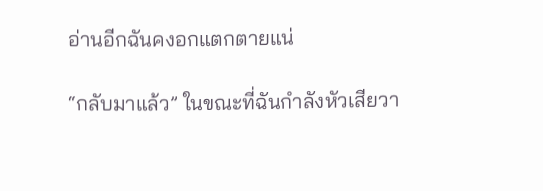อ่านอีกฉันคงอกแตกตายแน่

“กลับมาแล้ว” ในขณะที่ฉันกำลังหัวเสียวา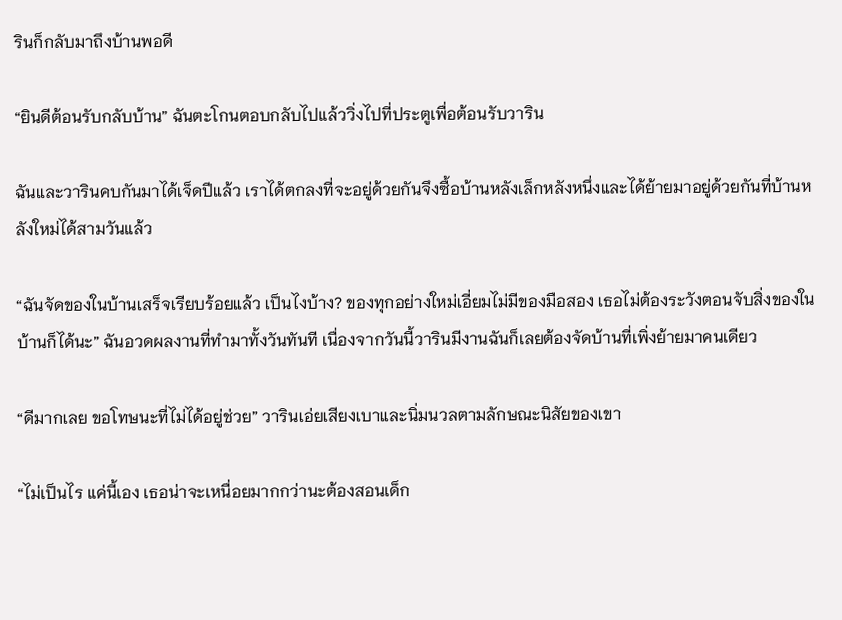รินก็กลับมาถึงบ้านพอดี

“ยินดีต้อนรับกลับบ้าน” ฉันตะโกนตอบกลับไปแล้ววิ่งไปที่ประตูเพื่อต้อนรับวาริน

ฉันและวารินคบกันมาได้เจ็ดปีแล้ว เราได้ตกลงที่จะอยู่ด้วยกันจึงซื้อบ้านหลังเล็กหลังหนึ่งและได้ย้ายมาอยู่ด้วยกันที่บ้านหลังใหม่ได้สามวันแล้ว

“ฉันจัดของในบ้านเสร็จเรียบร้อยแล้ว เป็นไงบ้าง? ของทุกอย่างใหม่เอี่ยมไม่มีของมือสอง เธอไม่ต้องระวังตอนจับสิ่งของในบ้านก็ได้นะ” ฉันอวดผลงานที่ทำมาทั้งวันทันที เนื่องจากวันนี้วารินมีงานฉันก็เลยต้องจัดบ้านที่เพิ่งย้ายมาคนเดียว

“ดีมากเลย ขอโทษนะที่ไม่ได้อยู่ช่วย” วารินเอ่ยเสียงเบาและนิ่มนวลตามลักษณะนิสัยของเขา

“ไม่เป็นไร แค่นี้เอง เธอน่าจะเหนื่อยมากกว่านะต้องสอนเด็ก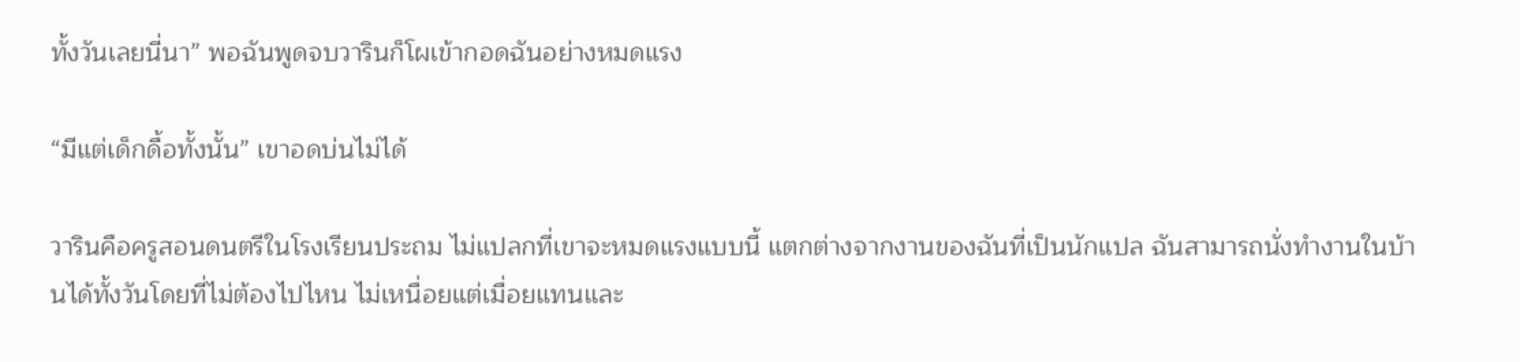ทั้งวันเลยนี่นา” พอฉันพูดจบวารินก็โผเข้ากอดฉันอย่างหมดแรง

“มีแต่เด็กดื้อทั้งนั้น” เขาอดบ่นไม่ได้

วารินคือครูสอนดนตรีในโรงเรียนประถม ไม่แปลกที่เขาจะหมดแรงแบบนี้ แตกต่างจากงานของฉันที่เป็นนักแปล ฉันสามารถนั่งทำงานในบ้านได้ทั้งวันโดยที่ไม่ต้องไปไหน ไม่เหนื่อยแต่เมื่อยแทนและ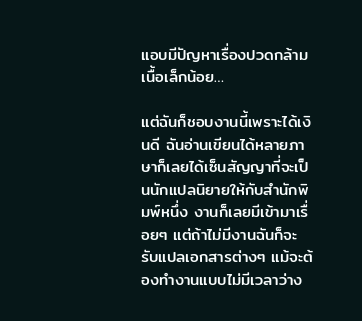แอบมีปัญหาเรื่องปวดกล้ามเนื้อเล็กน้อย…

แต่ฉันก็ชอบงานนี้เพราะได้เงินดี ฉันอ่านเขียนได้หลายภาษาก็เลยได้เซ็นสัญญาที่จะเป็นนักแปลนิยายให้กับสำนักพิมพ์หนึ่ง งานก็เลยมีเข้ามาเรื่อยๆ แต่ถ้าไม่มีงานฉันก็จะรับแปลเอกสารต่างๆ แม้จะต้องทำงานแบบไม่มีเวลาว่าง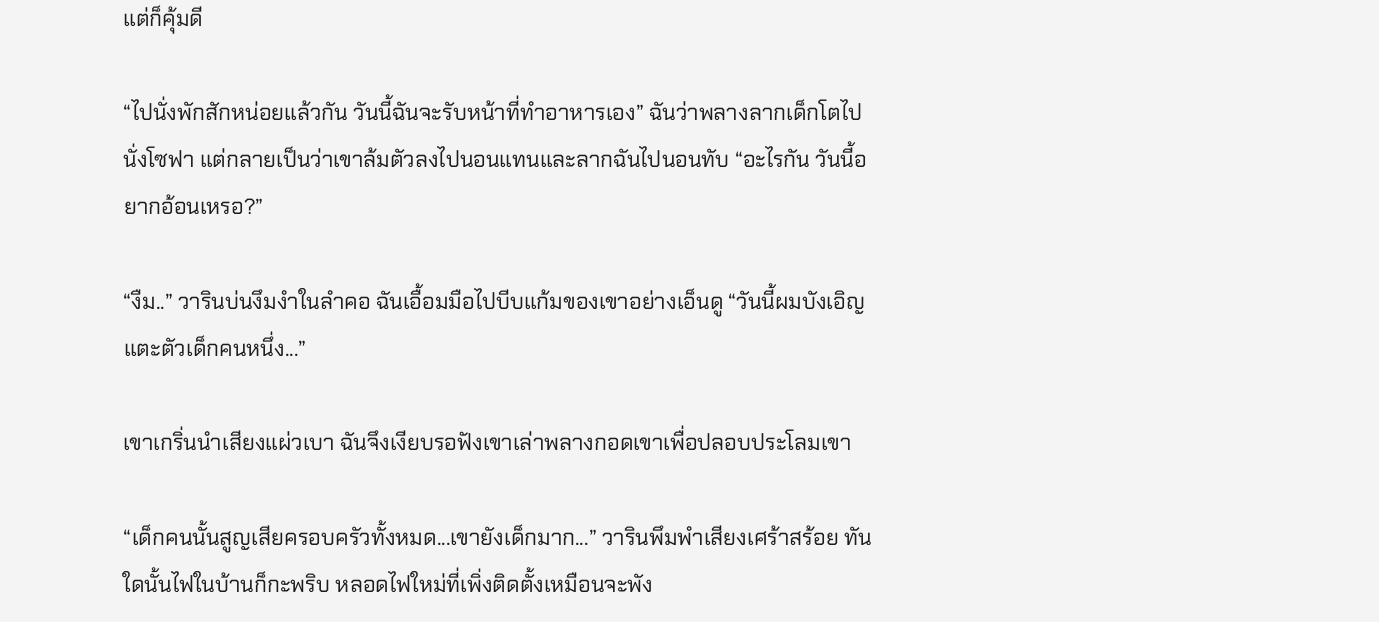แต่ก็คุ้มดี

“ไปนั่งพักสักหน่อยแล้วกัน วันนี้ฉันจะรับหน้าที่ทำอาหารเอง” ฉันว่าพลางลากเด็กโตไปนั่งโซฟา แต่กลายเป็นว่าเขาล้มตัวลงไปนอนแทนและลากฉันไปนอนทับ “อะไรกัน วันนี้อยากอ้อนเหรอ?”

“งืม..” วารินบ่นงึมงำในลำคอ ฉันเอื้อมมือไปบีบแก้มของเขาอย่างเอ็นดู “วันนี้ผมบังเอิญแตะตัวเด็กคนหนึ่ง...”

เขาเกริ่นนำเสียงแผ่วเบา ฉันจึงเงียบรอฟังเขาเล่าพลางกอดเขาเพื่อปลอบประโลมเขา

“เด็กคนนั้นสูญเสียครอบครัวทั้งหมด...เขายังเด็กมาก...” วารินพึมพำเสียงเศร้าสร้อย ทันใดนั้นไฟในบ้านก็กะพริบ หลอดไฟใหม่ที่เพิ่งติดตั้งเหมือนจะพัง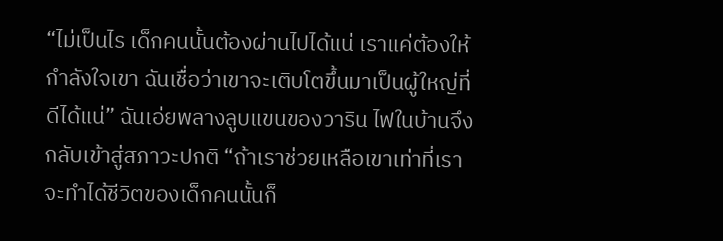“ไม่เป็นไร เด็กคนนั้นต้องผ่านไปได้แน่ เราแค่ต้องให้กำลังใจเขา ฉันเชื่อว่าเขาจะเติบโตขึ้นมาเป็นผู้ใหญ่ที่ดีได้แน่” ฉันเอ่ยพลางลูบแขนของวาริน ไฟในบ้านจึงกลับเข้าสู่สภาวะปกติ “ถ้าเราช่วยเหลือเขาเท่าที่เราจะทำได้ชีวิตของเด็กคนนั้นก็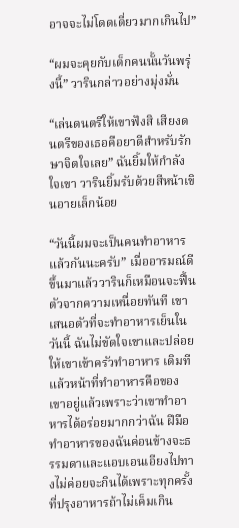อาจจะไม่โดดเดี่ยวมากเกินไป”

“ผมจะคุยกับเด็กคนนั้นวันพรุ่งนี้” วารินกล่าวอย่างมุ่งมั่น

“เล่นดนตรีให้เขาฟังสิ เสียงดนตรีของเธอคือยาดีสำหรับรักษาจิตใจเลย” ฉันยิ้มให้กำลังใจเขา วารินยิ้มรับด้วยสีหน้าเขินอายเล็กน้อย

“วันนี้ผมจะเป็นคนทำอาหารแล้วกันนะครับ” เมื่ออารมณ์ดีขึ้นมาแล้ววารินก็เหมือนจะฟื้นตัวจากความเหนื่อยทันที เขาเสนอตัวที่จะทำอาหารเย็นในวันนี้ ฉันไม่ขัดใจเขาและปล่อยให้เขาเข้าครัวทำอาหาร เดิมทีแล้วหน้าที่ทำอาหารคือของเขาอยู่แล้วเพราะว่าเขาทำอาหารได้อร่อยมากกว่าฉัน ฝีมือทำอาหารของฉันค่อนข้างจะธรรมดาและแอบเอนเอียงไปทางไม่ค่อยจะกินได้เพราะทุกครั้งที่ปรุงอาหารถ้าไม่เค็มเกิน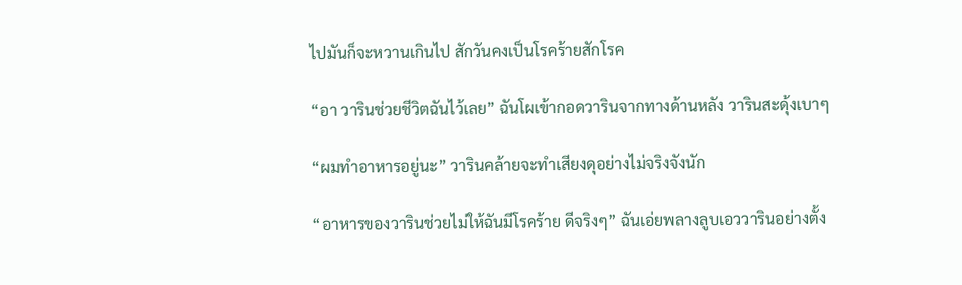ไปมันก็จะหวานเกินไป สักวันคงเป็นโรคร้ายสักโรค

“อา วารินช่วยชีวิตฉันไว้เลย” ฉันโผเข้ากอดวารินจากทางด้านหลัง วารินสะดุ้งเบาๆ

“ผมทำอาหารอยู่นะ” วารินคล้ายจะทำเสียงดุอย่างไม่จริงจังนัก

“อาหารของวารินช่วยไม่ให้ฉันมีโรคร้าย ดีจริงๆ” ฉันเอ่ยพลางลูบเอววารินอย่างตั้ง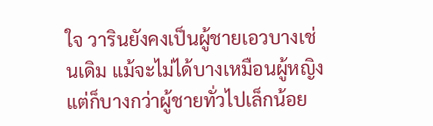ใจ วารินยังคงเป็นผู้ชายเอวบางเช่นเดิม แม้จะไม่ได้บางเหมือนผู้หญิงแต่ก็บางกว่าผู้ชายทั่วไปเล็กน้อย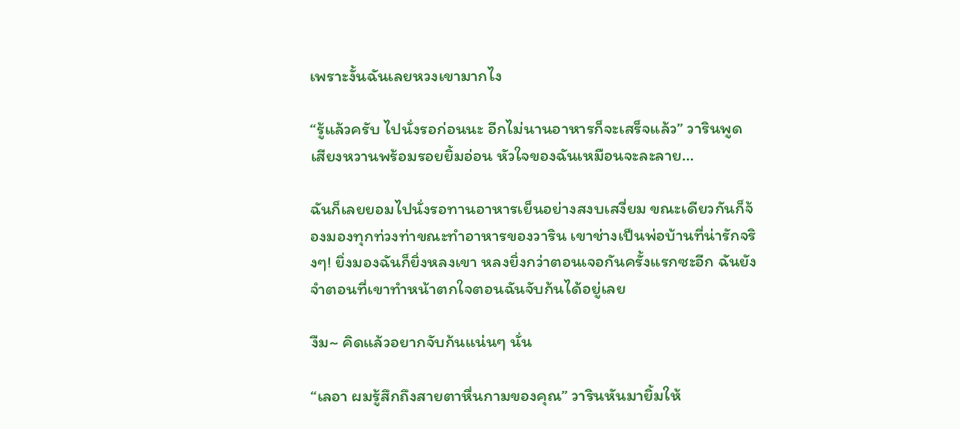เพราะงั้นฉันเลยหวงเขามากไง

“รู้แล้วครับ ไปนั่งรอก่อนนะ อีกไม่นานอาหารก็จะเสร็จแล้ว” วารินพูดเสียงหวานพร้อมรอยยิ้มอ่อน หัวใจของฉันเหมือนจะละลาย...

ฉันก็เลยยอมไปนั่งรอทานอาหารเย็นอย่างสงบเสงี่ยม ขณะเดียวกันก็จ้องมองทุกท่วงท่าขณะทำอาหารของวาริน เขาช่างเป็นพ่อบ้านที่น่ารักจริงๆ! ยิ่งมองฉันก็ยิ่งหลงเขา หลงยิ่งกว่าตอนเจอกันครั้งแรกซะอีก ฉันยังจำตอนที่เขาทำหน้าตกใจตอนฉันจับก้นได้อยู่เลย

งืม~ คิดแล้วอยากจับก้นแน่นๆ นั่น

“เลอา ผมรู้สึกถึงสายตาหื่นกามของคุณ” วารินหันมายิ้มให้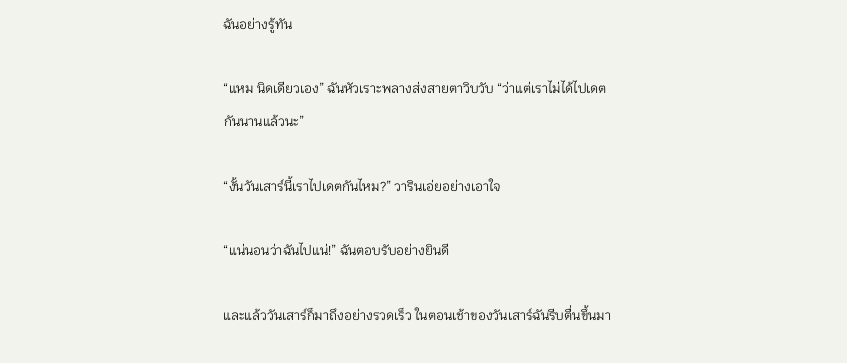ฉันอย่างรู้ทัน

“แหม นิดเดียวเอง” ฉันหัวเราะพลางส่งสายตาวิบวับ “ว่าแต่เราไม่ได้ไปเดตกันนานแล้วนะ”

“งั้นวันเสาร์นี้เราไปเดตกันไหม?” วารินเอ่ยอย่างเอาใจ

“แน่นอนว่าฉันไปแน่!” ฉันตอบรับอย่างยินดี

และแล้ววันเสาร์ก็มาถึงอย่างรวดเร็ว ในตอนเช้าของวันเสาร์ฉันรีบตื่นขึ้นมา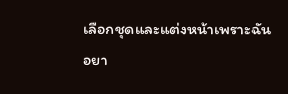เลือกชุดและแต่งหน้าเพราะฉันอยา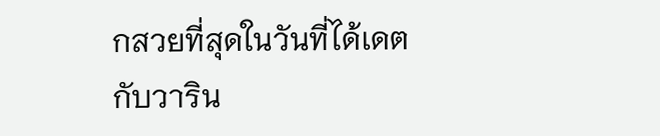กสวยที่สุดในวันที่ได้เดตกับวาริน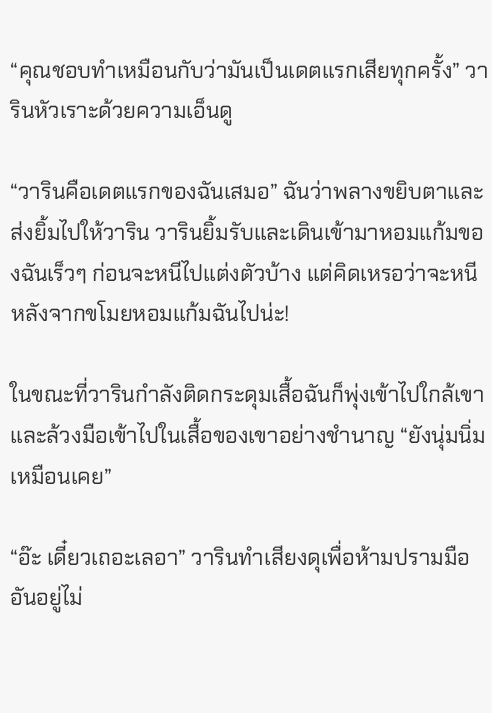“คุณชอบทำเหมือนกับว่ามันเป็นเดตแรกเสียทุกครั้ง” วารินหัวเราะด้วยความเอ็นดู

“วารินคือเดตแรกของฉันเสมอ” ฉันว่าพลางขยิบตาและส่งยิ้มไปให้วาริน วารินยิ้มรับและเดินเข้ามาหอมแก้มของฉันเร็วๆ ก่อนจะหนีไปแต่งตัวบ้าง แต่คิดเหรอว่าจะหนีหลังจากขโมยหอมแก้มฉันไปน่ะ!

ในขณะที่วารินกำลังติดกระดุมเสื้อฉันก็พุ่งเข้าไปใกล้เขาและล้วงมือเข้าไปในเสื้อของเขาอย่างชำนาญ “ยังนุ่มนิ่มเหมือนเคย”

“อ๊ะ เดี๋ยวเถอะเลอา” วารินทำเสียงดุเพื่อห้ามปรามมืออันอยู่ไม่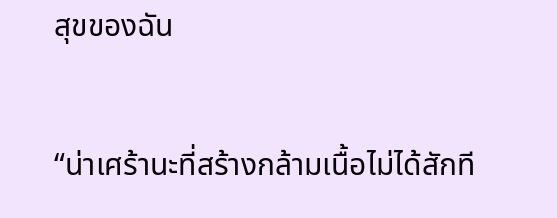สุขของฉัน

“น่าเศร้านะที่สร้างกล้ามเนื้อไม่ได้สักที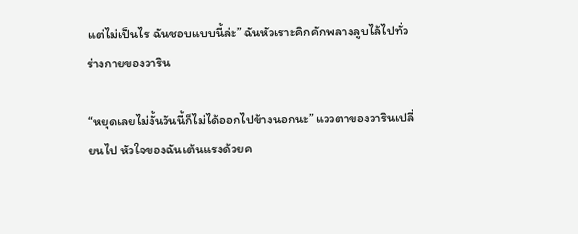แต่ไม่เป็นไร ฉันชอบแบบนี้ล่ะ” ฉันหัวเราะคิกคักพลางลูบไล้ไปทั่วร่างกายของวาริน

“หยุดเลยไม่งั้นวันนี้ก็ไม่ได้ออกไปข้างนอกนะ” แววตาของวารินเปลี่ยนไป หัวใจของฉันเต้นแรงด้วยค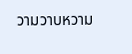วามวาบหวาม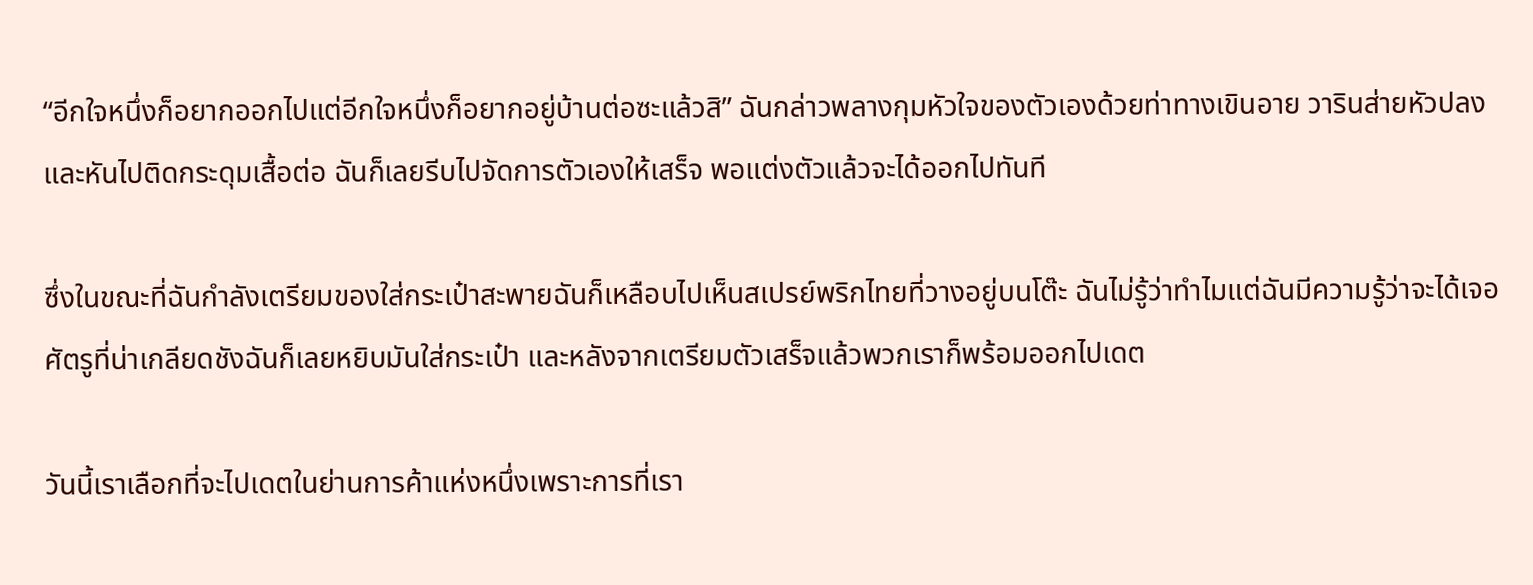“อีกใจหนึ่งก็อยากออกไปแต่อีกใจหนึ่งก็อยากอยู่บ้านต่อซะแล้วสิ” ฉันกล่าวพลางกุมหัวใจของตัวเองด้วยท่าทางเขินอาย วารินส่ายหัวปลงและหันไปติดกระดุมเสื้อต่อ ฉันก็เลยรีบไปจัดการตัวเองให้เสร็จ พอแต่งตัวแล้วจะได้ออกไปทันที

ซึ่งในขณะที่ฉันกำลังเตรียมของใส่กระเป๋าสะพายฉันก็เหลือบไปเห็นสเปรย์พริกไทยที่วางอยู่บนโต๊ะ ฉันไม่รู้ว่าทำไมแต่ฉันมีความรู้ว่าจะได้เจอศัตรูที่น่าเกลียดชังฉันก็เลยหยิบมันใส่กระเป๋า และหลังจากเตรียมตัวเสร็จแล้วพวกเราก็พร้อมออกไปเดต

วันนี้เราเลือกที่จะไปเดตในย่านการค้าแห่งหนึ่งเพราะการที่เรา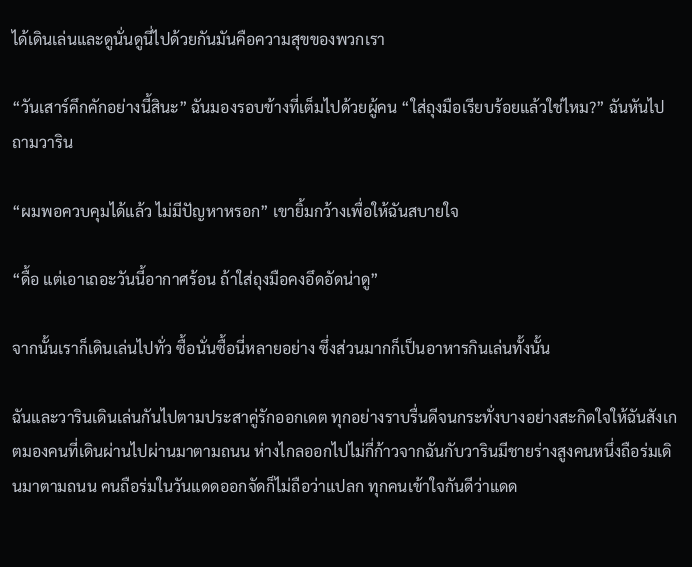ได้เดินเล่นและดูนั่นดูนี่ไปด้วยกันมันคือความสุขของพวกเรา

“วันเสาร์คึกคักอย่างนี้สินะ” ฉันมองรอบข้างที่เต็มไปด้วยผู้คน “ใส่ถุงมือเรียบร้อยแล้วใช่ไหม?” ฉันหันไปถามวาริน

“ผมพอควบคุมได้แล้ว ไม่มีปัญหาหรอก” เขายิ้มกว้างเพื่อให้ฉันสบายใจ

“ดื้อ แต่เอาเถอะวันนี้อากาศร้อน ถ้าใส่ถุงมือคงอึดอัดน่าดู”

จากนั้นเราก็เดินเล่นไปทั่ว ซื้อนั่นซื้อนี่หลายอย่าง ซึ่งส่วนมากก็เป็นอาหารกินเล่นทั้งนั้น

ฉันและวารินเดินเล่นกันไปตามประสาคู่รักออกเดต ทุกอย่างราบรื่นดีจนกระทั่งบางอย่างสะกิดใจให้ฉันสังเกตมองคนที่เดินผ่านไปผ่านมาตามถนน ห่างไกลออกไปไม่กี่ก้าวจากฉันกับวารินมีชายร่างสูงคนหนึ่งถือร่มเดินมาตามถนน คนถือร่มในวันแดดออกจัดก็ไม่ถือว่าแปลก ทุกคนเข้าใจกันดีว่าแดด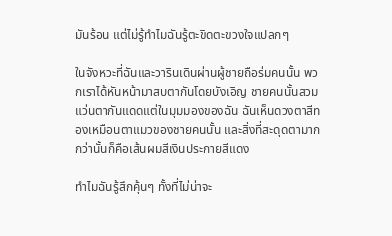มันร้อน แต่ไม่รู้ทำไมฉันรู้ตะขิดตะขวงใจแปลกๆ

ในจังหวะที่ฉันและวารินเดินผ่านผู้ชายถือร่มคนนั้น พวกเราได้หันหน้ามาสบตากันโดยบังเอิญ ชายคนนั้นสวมแว่นตากันแดดแต่ในมุมมองของฉัน ฉันเห็นดวงตาสีทองเหมือนตาแมวของชายคนนั้น และสิ่งที่สะดุดตามากกว่านั้นก็คือเส้นผมสีเงินประกายสีแดง

ทำไมฉันรู้สึกคุ้นๆ ทั้งที่ไม่น่าจะ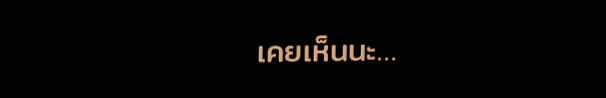เคยเห็นนะ…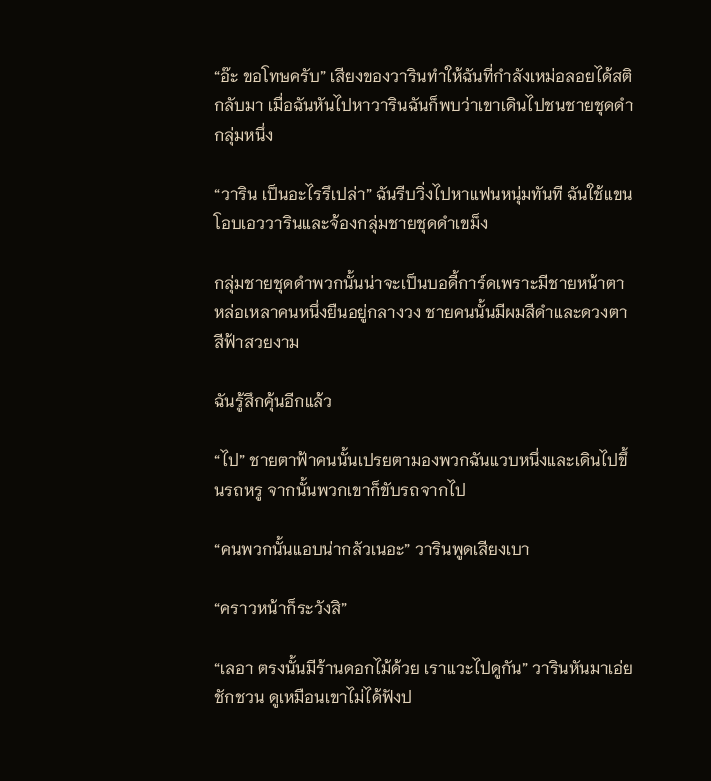“อ๊ะ ขอโทษครับ” เสียงของวารินทำให้ฉันที่กำลังเหม่อลอยได้สติกลับมา เมื่อฉันหันไปหาวารินฉันก็พบว่าเขาเดินไปชนชายชุดดำกลุ่มหนึ่ง

“วาริน เป็นอะไรรึเปล่า” ฉันรีบวิ่งไปหาแฟนหนุ่มทันที ฉันใช้แขนโอบเอววารินและจ้องกลุ่มชายชุดดำเขม็ง

กลุ่มชายชุดดำพวกนั้นน่าจะเป็นบอดี้การ์ดเพราะมีชายหน้าตาหล่อเหลาคนหนึ่งยืนอยู่กลางวง ชายคนนั้นมีผมสีดำและดวงตาสีฟ้าสวยงาม

ฉันรู้สึกคุ้นอีกแล้ว

“ไป” ชายตาฟ้าคนนั้นเปรยตามองพวกฉันแวบหนึ่งและเดินไปขึ้นรถหรู จากนั้นพวกเขาก็ขับรถจากไป

“คนพวกนั้นแอบน่ากลัวเนอะ” วารินพูดเสียงเบา

“คราวหน้าก็ระวังสิ”

“เลอา ตรงนั้นมีร้านดอกไม้ด้วย เราแวะไปดูกัน” วารินหันมาเอ่ยชักชวน ดูเหมือนเขาไม่ได้ฟังป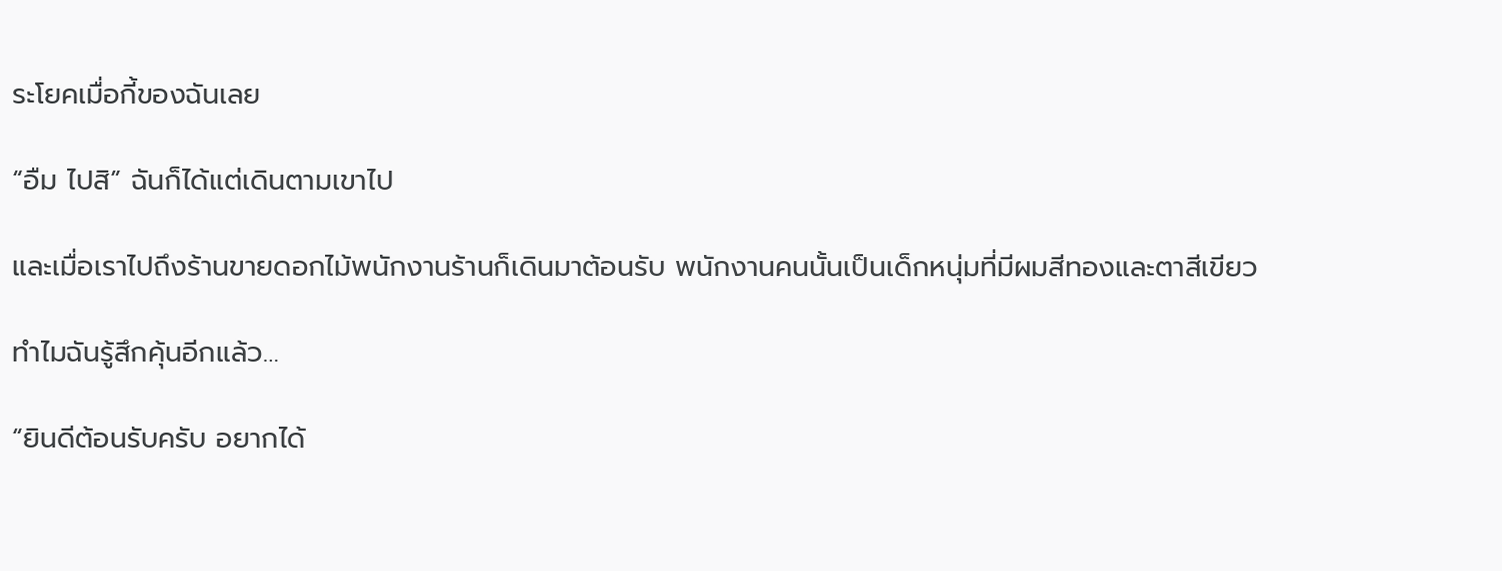ระโยคเมื่อกี้ของฉันเลย

“อืม ไปสิ” ฉันก็ได้แต่เดินตามเขาไป

และเมื่อเราไปถึงร้านขายดอกไม้พนักงานร้านก็เดินมาต้อนรับ พนักงานคนนั้นเป็นเด็กหนุ่มที่มีผมสีทองและตาสีเขียว

ทำไมฉันรู้สึกคุ้นอีกแล้ว…

“ยินดีต้อนรับครับ อยากได้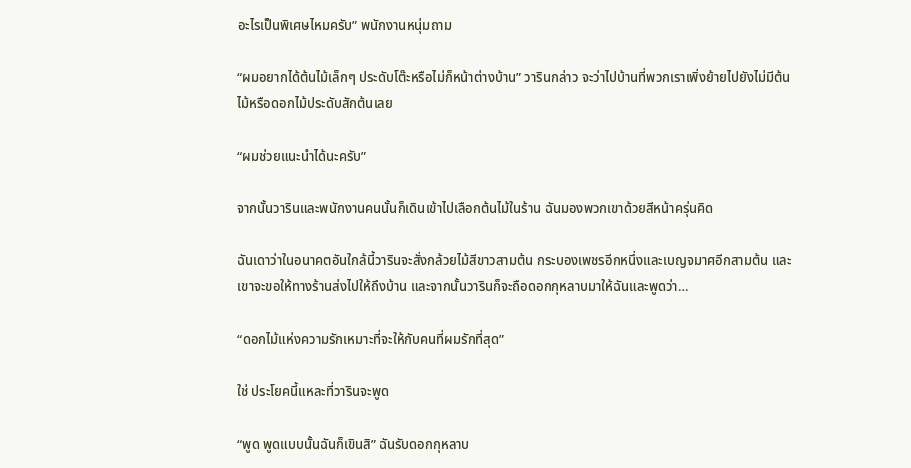อะไรเป็นพิเศษไหมครับ” พนักงานหนุ่มถาม

“ผมอยากได้ต้นไม้เล็กๆ ประดับโต๊ะหรือไม่ก็หน้าต่างบ้าน” วารินกล่าว จะว่าไปบ้านที่พวกเราเพิ่งย้ายไปยังไม่มีต้นไม้หรือดอกไม้ประดับสักต้นเลย

“ผมช่วยแนะนำได้นะครับ”

จากนั้นวารินและพนักงานคนนั้นก็เดินเข้าไปเลือกต้นไม้ในร้าน ฉันมองพวกเขาด้วยสีหน้าครุ่นคิด

ฉันเดาว่าในอนาคตอันใกล้นี้วารินจะสั่งกล้วยไม้สีขาวสามต้น กระบองเพชรอีกหนึ่งและเบญจมาศอีกสามต้น และเขาจะขอให้ทางร้านส่งไปให้ถึงบ้าน และจากนั้นวารินก็จะถือดอกกุหลาบมาให้ฉันและพูดว่า…

“ดอกไม้แห่งความรักเหมาะที่จะให้กับคนที่ผมรักที่สุด”

ใช่ ประโยคนี้แหละที่วารินจะพูด

“พูด พูดแบบนั้นฉันก็เขินสิ” ฉันรับดอกกุหลาบ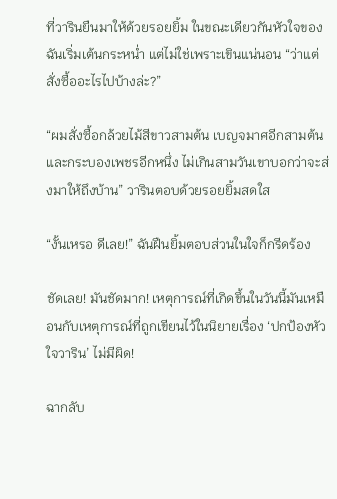ที่วารินยืนมาให้ด้วยรอยยิ้ม ในขณะเดียวกันหัวใจของฉันเริ่มเต้นกระหน่ำ แต่ไม่ใช่เพราะเขินแน่นอน “ว่าแต่สั่งซื้ออะไรไปบ้างล่ะ?”

“ผมสั่งซื้อกล้วยไม้สีขาวสามต้น เบญจมาศอีกสามต้น และกระบองเพชรอีกหนึ่ง ไม่เกินสามวันเขาบอกว่าจะส่งมาให้ถึงบ้าน” วารินตอบด้วยรอยยิ้มสดใส

“งั้นเหรอ ดีเลย!” ฉันฝืนยิ้มตอบส่วนในใจก็กรีดร้อง

ชัดเลย! มันชัดมาก! เหตุการณ์ที่เกิดขึ้นในวันนี้มันเหมือนกับเหตุการณ์ที่ถูกเขียนไว้ในนิยายเรื่อง ‘ปกป้องหัวใจวาริน’ ไม่มีผิด!

ฉากลับ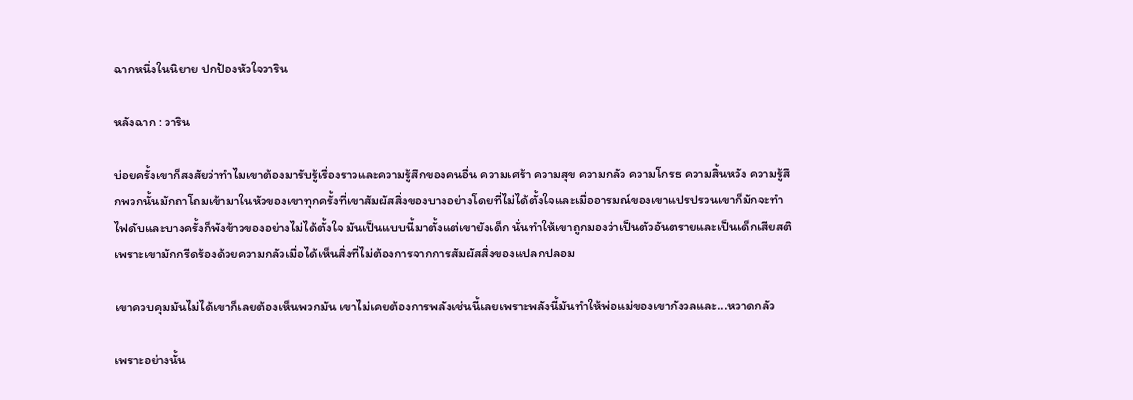ฉากหนึ่งในนิยาย ปกป้องหัวใจวาริน

หลังฉาก : วาริน

บ่อยครั้งเขาก็สงสัยว่าทำไมเขาต้องมารับรู้เรื่องราวและความรู้สึกของคนอื่น ความเศร้า ความสุข ความกลัว ความโกรธ ความสิ้นหวัง ความรู้สึกพวกนั้นมักถาโถมเข้ามาในหัวของเขาทุกครั้งที่เขาสัมผัสสิ่งของบางอย่างโดยที่ไม่ได้ตั้งใจและเมื่ออารมณ์ของเขาแปรปรวนเขาก็มักจะทำไฟดับและบางครั้งก็พังข้าวของอย่างไม่ได้ตั้งใจ มันเป็นแบบนี้มาตั้งแต่เขายังเด็ก นั่นทำให้เขาถูกมองว่าเป็นตัวอันตรายและเป็นเด็กเสียสติเพราะเขามักกรีดร้องด้วยความกลัวเมื่อได้เห็นสิ่งที่ไม่ต้องการจากการสัมผัสสิ่งของแปลกปลอม

เขาควบคุมมันไม่ได้เขาก็เลยต้องเห็นพวกมัน เขาไม่เคยต้องการพลังเช่นนี้เลยเพราะพลังนี้มันทำให้พ่อแม่ของเขากังวลและ...หวาดกลัว

เพราะอย่างนั้น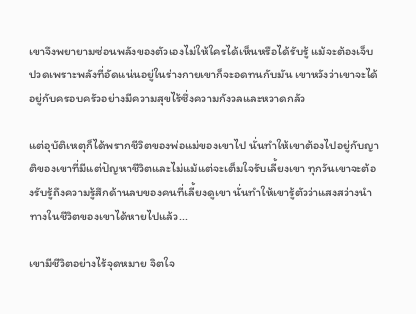เขาจึงพยายามซ่อนพลังของตัวเองไม่ให้ใครได้เห็นหรือได้รับรู้ แม้จะต้องเจ็บปวดเพราะพลังที่อัดแน่นอยู่ในร่างกายเขาก็จะอดทนกับมัน เขาหวังว่าเขาจะได้อยู่กับครอบครัวอย่างมีความสุขไร้ซึ่งความกังวลและหวาดกลัว

แต่อุบัติเหตุก็ได้พรากชีวิตของพ่อแม่ของเขาไป นั่นทำให้เขาต้องไปอยู่กับญาติของเขาที่มีแต่ปัญหาชีวิตและไม่แม้แต่จะเต็มใจรับเลี้ยงเขา ทุกวันเขาจะต้องรับรู้ถึงความรู้สึกด้านลบของคนที่เลี้ยงดูเขา นั่นทำให้เขารู้ตัวว่าแสงสว่างนำทางในชีวิตของเขาได้หายไปแล้ว...

เขามีชีวิตอย่างไร้จุดหมาย จิตใจ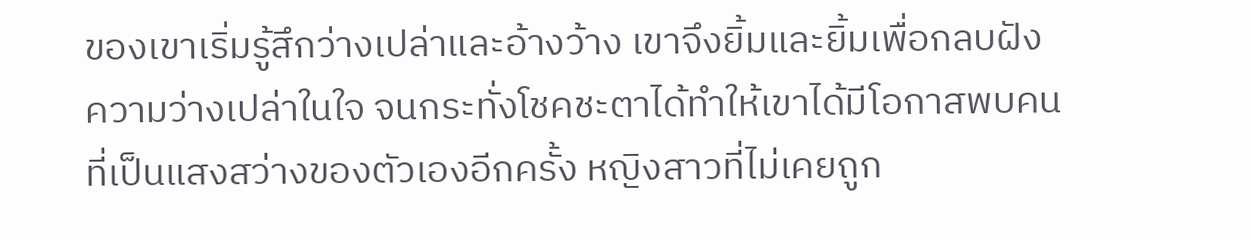ของเขาเริ่มรู้สึกว่างเปล่าและอ้างว้าง เขาจึงยิ้มและยิ้มเพื่อกลบฝังความว่างเปล่าในใจ จนกระทั่งโชคชะตาได้ทำให้เขาได้มีโอกาสพบคนที่เป็นแสงสว่างของตัวเองอีกครั้ง หญิงสาวที่ไม่เคยถูก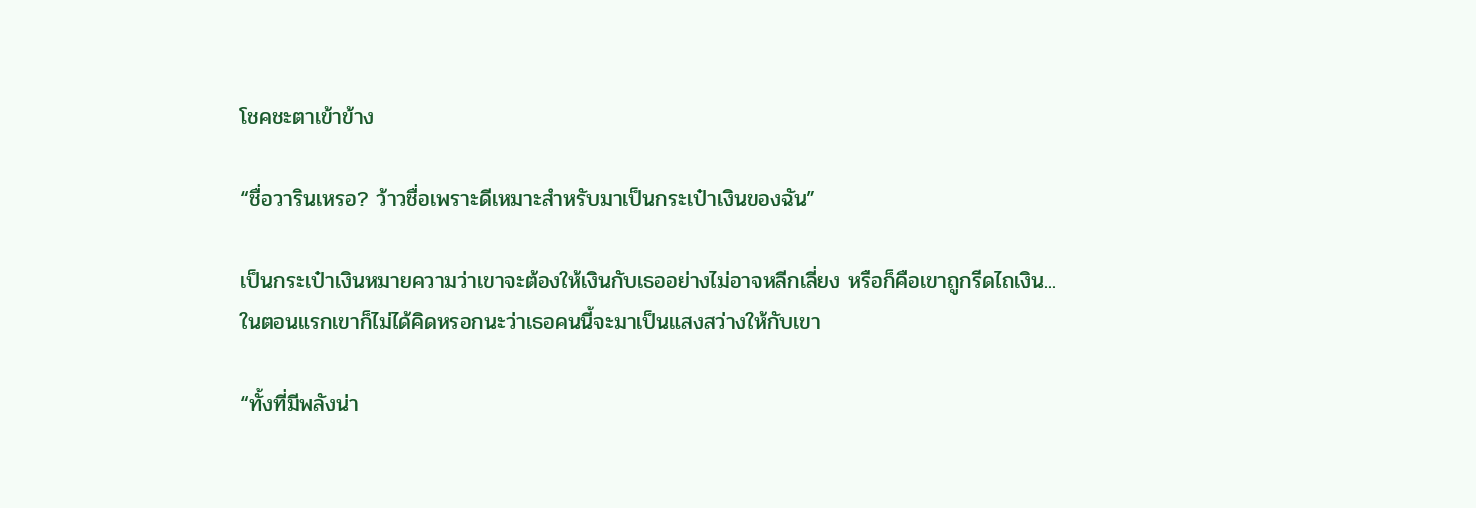โชคชะตาเข้าข้าง

“ชื่อวารินเหรอ? ว้าวชื่อเพราะดีเหมาะสำหรับมาเป็นกระเป๋าเงินของฉัน”

เป็นกระเป๋าเงินหมายความว่าเขาจะต้องให้เงินกับเธออย่างไม่อาจหลีกเลี่ยง หรือก็คือเขาถูกรีดไถเงิน...ในตอนแรกเขาก็ไม่ได้คิดหรอกนะว่าเธอคนนี้จะมาเป็นแสงสว่างให้กับเขา

“ทั้งที่มีพลังน่า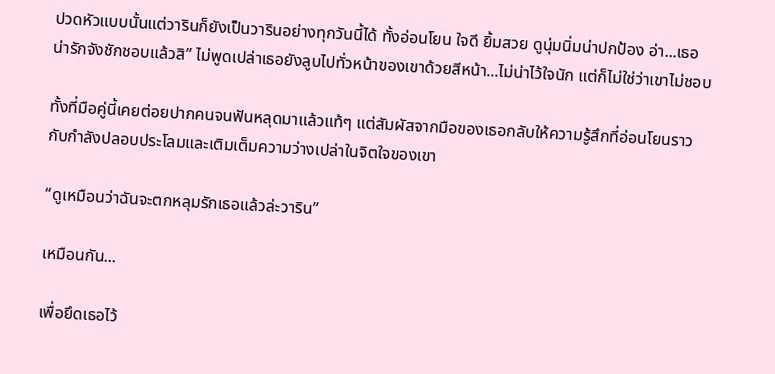ปวดหัวแบบนั้นแต่วารินก็ยังเป็นวารินอย่างทุกวันนี้ได้ ทั้งอ่อนโยน ใจดี ยิ้มสวย ดูนุ่มนิ่มน่าปกป้อง อ่า...เธอน่ารักจังชักชอบแล้วสิ” ไม่พูดเปล่าเธอยังลูบไปทั่วหน้าของเขาด้วยสีหน้า...ไม่น่าไว้ใจนัก แต่ก็ไม่ใช่ว่าเขาไม่ชอบ

ทั้งที่มือคู่นี้เคยต่อยปากคนจนฟันหลุดมาแล้วแท้ๆ แต่สัมผัสจากมือของเธอกลับให้ความรู้สึกที่อ่อนโยนราวกับกำลังปลอบประโลมและเติมเต็มความว่างเปล่าในจิตใจของเขา

“ดูเหมือนว่าฉันจะตกหลุมรักเธอแล้วล่ะวาริน”

เหมือนกัน...

เพื่อยึดเธอไว้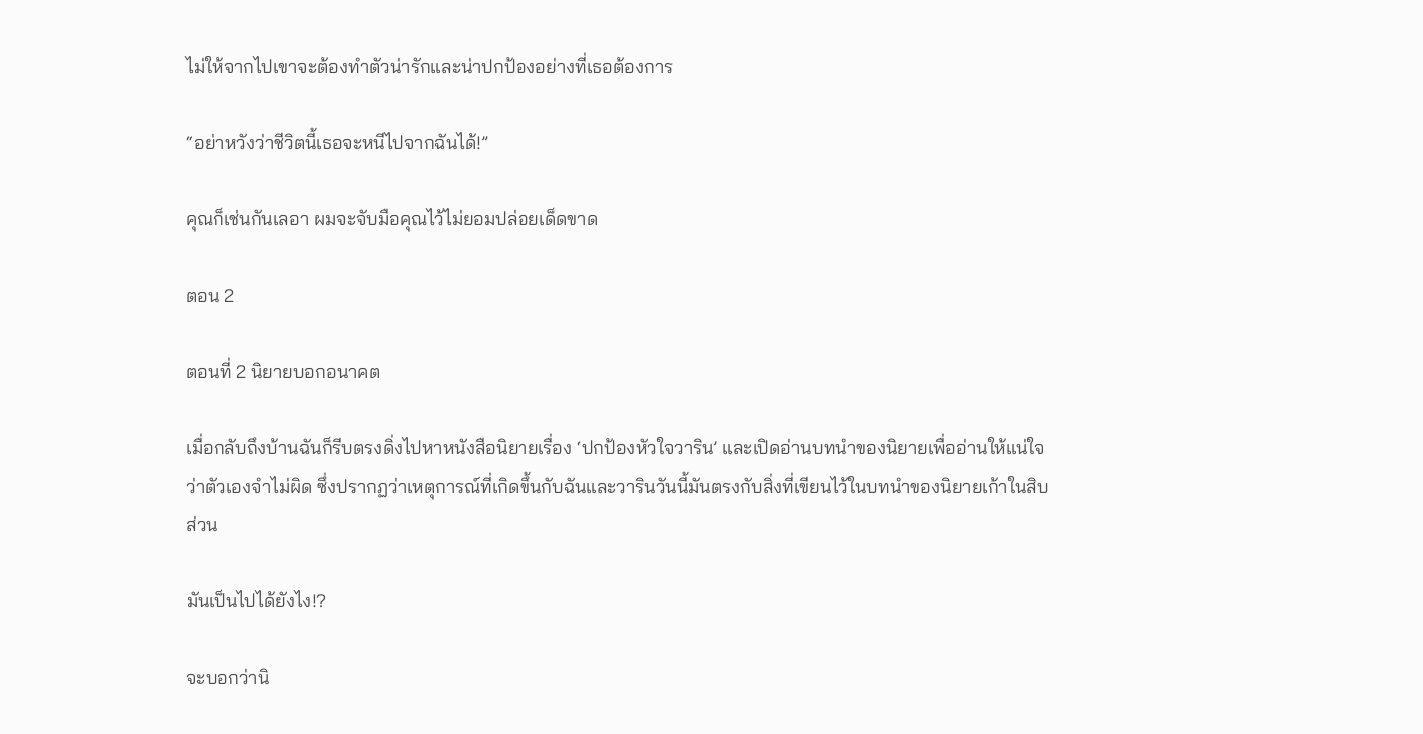ไม่ให้จากไปเขาจะต้องทำตัวน่ารักและน่าปกป้องอย่างที่เธอต้องการ

“อย่าหวังว่าชีวิตนี้เธอจะหนีไปจากฉันได้!”

คุณก็เช่นกันเลอา ผมจะจับมือคุณไว้ไม่ยอมปล่อยเด็ดขาด

ตอน 2

ตอนที่ 2 นิยายบอกอนาคต

เมื่อกลับถึงบ้านฉันก็รีบตรงดิ่งไปหาหนังสือนิยายเรื่อง ‘ปกป้องหัวใจวาริน’ และเปิดอ่านบทนำของนิยายเพื่ออ่านให้แน่ใจว่าตัวเองจำไม่ผิด ซึ่งปรากฏว่าเหตุการณ์ที่เกิดขึ้นกับฉันและวารินวันนี้มันตรงกับสิ่งที่เขียนไว้ในบทนำของนิยายเก้าในสิบส่วน

มันเป็นไปได้ยังไง!?

จะบอกว่านิ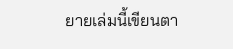ยายเล่มนี้เขียนตา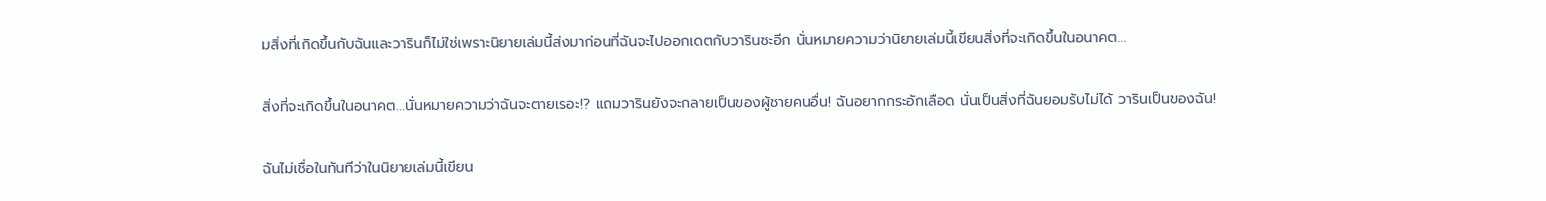มสิ่งที่เกิดขึ้นกับฉันและวารินก็ไม่ใช่เพราะนิยายเล่มนี้ส่งมาก่อนที่ฉันจะไปออกเดตกับวารินซะอีก นั่นหมายความว่านิยายเล่มนี้เขียนสิ่งที่จะเกิดขึ้นในอนาคต...

สิ่งที่จะเกิดขึ้นในอนาคต...นั่นหมายความว่าฉันจะตายเรอะ!? แถมวารินยังจะกลายเป็นของผู้ชายคนอื่น! ฉันอยากกระอักเลือด นั่นเป็นสิ่งที่ฉันยอมรับไม่ได้ วารินเป็นของฉัน!

ฉันไม่เชื่อในทันทีว่าในนิยายเล่มนี้เขียน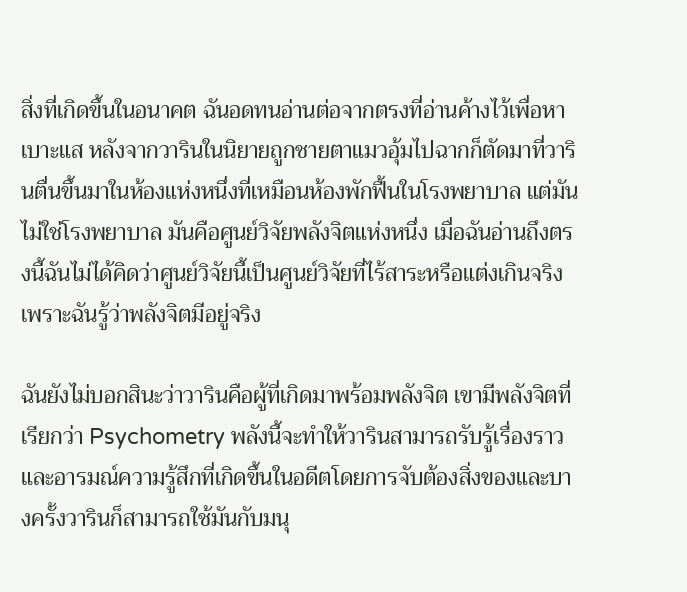สิ่งที่เกิดขึ้นในอนาคต ฉันอดทนอ่านต่อจากตรงที่อ่านค้างไว้เพื่อหาเบาะแส หลังจากวารินในนิยายถูกชายตาแมวอุ้มไปฉากก็ตัดมาที่วารินตื่นขึ้นมาในห้องแห่งหนึ่งที่เหมือนห้องพักฟื้นในโรงพยาบาล แต่มันไม่ใช่โรงพยาบาล มันคือศูนย์วิจัยพลังจิตแห่งหนึ่ง เมื่อฉันอ่านถึงตรงนี้ฉันไม่ได้คิดว่าศูนย์วิจัยนี้เป็นศูนย์วิจัยที่ไร้สาระหรือแต่งเกินจริงเพราะฉันรู้ว่าพลังจิตมีอยู่จริง

ฉันยังไม่บอกสินะว่าวารินคือผู้ที่เกิดมาพร้อมพลังจิต เขามีพลังจิตที่เรียกว่า Psychometry พลังนี้จะทำให้วารินสามารถรับรู้เรื่องราวและอารมณ์ความรู้สึกที่เกิดขึ้นในอดีตโดยการจับต้องสิ่งของและบางครั้งวารินก็สามารถใช้มันกับมนุ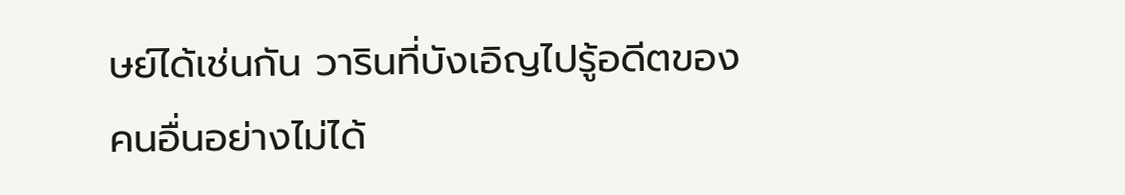ษย์ได้เช่นกัน วารินที่บังเอิญไปรู้อดีตของคนอื่นอย่างไม่ได้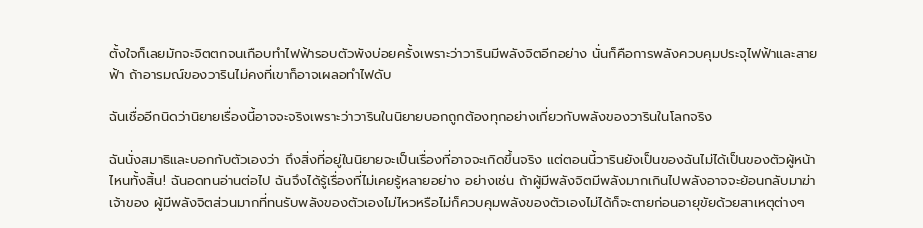ตั้งใจก็เลยมักจะจิตตกจนเกือบทำไฟฟ้ารอบตัวพังบ่อยครั้งเพราะว่าวารินมีพลังจิตอีกอย่าง นั่นก็คือการพลังควบคุมประจุไฟฟ้าและสายฟ้า ถ้าอารมณ์ของวารินไม่คงที่เขาก็อาจเผลอทำไฟดับ

ฉันเชื่ออีกนิดว่านิยายเรื่องนี้อาจจะจริงเพราะว่าวารินในนิยายบอกถูกต้องทุกอย่างเกี่ยวกับพลังของวารินในโลกจริง

ฉันนั่งสมาธิและบอกกับตัวเองว่า ถึงสิ่งที่อยู่ในนิยายจะเป็นเรื่องที่อาจจะเกิดขึ้นจริง แต่ตอนนี้วารินยังเป็นของฉันไม่ได้เป็นของตัวผู้หน้าไหนทั้งสิ้น! ฉันอดทนอ่านต่อไป ฉันจึงได้รู้เรื่องที่ไม่เคยรู้หลายอย่าง อย่างเช่น ถ้าผู้มีพลังจิตมีพลังมากเกินไปพลังอาจจะย้อนกลับมาฆ่าเจ้าของ ผู้มีพลังจิตส่วนมากที่ทนรับพลังของตัวเองไม่ไหวหรือไม่ก็ควบคุมพลังของตัวเองไม่ได้ก็จะตายก่อนอายุขัยด้วยสาเหตุต่างๆ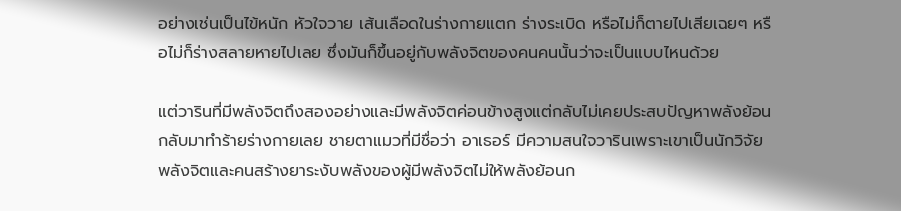อย่างเช่นเป็นไข้หนัก หัวใจวาย เส้นเลือดในร่างกายแตก ร่างระเบิด หรือไม่ก็ตายไปเสียเฉยๆ หรือไม่ก็ร่างสลายหายไปเลย ซึ่งมันก็ขึ้นอยู่กับพลังจิตของคนคนนั้นว่าจะเป็นแบบไหนด้วย

แต่วารินที่มีพลังจิตถึงสองอย่างและมีพลังจิตค่อนข้างสูงแต่กลับไม่เคยประสบปัญหาพลังย้อนกลับมาทำร้ายร่างกายเลย ชายตาแมวที่มีชื่อว่า อาเธอร์ มีความสนใจวารินเพราะเขาเป็นนักวิจัยพลังจิตและคนสร้างยาระงับพลังของผู้มีพลังจิตไม่ให้พลังย้อนก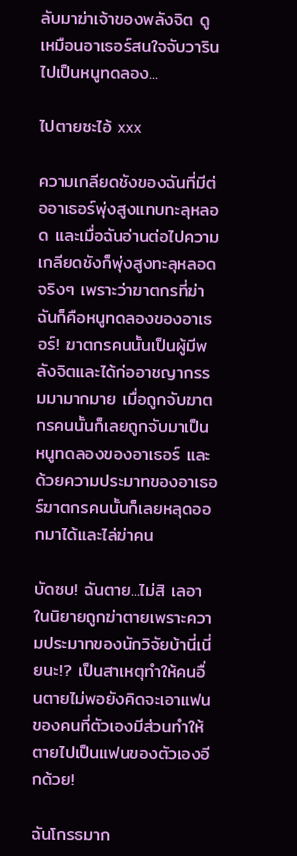ลับมาฆ่าเจ้าของพลังจิต ดูเหมือนอาเธอร์สนใจจับวารินไปเป็นหนูทดลอง...

ไปตายซะไอ้ xxx

ความเกลียดชังของฉันที่มีต่ออาเธอร์พุ่งสูงแทบทะลุหลอด และเมื่อฉันอ่านต่อไปความเกลียดชังก็พุ่งสูงทะลุหลอดจริงๆ เพราะว่าฆาตกรที่ฆ่าฉันก็คือหนูทดลองของอาเธอร์! ฆาตกรคนนั้นเป็นผู้มีพลังจิตและได้ก่ออาชญากรรมมามากมาย เมื่อถูกจับฆาตกรคนนั้นก็เลยถูกจับมาเป็นหนูทดลองของอาเธอร์ และด้วยความประมาทของอาเธอร์ฆาตกรคนนั้นก็เลยหลุดออกมาได้และไล่ฆ่าคน

บัดซบ! ฉันตาย...ไม่สิ เลอาในนิยายถูกฆ่าตายเพราะความประมาทของนักวิจัยบ้านี่เนี่ยนะ!? เป็นสาเหตุทำให้คนอื่นตายไม่พอยังคิดจะเอาแฟนของคนที่ตัวเองมีส่วนทำให้ตายไปเป็นแฟนของตัวเองอีกด้วย!

ฉันโกรธมาก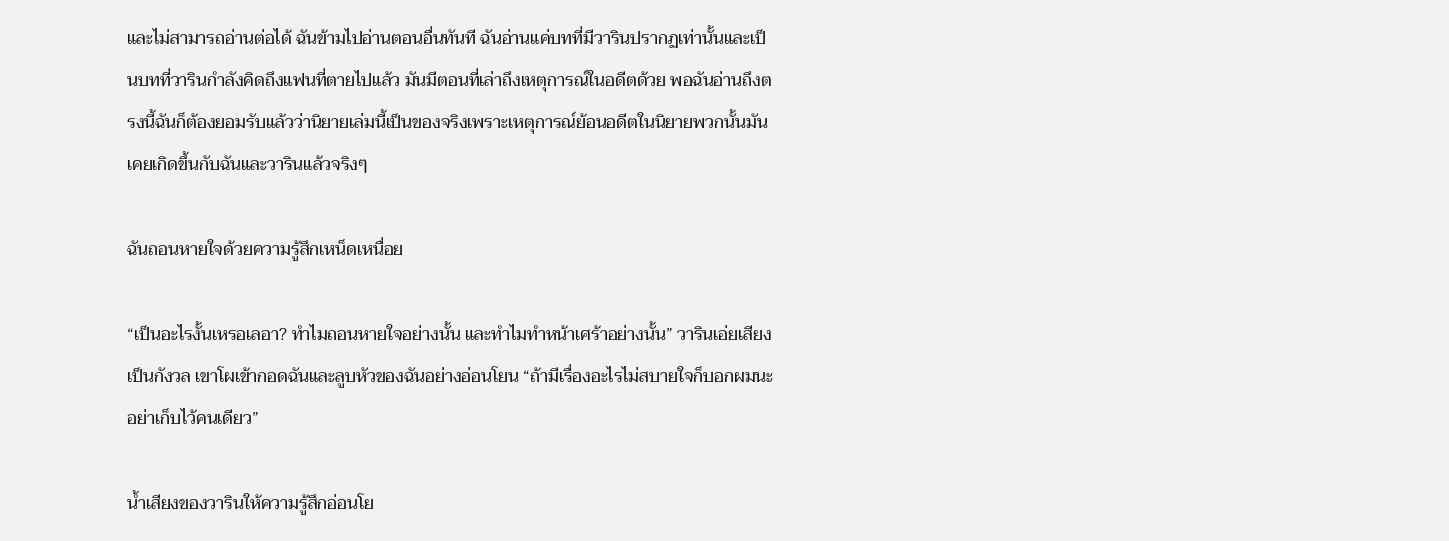และไม่สามารถอ่านต่อได้ ฉันข้ามไปอ่านตอนอื่นทันที ฉันอ่านแค่บทที่มีวารินปรากฏเท่านั้นและเป็นบทที่วารินกำลังคิดถึงแฟนที่ตายไปแล้ว มันมีตอนที่เล่าถึงเหตุการณ์ในอดีตด้วย พอฉันอ่านถึงตรงนี้ฉันก็ต้องยอมรับแล้วว่านิยายเล่มนี้เป็นของจริงเพราะเหตุการณ์ย้อนอดีตในนิยายพวกนั้นมันเคยเกิดขึ้นกับฉันและวารินแล้วจริงๆ

ฉันถอนหายใจด้วยความรู้สึกเหน็ดเหนื่อย

“เป็นอะไรงั้นเหรอเลอา? ทำไมถอนหายใจอย่างนั้น และทำไมทำหน้าเศร้าอย่างนั้น” วารินเอ่ยเสียงเป็นกังวล เขาโผเข้ากอดฉันและลูบหัวของฉันอย่างอ่อนโยน “ถ้ามีเรื่องอะไรไม่สบายใจก็บอกผมนะ อย่าเก็บไว้คนเดียว”

น้ำเสียงของวารินให้ความรู้สึกอ่อนโย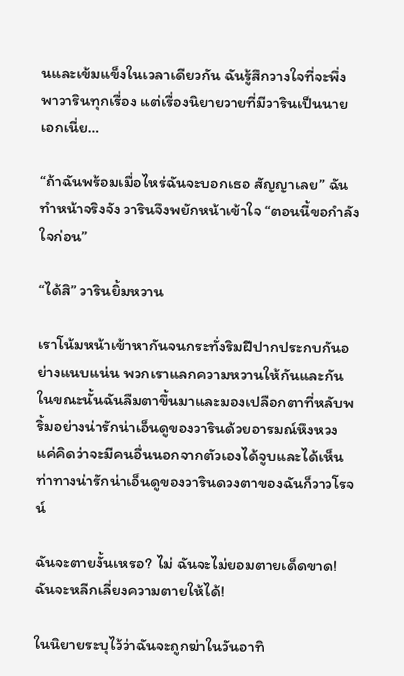นและเข้มแข็งในเวลาเดียวกัน ฉันรู้สึกวางใจที่จะพึ่งพาวารินทุกเรื่อง แต่เรื่องนิยายวายที่มีวารินเป็นนายเอกเนี่ย…

“ถ้าฉันพร้อมเมื่อไหร่ฉันจะบอกเธอ สัญญาเลย” ฉันทำหน้าจริงจัง วารินจึงพยักหน้าเข้าใจ “ตอนนี้ขอกำลังใจก่อน”

“ได้สิ” วารินยิ้มหวาน

เราโน้มหน้าเข้าหากันจนกระทั่งริมฝีปากประกบกันอย่างแนบแน่น พวกเราแลกความหวานให้กันและกัน ในขณะนั้นฉันลืมตาขึ้นมาและมองเปลือกตาที่หลับพริ้มอย่างน่ารักน่าเอ็นดูของวารินด้วยอารมณ์หึงหวง แค่คิดว่าจะมีคนอื่นนอกจากตัวเองได้จูบและได้เห็นท่าทางน่ารักน่าเอ็นดูของวารินดวงตาของฉันก็วาวโรจน์

ฉันจะตายงั้นเหรอ? ไม่ ฉันจะไม่ยอมตายเด็ดขาด! ฉันจะหลีกเลี่ยงความตายให้ได้!

ในนิยายระบุไว้ว่าฉันจะถูกฆ่าในวันอาทิ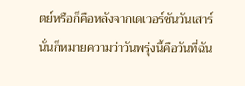ตย์หรือก็คือหลังจากเดเวอร์ชันวันเสาร์ นั่นก็หมายความว่าวันพรุ่งนี้คือวันที่ฉัน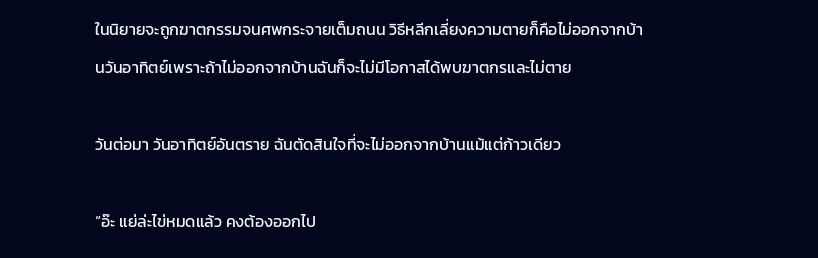ในนิยายจะถูกฆาตกรรมจนศพกระจายเต็มถนน วิธีหลีกเลี่ยงความตายก็คือไม่ออกจากบ้านวันอาทิตย์เพราะถ้าไม่ออกจากบ้านฉันก็จะไม่มีโอกาสได้พบฆาตกรและไม่ตาย

วันต่อมา วันอาทิตย์อันตราย ฉันตัดสินใจที่จะไม่ออกจากบ้านแม้แต่ก้าวเดียว

“อ๊ะ แย่ล่ะไข่หมดแล้ว คงต้องออกไป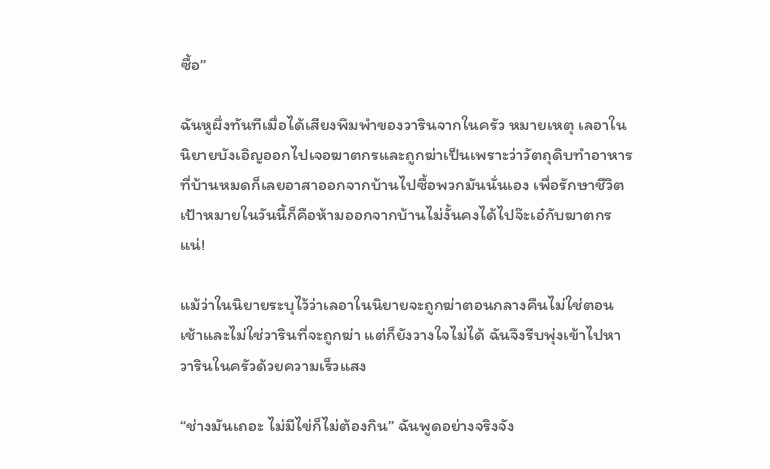ซื้อ”

ฉันหูผึ่งทันทีเมื่อได้เสียงพึมพำของวารินจากในครัว หมายเหตุ เลอาในนิยายบังเอิญออกไปเจอฆาตกรและถูกฆ่าเป็นเพราะว่าวัตถุดิบทำอาหารที่บ้านหมดก็เลยอาสาออกจากบ้านไปซื้อพวกมันนั่นเอง เพื่อรักษาชีวิตเป้าหมายในวันนี้ก็คือห้ามออกจากบ้านไม่งั้นคงได้ไปจ๊ะเอ๋กับฆาตกรแน่!

แม้ว่าในนิยายระบุไว้ว่าเลอาในนิยายจะถูกฆ่าตอนกลางคืนไม่ใช่ตอนเช้าและไม่ใช่วารินที่จะถูกฆ่า แต่ก็ยังวางใจไม่ได้ ฉันจึงรีบพุ่งเข้าไปหาวารินในครัวด้วยความเร็วแสง

“ช่างมันเถอะ ไม่มีไข่ก็ไม่ต้องกิน” ฉันพูดอย่างจริงจัง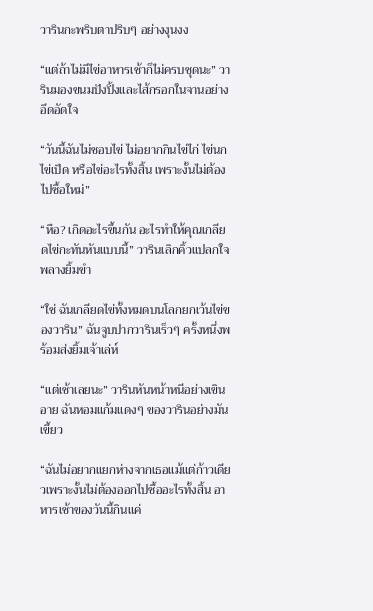วารินกะพริบตาปริบๆ อย่างงุนงง

“แต่ถ้าไม่มีไข่อาหารเช้าก็ไม่ครบชุดนะ” วารินมองขนมปังปิ้งและไส้กรอกในจานอย่างอึดอัดใจ

“วันนี้ฉันไม่ชอบไข่ ไม่อยากกินไข่ไก่ ไข่นก ไข่เป็ด หรือไข่อะไรทั้งสิ้น เพราะงั้นไม่ต้องไปซื้อใหม่”

“หือ? เกิดอะไรขึ้นกัน อะไรทำให้คุณเกลียดไข่กะทันหันแบบนี้” วารินเลิกคิ้วแปลกใจพลางยิ้มขำ

“ใช่ ฉันเกลียดไข่ทั้งหมดบนโลกยกเว้นไข่ของวาริน” ฉันจูบปากวารินเร็วๆ ครั้งหนึ่งพร้อมส่งยิ้มเจ้าเล่ห์

“แต่เช้าเลยนะ” วารินหันหน้าหนีอย่างเขินอาย ฉันหอมแก้มแดงๆ ของวารินอย่างมันเขี้ยว

“ฉันไม่อยากแยกห่างจากเธอแม้แต่ก้าวเดียวเพราะงั้นไม่ต้องออกไปซื้ออะไรทั้งสิ้น อาหารเช้าของวันนี้กินแค่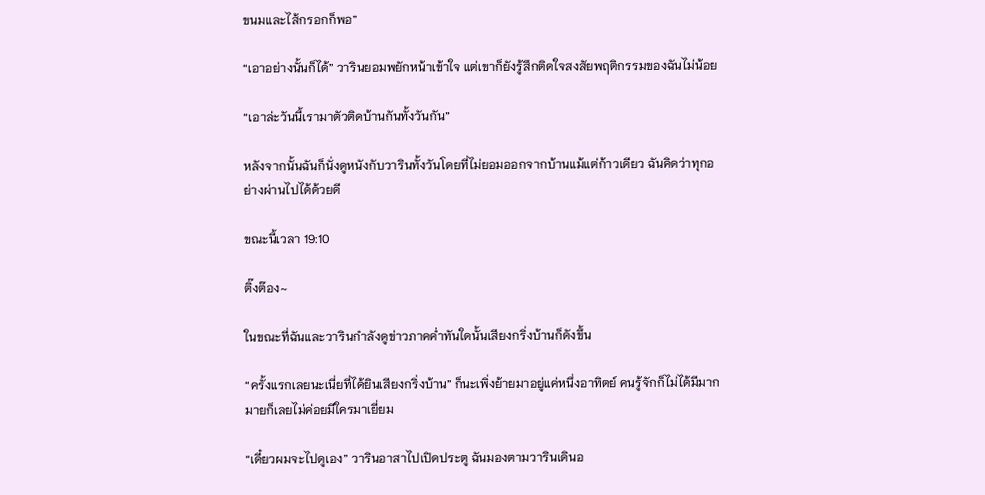ขนมและไส้กรอกก็พอ”

“เอาอย่างนั้นก็ได้” วารินยอมพยักหน้าเข้าใจ แต่เขาก็ยังรู้สึกติดใจสงสัยพฤติกรรมของฉันไม่น้อย

“เอาล่ะวันนี้เรามาตัวติดบ้านกันทั้งวันกัน”

หลังจากนั้นฉันก็นั่งดูหนังกับวารินทั้งวันโดยที่ไม่ยอมออกจากบ้านแม้แต่ก้าวเดียว ฉันคิดว่าทุกอย่างผ่านไปได้ด้วยดี

ขณะนี้เวลา 19:10

ติ๊งต๊อง~

ในขณะที่ฉันและวารินกำลังดูข่าวภาคค่ำทันใดนั้นเสียงกริ่งบ้านก็ดังขึ้น

“ครั้งแรกเลยนะเนี่ยที่ได้ยินเสียงกริ่งบ้าน” ก็นะเพิ่งย้ายมาอยู่แค่หนึ่งอาทิตย์ คนรู้จักก็ไม่ได้มีมากมายก็เลยไม่ค่อยมีใครมาเยี่ยม

“เดี๋ยวผมจะไปดูเอง” วารินอาสาไปเปิดประตู ฉันมองตามวารินเดินอ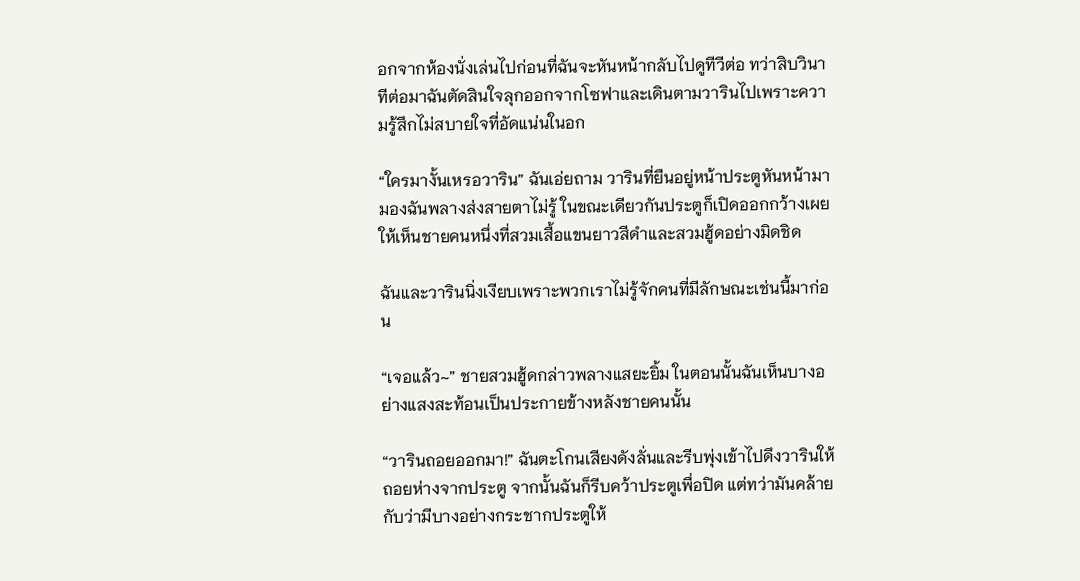อกจากห้องนั่งเล่นไปก่อนที่ฉันจะหันหน้ากลับไปดูทีวีต่อ ทว่าสิบวินาทีต่อมาฉันตัดสินใจลุกออกจากโซฟาและเดินตามวารินไปเพราะความรู้สึกไม่สบายใจที่อัดแน่นในอก

“ใครมางั้นเหรอวาริน” ฉันเอ่ยถาม วารินที่ยืนอยู่หน้าประตูหันหน้ามามองฉันพลางส่งสายตาไม่รู้ ในขณะเดียวกันประตูก็เปิดออกกว้างเผยให้เห็นชายคนหนึ่งที่สวมเสื้อแขนยาวสีดำและสวมฮู้ดอย่างมิดชิด

ฉันและวารินนิ่งเงียบเพราะพวกเราไม่รู้จักคนที่มีลักษณะเช่นนี้มาก่อน

“เจอแล้ว~” ชายสวมฮู้ดกล่าวพลางแสยะยิ้ม ในตอนนั้นฉันเห็นบางอย่างแสงสะท้อนเป็นประกายข้างหลังชายคนนั้น

“วารินถอยออกมา!” ฉันตะโกนเสียงดังลั่นและรีบพุ่งเข้าไปดึงวารินให้ถอยห่างจากประตู จากนั้นฉันก็รีบคว้าประตูเพื่อปิด แต่ทว่ามันคล้ายกับว่ามีบางอย่างกระชากประตูให้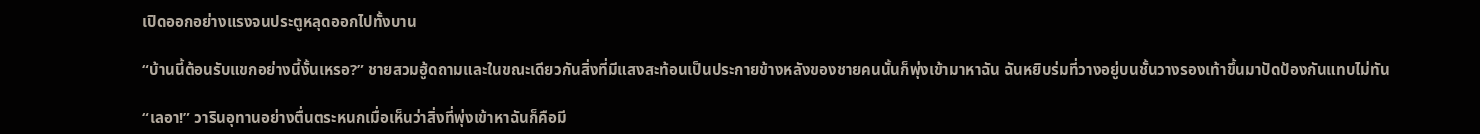เปิดออกอย่างแรงจนประตูหลุดออกไปทั้งบาน

“บ้านนี้ต้อนรับแขกอย่างนี้งั้นเหรอ?” ชายสวมฮู้ดถามและในขณะเดียวกันสิ่งที่มีแสงสะท้อนเป็นประกายข้างหลังของชายคนนั้นก็พุ่งเข้ามาหาฉัน ฉันหยิบร่มที่วางอยู่บนชั้นวางรองเท้าขึ้นมาปัดป้องกันแทบไม่ทัน

“เลอา!” วารินอุทานอย่างตื่นตระหนกเมื่อเห็นว่าสิ่งที่พุ่งเข้าหาฉันก็คือมี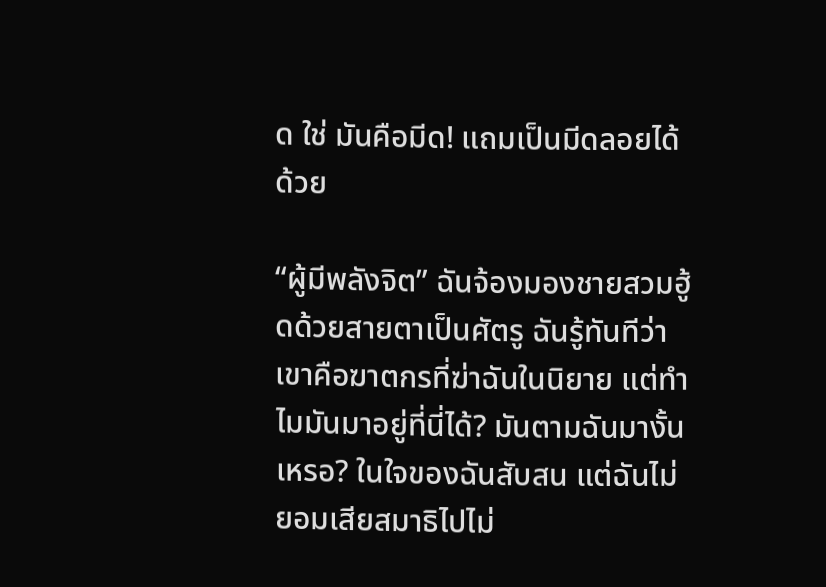ด ใช่ มันคือมีด! แถมเป็นมีดลอยได้ด้วย

“ผู้มีพลังจิต” ฉันจ้องมองชายสวมฮู้ดด้วยสายตาเป็นศัตรู ฉันรู้ทันทีว่าเขาคือฆาตกรที่ฆ่าฉันในนิยาย แต่ทำไมมันมาอยู่ที่นี่ได้? มันตามฉันมางั้นเหรอ? ในใจของฉันสับสน แต่ฉันไม่ยอมเสียสมาธิไปไม่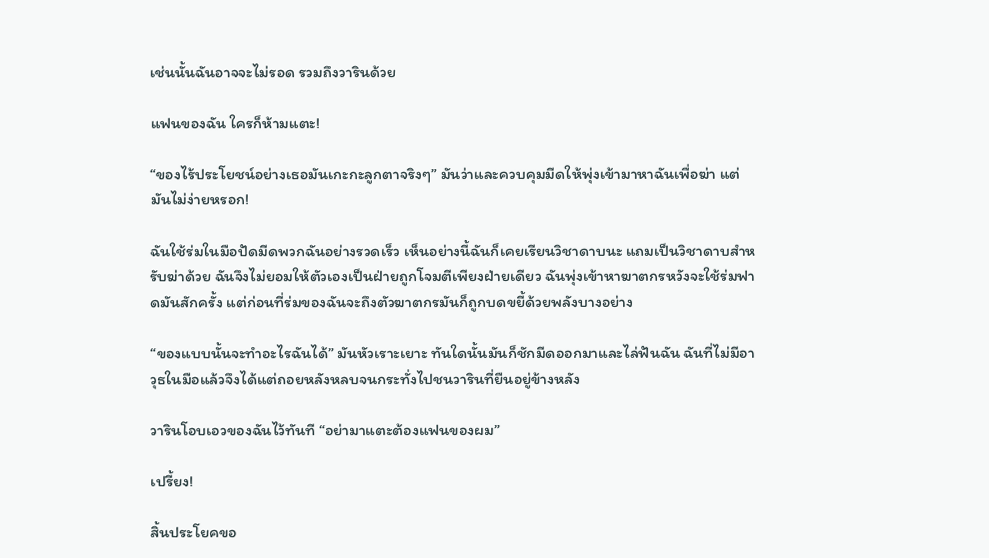เช่นนั้นฉันอาจจะไม่รอด รวมถึงวารินด้วย

แฟนของฉัน ใครก็ห้ามแตะ!

“ของไร้ประโยชน์อย่างเธอมันเกะกะลูกตาจริงๆ” มันว่าและควบคุมมีดให้พุ่งเข้ามาหาฉันเพื่อฆ่า แต่มันไม่ง่ายหรอก!

ฉันใช้ร่มในมือปัดมีดพวกฉันอย่างรวดเร็ว เห็นอย่างนี้ฉันก็เคยเรียนวิชาดาบนะ แถมเป็นวิชาดาบสำหรับฆ่าด้วย ฉันจึงไม่ยอมให้ตัวเองเป็นฝ่ายถูกโจมตีเพียงฝ่ายเดียว ฉันพุ่งเข้าหาฆาตกรหวังจะใช้ร่มฟาดมันสักครั้ง แต่ก่อนที่ร่มของฉันจะถึงตัวฆาตกรมันก็ถูกบดขยี้ด้วยพลังบางอย่าง

“ของแบบนั้นจะทำอะไรฉันได้” มันหัวเราะเยาะ ทันใดนั้นมันก็ชักมีดออกมาและไล่ฟันฉัน ฉันที่ไม่มีอาวุธในมือแล้วจึงได้แต่ถอยหลังหลบจนกระทั่งไปชนวารินที่ยืนอยู่ข้างหลัง

วารินโอบเอวของฉันไว้ทันที “อย่ามาแตะต้องแฟนของผม”

เปรี้ยง!

สิ้นประโยคขอ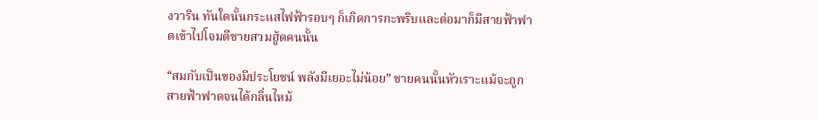งวาริน ทันใดนั้นกระแสไฟฟ้ารอบๆ ก็เกิดการกะพริบและต่อมาก็มีสายฟ้าฟาดเข้าไปโจมตีชายสวมฮู้ดคนนั้น

“สมกับเป็นของมีประโยชน์ พลังมีเยอะไม่น้อย” ชายคนนั้นหัวเราะแม้จะถูกสายฟ้าฟาดจนได้กลิ่นไหม้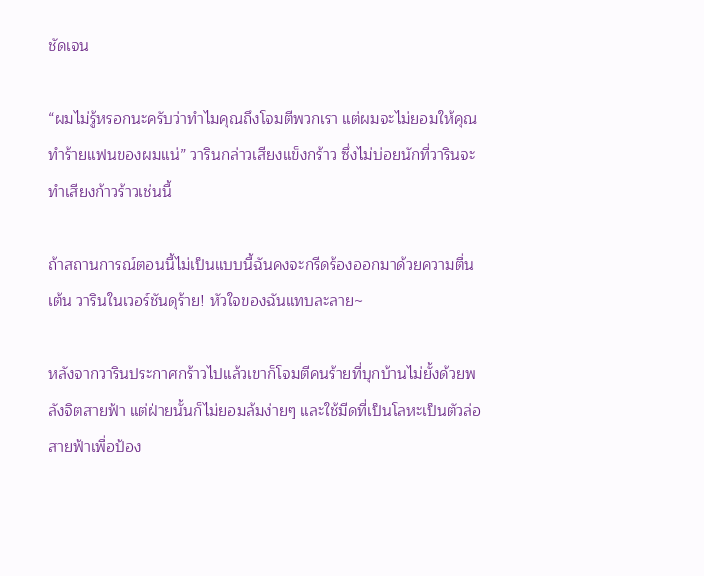ชัดเจน

“ผมไม่รู้หรอกนะครับว่าทำไมคุณถึงโจมตีพวกเรา แต่ผมจะไม่ยอมให้คุณทำร้ายแฟนของผมแน่” วารินกล่าวเสียงแข็งกร้าว ซึ่งไม่บ่อยนักที่วารินจะทำเสียงก้าวร้าวเช่นนี้

ถ้าสถานการณ์ตอนนี้ไม่เป็นแบบนี้ฉันคงจะกรีดร้องออกมาด้วยความตื่นเต้น วารินในเวอร์ชันดุร้าย! หัวใจของฉันแทบละลาย~

หลังจากวารินประกาศกร้าวไปแล้วเขาก็โจมตีคนร้ายที่บุกบ้านไม่ยั้งด้วยพลังจิตสายฟ้า แต่ฝ่ายนั้นก็ไม่ยอมล้มง่ายๆ และใช้มีดที่เป็นโลหะเป็นตัวล่อสายฟ้าเพื่อป้อง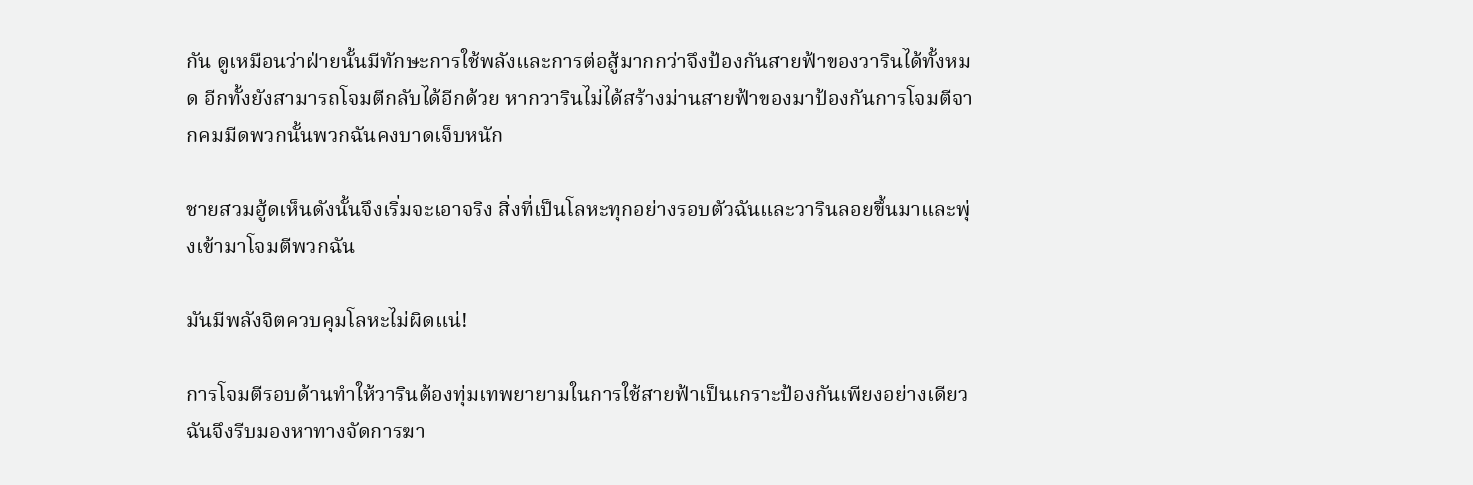กัน ดูเหมือนว่าฝ่ายนั้นมีทักษะการใช้พลังและการต่อสู้มากกว่าจึงป้องกันสายฟ้าของวารินได้ทั้งหมด อีกทั้งยังสามารถโจมตีกลับได้อีกด้วย หากวารินไม่ได้สร้างม่านสายฟ้าของมาป้องกันการโจมตีจากคมมีดพวกนั้นพวกฉันคงบาดเจ็บหนัก

ชายสวมฮู้ดเห็นดังนั้นจึงเริ่มจะเอาจริง สิ่งที่เป็นโลหะทุกอย่างรอบตัวฉันและวารินลอยขึ้นมาและพุ่งเข้ามาโจมตีพวกฉัน

มันมีพลังจิตควบคุมโลหะไม่ผิดแน่!

การโจมตีรอบด้านทำให้วารินต้องทุ่มเทพยายามในการใช้สายฟ้าเป็นเกราะป้องกันเพียงอย่างเดียว ฉันจึงรีบมองหาทางจัดการฆา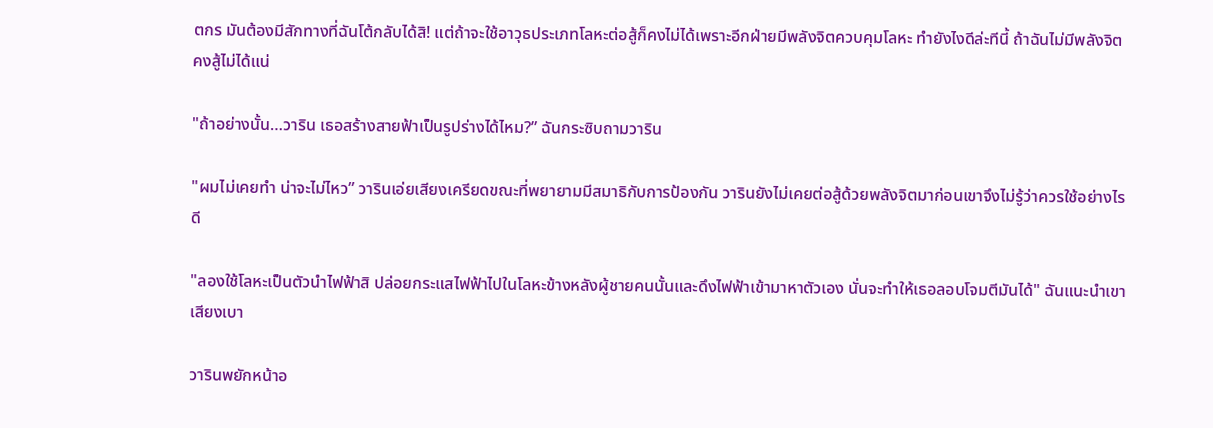ตกร มันต้องมีสักทางที่ฉันโต้กลับได้สิ! แต่ถ้าจะใช้อาวุธประเภทโลหะต่อสู้ก็คงไม่ได้เพราะอีกฝ่ายมีพลังจิตควบคุมโลหะ ทำยังไงดีล่ะทีนี้ ถ้าฉันไม่มีพลังจิตคงสู้ไม่ได้แน่

"ถ้าอย่างนั้น…วาริน เธอสร้างสายฟ้าเป็นรูปร่างได้ไหม?” ฉันกระซิบถามวาริน

"ผมไม่เคยทำ น่าจะไม่ไหว” วารินเอ่ยเสียงเครียดขณะที่พยายามมีสมาธิกับการป้องกัน วารินยังไม่เคยต่อสู้ด้วยพลังจิตมาก่อนเขาจึงไม่รู้ว่าควรใช้อย่างไรดี

"ลองใช้โลหะเป็นตัวนำไฟฟ้าสิ ปล่อยกระแสไฟฟ้าไปในโลหะข้างหลังผู้ชายคนนั้นและดึงไฟฟ้าเข้ามาหาตัวเอง นั่นจะทำให้เธอลอบโจมตีมันได้" ฉันแนะนำเขาเสียงเบา

วารินพยักหน้าอ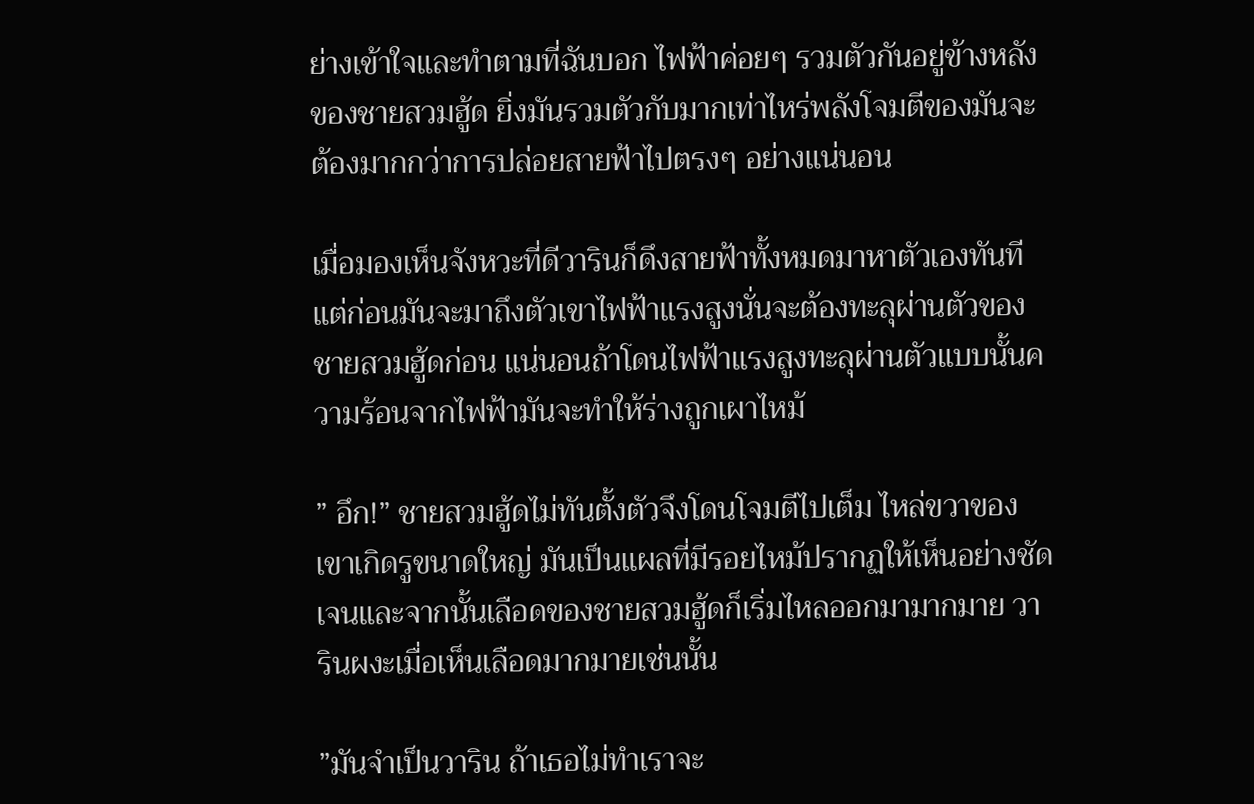ย่างเข้าใจและทำตามที่ฉันบอก ไฟฟ้าค่อยๆ รวมตัวกันอยู่ข้างหลังของชายสวมฮู้ด ยิ่งมันรวมตัวกับมากเท่าไหร่พลังโจมตีของมันจะต้องมากกว่าการปล่อยสายฟ้าไปตรงๆ อย่างแน่นอน

เมื่อมองเห็นจังหวะที่ดีวารินก็ดึงสายฟ้าทั้งหมดมาหาตัวเองทันที แต่ก่อนมันจะมาถึงตัวเขาไฟฟ้าแรงสูงนั่นจะต้องทะลุผ่านตัวของชายสวมฮู้ดก่อน แน่นอนถ้าโดนไฟฟ้าแรงสูงทะลุผ่านตัวแบบนั้นความร้อนจากไฟฟ้ามันจะทำให้ร่างถูกเผาไหม้

” อึก!” ชายสวมฮู้ดไม่ทันตั้งตัวจึงโดนโจมตีไปเต็ม ไหล่ขวาของเขาเกิดรูขนาดใหญ่ มันเป็นแผลที่มีรอยไหม้ปรากฏให้เห็นอย่างชัดเจนและจากนั้นเลือดของชายสวมฮู้ดก็เริ่มไหลออกมามากมาย วารินผงะเมื่อเห็นเลือดมากมายเช่นนั้น

”มันจำเป็นวาริน ถ้าเธอไม่ทำเราจะ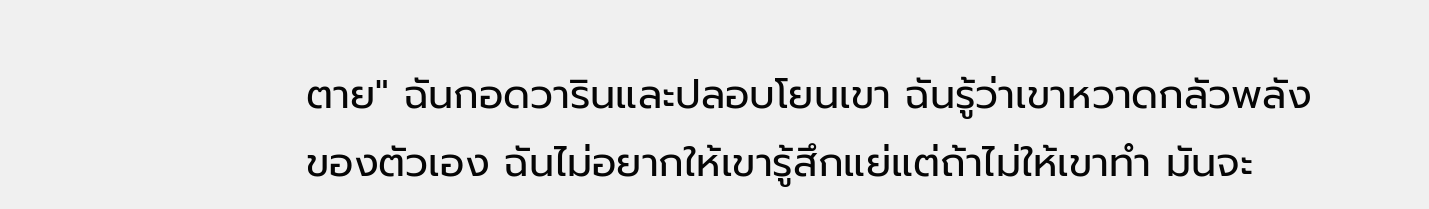ตาย" ฉันกอดวารินและปลอบโยนเขา ฉันรู้ว่าเขาหวาดกลัวพลังของตัวเอง ฉันไม่อยากให้เขารู้สึกแย่แต่ถ้าไม่ให้เขาทำ มันจะ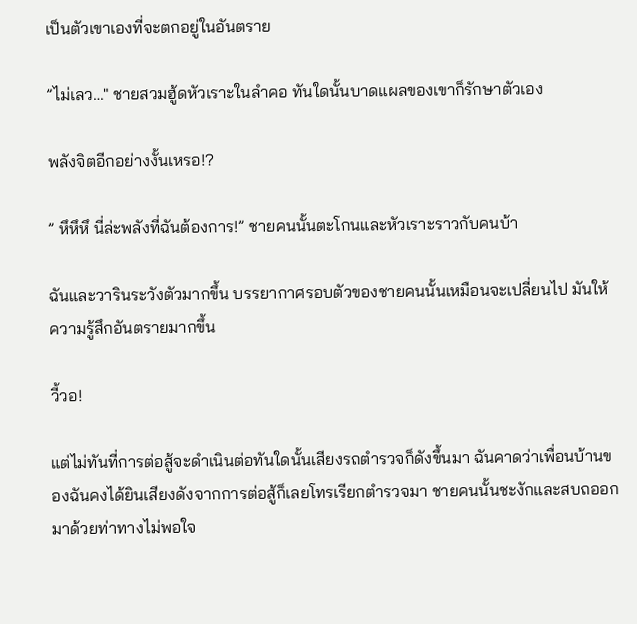เป็นตัวเขาเองที่จะตกอยู่ในอันตราย

”ไม่เลว…" ชายสวมฮู้ดหัวเราะในลำคอ ทันใดนั้นบาดแผลของเขาก็รักษาตัวเอง

พลังจิตอีกอย่างงั้นเหรอ!?

” หึหึหึ นี่ล่ะพลังที่ฉันต้องการ!” ชายคนนั้นตะโกนและหัวเราะราวกับคนบ้า

ฉันและวารินระวังตัวมากขึ้น บรรยากาศรอบตัวของชายคนนั้นเหมือนจะเปลี่ยนไป มันให้ความรู้สึกอันตรายมากขึ้น

วี้วอ!

แต่ไม่ทันที่การต่อสู้จะดำเนินต่อทันใดนั้นเสียงรถตำรวจก็ดังขึ้นมา ฉันคาดว่าเพื่อนบ้านของฉันคงได้ยินเสียงดังจากการต่อสู้ก็เลยโทรเรียกตำรวจมา ชายคนนั้นชะงักและสบถออกมาด้วยท่าทางไม่พอใจ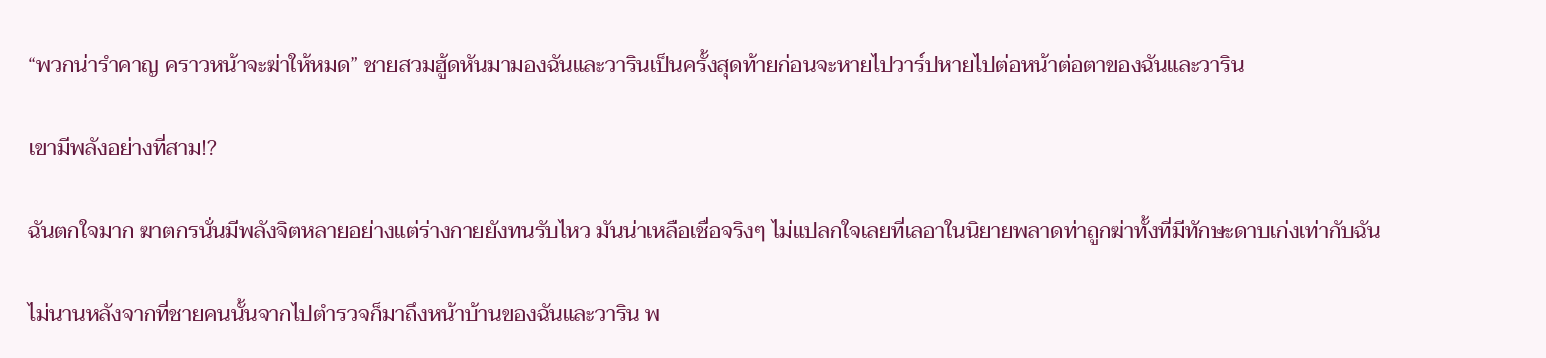“พวกน่ารำคาญ คราวหน้าจะฆ่าให้หมด” ชายสวมฮู้ดหันมามองฉันและวารินเป็นครั้งสุดท้ายก่อนจะหายไปวาร์ปหายไปต่อหน้าต่อตาของฉันและวาริน

เขามีพลังอย่างที่สาม!?

ฉันตกใจมาก ฆาตกรนั่นมีพลังจิตหลายอย่างแต่ร่างกายยังทนรับไหว มันน่าเหลือเชื่อจริงๆ ไม่แปลกใจเลยที่เลอาในนิยายพลาดท่าถูกฆ่าทั้งที่มีทักษะดาบเก่งเท่ากับฉัน

ไม่นานหลังจากที่ชายคนนั้นจากไปตำรวจก็มาถึงหน้าบ้านของฉันและวาริน พ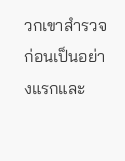วกเขาสำรวจก่อนเป็นอย่างแรกและ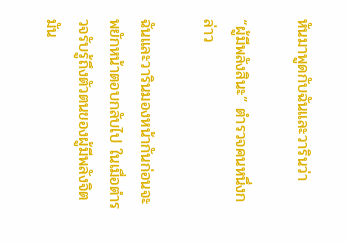หันมาพูดกับฉันและวารินว่า

“ผู้มีพลังสินะ” ตำรวจคนหนึ่งกล่าว

ฉันและวารินมองหน้ากันก่อนจะพยักหน้าตอบกลับไป ในเมื่อตำรวจรับรู้ถึงตัวตนของผู้มีพลังจิตมัน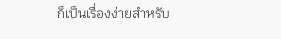ก็เป็นเรื่องง่ายสำหรับ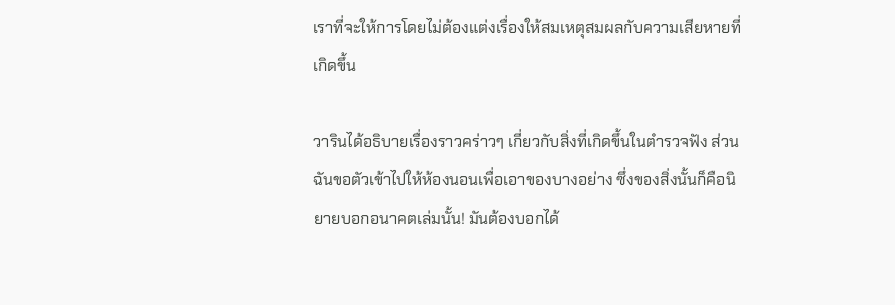เราที่จะให้การโดยไม่ต้องแต่งเรื่องให้สมเหตุสมผลกับความเสียหายที่เกิดขึ้น

วารินได้อธิบายเรื่องราวคร่าวๆ เกี่ยวกับสิ่งที่เกิดขึ้นในตำรวจฟัง ส่วนฉันขอตัวเข้าไปให้ห้องนอนเพื่อเอาของบางอย่าง ซึ่งของสิ่งนั้นก็คือนิยายบอกอนาคตเล่มนั้น! มันต้องบอกได้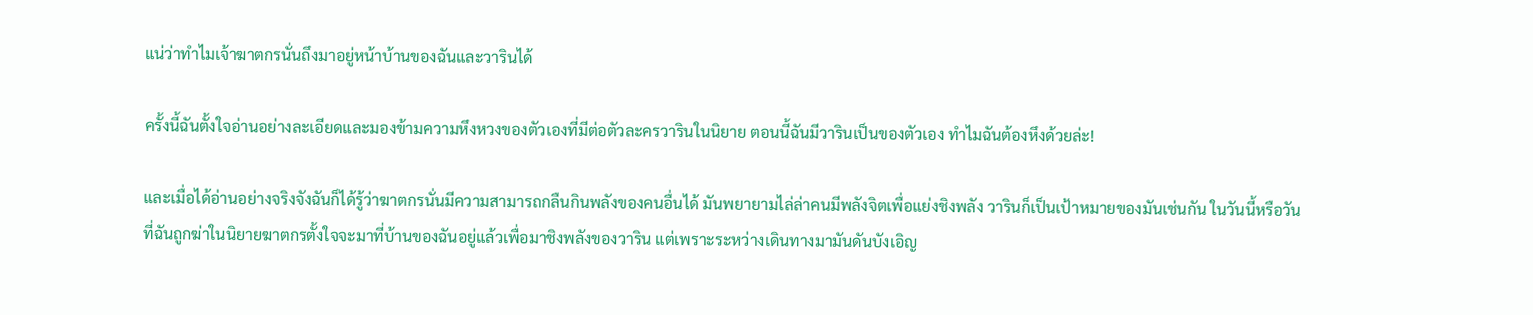แน่ว่าทำไมเจ้าฆาตกรนั่นถึงมาอยู่หน้าบ้านของฉันและวารินได้

ครั้งนี้ฉันตั้งใจอ่านอย่างละเอียดและมองข้ามความหึงหวงของตัวเองที่มีต่อตัวละครวารินในนิยาย ตอนนี้ฉันมีวารินเป็นของตัวเอง ทำไมฉันต้องหึงด้วยล่ะ!

และเมื่อได้อ่านอย่างจริงจังฉันก็ได้รู้ว่าฆาตกรนั่นมีความสามารถกลืนกินพลังของคนอื่นได้ มันพยายามไล่ล่าคนมีพลังจิตเพื่อแย่งชิงพลัง วารินก็เป็นเป้าหมายของมันเช่นกัน ในวันนี้หรือวันที่ฉันถูกฆ่าในนิยายฆาตกรตั้งใจจะมาที่บ้านของฉันอยู่แล้วเพื่อมาชิงพลังของวาริน แต่เพราะระหว่างเดินทางมามันดันบังเอิญ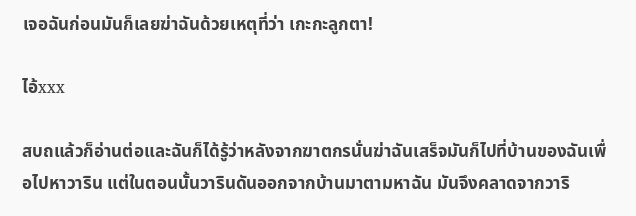เจอฉันก่อนมันก็เลยฆ่าฉันด้วยเหตุที่ว่า เกะกะลูกตา!

ไอ้xxx

สบถแล้วก็อ่านต่อและฉันก็ได้รู้ว่าหลังจากฆาตกรนั่นฆ่าฉันเสร็จมันก็ไปที่บ้านของฉันเพื่อไปหาวาริน แต่ในตอนนั้นวารินดันออกจากบ้านมาตามหาฉัน มันจึงคลาดจากวาริ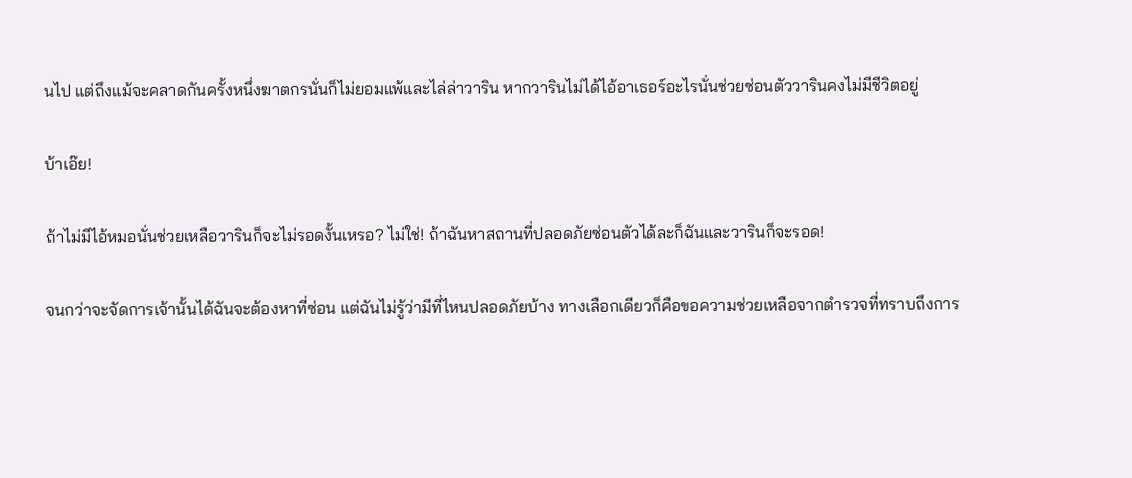นไป แต่ถึงแม้จะคลาดกันครั้งหนึ่งฆาตกรนั่นก็ไม่ยอมแพ้และไล่ล่าวาริน หากวารินไม่ได้ไอ้อาเธอร์อะไรนั่นช่วยซ่อนตัววารินคงไม่มีชีวิตอยู่

บ้าเอ๊ย!

ถ้าไม่มีไอ้หมอนั่นช่วยเหลือวารินก็จะไม่รอดงั้นเหรอ? ไม่ใช่! ถ้าฉันหาสถานที่ปลอดภัยซ่อนตัวได้ละก็ฉันและวารินก็จะรอด!

จนกว่าจะจัดการเจ้านั้นได้ฉันจะต้องหาที่ซ่อน แต่ฉันไม่รู้ว่ามีที่ไหนปลอดภัยบ้าง ทางเลือกเดียวก็คือขอความช่วยเหลือจากตำรวจที่ทราบถึงการ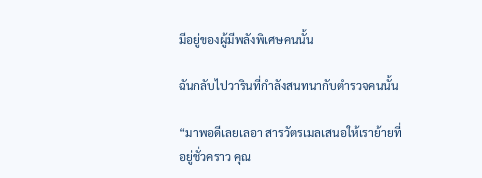มีอยู่ของผู้มีพลังพิเศษคนนั้น

ฉันกลับไปวารินที่กำลังสนทนากับตำรวจคนนั้น

“มาพอดีเลยเลอา สารวัตรเมลเสนอให้เราย้ายที่อยู่ชั่วคราว คุณ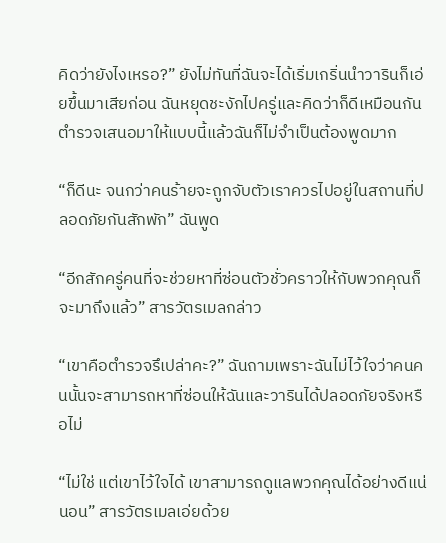คิดว่ายังไงเหรอ?” ยังไม่ทันที่ฉันจะได้เริ่มเกริ่นนำวารินก็เอ่ยขึ้นมาเสียก่อน ฉันหยุดชะงักไปครู่และคิดว่าก็ดีเหมือนกัน ตำรวจเสนอมาให้แบบนี้แล้วฉันก็ไม่จำเป็นต้องพูดมาก

“ก็ดีนะ จนกว่าคนร้ายจะถูกจับตัวเราควรไปอยู่ในสถานที่ปลอดภัยกันสักพัก” ฉันพูด

“อีกสักครู่คนที่จะช่วยหาที่ซ่อนตัวชั่วคราวให้กับพวกคุณก็จะมาถึงแล้ว” สารวัตรเมลกล่าว

“เขาคือตำรวจรึเปล่าคะ?” ฉันถามเพราะฉันไม่ไว้ใจว่าคนคนนั้นจะสามารถหาที่ซ่อนให้ฉันและวารินได้ปลอดภัยจริงหรือไม่

“ไม่ใช่ แต่เขาไว้ใจได้ เขาสามารถดูแลพวกคุณได้อย่างดีแน่นอน” สารวัตรเมลเอ่ยด้วย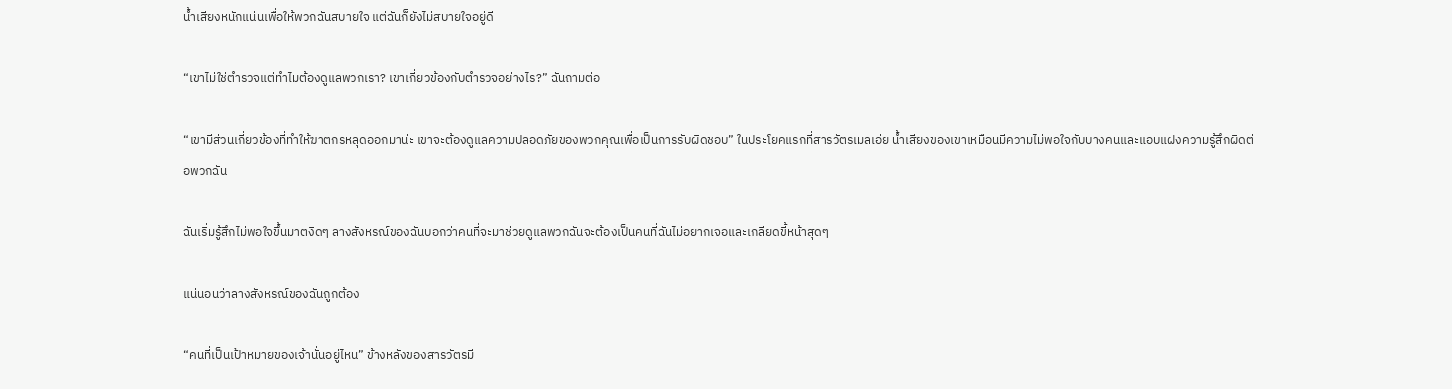น้ำเสียงหนักแน่นเพื่อให้พวกฉันสบายใจ แต่ฉันก็ยังไม่สบายใจอยู่ดี

“เขาไม่ใช่ตำรวจแต่ทำไมต้องดูแลพวกเรา? เขาเกี่ยวข้องกับตำรวจอย่างไร?” ฉันถามต่อ

“เขามีส่วนเกี่ยวข้องที่ทำให้ฆาตกรหลุดออกมาน่ะ เขาจะต้องดูแลความปลอดภัยของพวกคุณเพื่อเป็นการรับผิดชอบ” ในประโยคแรกที่สารวัตรเมลเอ่ย น้ำเสียงของเขาเหมือนมีความไม่พอใจกับบางคนและแอบแฝงความรู้สึกผิดต่อพวกฉัน

ฉันเริ่มรู้สึกไม่พอใจขึ้นมาตงิดๆ ลางสังหรณ์ของฉันบอกว่าคนที่จะมาช่วยดูแลพวกฉันจะต้องเป็นคนที่ฉันไม่อยากเจอและเกลียดขี้หน้าสุดๆ

แน่นอนว่าลางสังหรณ์ของฉันถูกต้อง

“คนที่เป็นเป้าหมายของเจ้านั่นอยู่ไหน” ข้างหลังของสารวัตรมี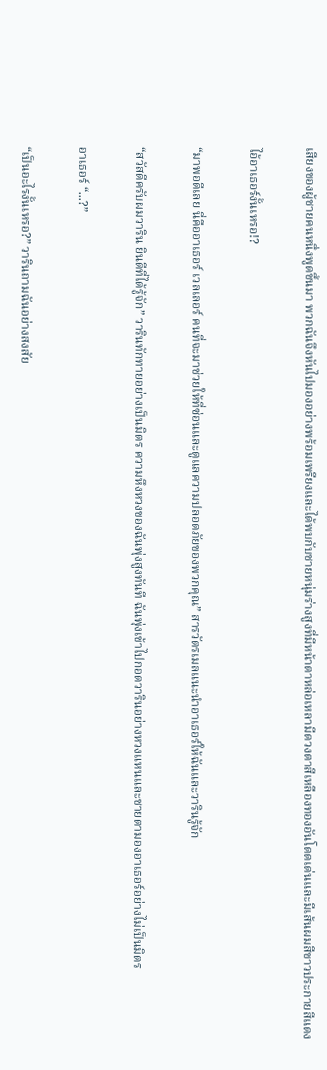เสียงของผู้ชายคนหนึ่งพูดขึ้นมา พวกฉันจึงหันไปมองอย่างพร้อมเพรียงและได้พบกับชายหนุ่มร่างสูงที่มีหน้าตาหล่อเหลามีดวงตาสีเหลืองทองอันโดดเด่นและมีเส้นผมสีขาวประกายสีแดง

ไอ้อาเธอร์งั้นเหรอ!?

“มาพอดีเลย นี่คืออาเธอร์ เวลเลอร์ คนที่จะมาช่วยให้ที่ซ่อนและดูแลความปลอดภัยของพวกคุณ” สารวัตรเมลแนะนำอาเธอร์ให้ฉันและวารินรู้จัก

“สวัสดีครับผมวาริน ยินดีที่ได้รู้จัก” วารินทักทายอย่างเป็นมิตร ความหึงหวงของฉันพุ่งสูงทันที ฉันพุ่งเข้าไปกอดวารินอย่างหวงแหนและชายตามองอาเธอร์อย่างไม่เป็นมิตร

อาเธอร์ “...?”

“เป็นอะไรงั้นเหรอ?” วารินถามฉันอย่างสงสัย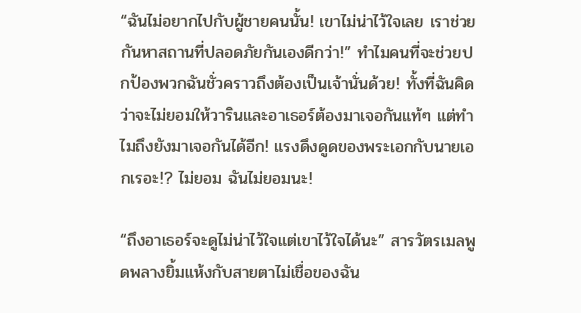“ฉันไม่อยากไปกับผู้ชายคนนั้น! เขาไม่น่าไว้ใจเลย เราช่วยกันหาสถานที่ปลอดภัยกันเองดีกว่า!” ทำไมคนที่จะช่วยปกป้องพวกฉันชั่วคราวถึงต้องเป็นเจ้านั่นด้วย! ทั้งที่ฉันคิดว่าจะไม่ยอมให้วารินและอาเธอร์ต้องมาเจอกันแท้ๆ แต่ทำไมถึงยังมาเจอกันได้อีก! แรงดึงดูดของพระเอกกับนายเอกเรอะ!? ไม่ยอม ฉันไม่ยอมนะ!

“ถึงอาเธอร์จะดูไม่น่าไว้ใจแต่เขาไว้ใจได้นะ” สารวัตรเมลพูดพลางยิ้มแห้งกับสายตาไม่เชื่อของฉัน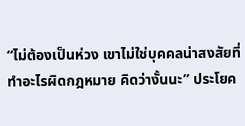“ไม่ต้องเป็นห่วง เขาไม่ใช่บุคคลน่าสงสัยที่ทำอะไรผิดกฎหมาย คิดว่างั้นนะ” ประโยค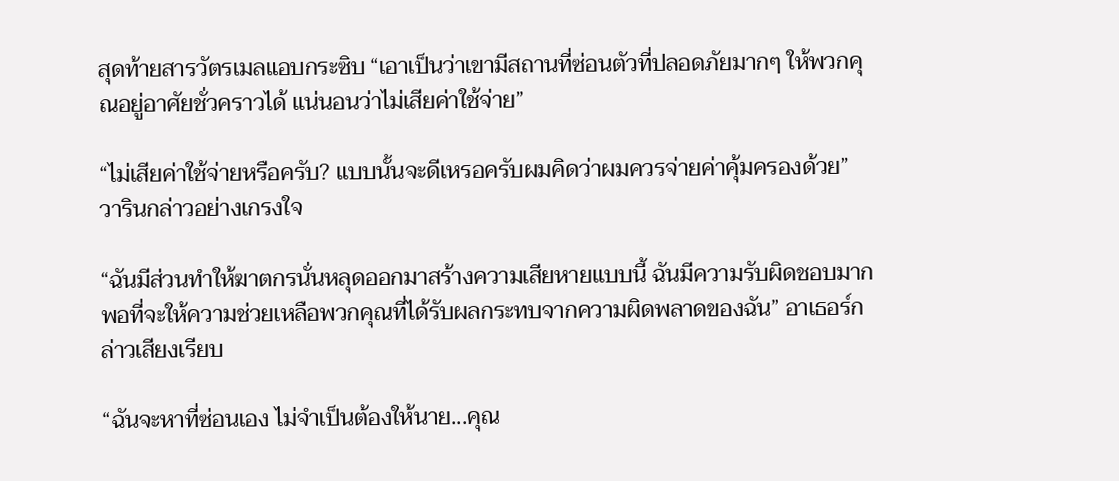สุดท้ายสารวัตรเมลแอบกระซิบ “เอาเป็นว่าเขามีสถานที่ซ่อนตัวที่ปลอดภัยมากๆ ให้พวกคุณอยู่อาศัยชั่วคราวได้ แน่นอนว่าไม่เสียค่าใช้จ่าย”

“ไม่เสียค่าใช้จ่ายหรือครับ? แบบนั้นจะดีเหรอครับผมคิดว่าผมควรจ่ายค่าคุ้มครองด้วย” วารินกล่าวอย่างเกรงใจ

“ฉันมีส่วนทำให้ฆาตกรนั่นหลุดออกมาสร้างความเสียหายแบบนี้ ฉันมีความรับผิดชอบมากพอที่จะให้ความช่วยเหลือพวกคุณที่ได้รับผลกระทบจากความผิดพลาดของฉัน” อาเธอร์กล่าวเสียงเรียบ

“ฉันจะหาที่ซ่อนเอง ไม่จำเป็นต้องให้นาย...คุณ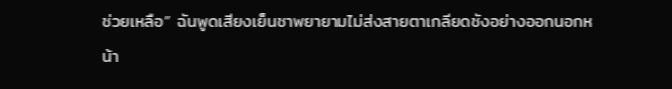ช่วยเหลือ” ฉันพูดเสียงเย็นชาพยายามไม่ส่งสายตาเกลียดชังอย่างออกนอกหน้า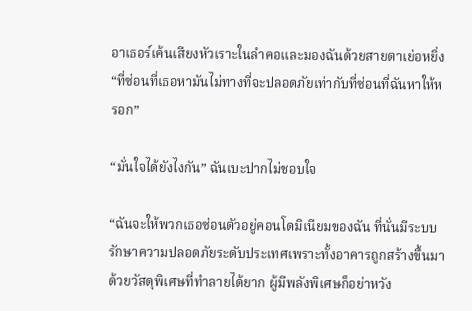อาเธอร์เค้นเสียงหัวเราะในลำคอและมองฉันด้วยสายตาเย่อหยิ่ง “ที่ซ่อนที่เธอหามันไม่ทางที่จะปลอดภัยเท่ากับที่ซ่อนที่ฉันหาให้หรอก”

“มั่นใจได้ยังไงกัน” ฉันเบะปากไม่ชอบใจ

“ฉันจะให้พวกเธอซ่อนตัวอยู่คอนโดมิเนียมของฉัน ที่นั่นมีระบบรักษาความปลอดภัยระดับประเทศเพราะทั้งอาคารถูกสร้างขึ้นมาด้วยวัสดุพิเศษที่ทำลายได้ยาก ผู้มีพลังพิเศษก็อย่าหวัง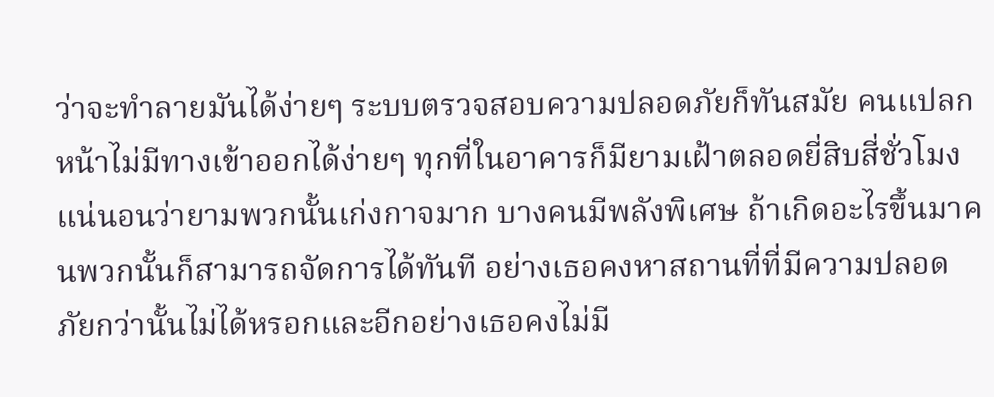ว่าจะทำลายมันได้ง่ายๆ ระบบตรวจสอบความปลอดภัยก็ทันสมัย คนแปลกหน้าไม่มีทางเข้าออกได้ง่ายๆ ทุกที่ในอาคารก็มียามเฝ้าตลอดยี่สิบสี่ชั่วโมง แน่นอนว่ายามพวกนั้นเก่งกาจมาก บางคนมีพลังพิเศษ ถ้าเกิดอะไรขึ้นมาคนพวกนั้นก็สามารถจัดการได้ทันที อย่างเธอคงหาสถานที่ที่มีความปลอดภัยกว่านั้นไม่ได้หรอกและอีกอย่างเธอคงไม่มี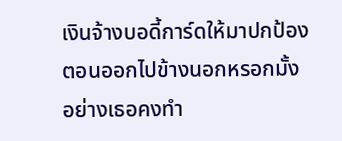เงินจ้างบอดี้การ์ดให้มาปกป้องตอนออกไปข้างนอกหรอกมั้ง อย่างเธอคงทำ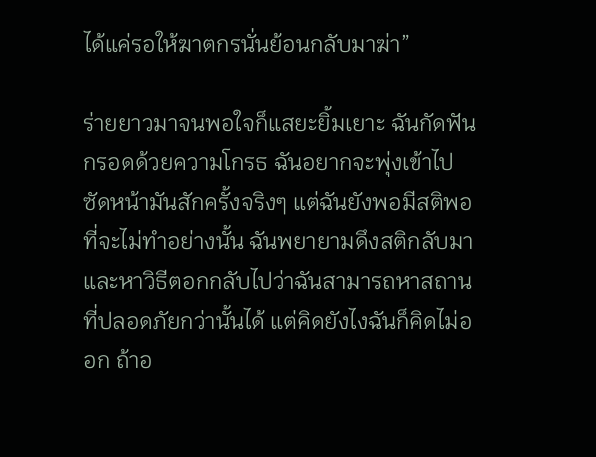ได้แค่รอให้ฆาตกรนั่นย้อนกลับมาฆ่า”

ร่ายยาวมาจนพอใจก็แสยะยิ้มเยาะ ฉันกัดฟันกรอดด้วยความโกรธ ฉันอยากจะพุ่งเข้าไปซัดหน้ามันสักครั้งจริงๆ แต่ฉันยังพอมีสติพอที่จะไม่ทำอย่างนั้น ฉันพยายามดึงสติกลับมาและหาวิธีตอกกลับไปว่าฉันสามารถหาสถานที่ปลอดภัยกว่านั้นได้ แต่คิดยังไงฉันก็คิดไม่ออก ถ้าอ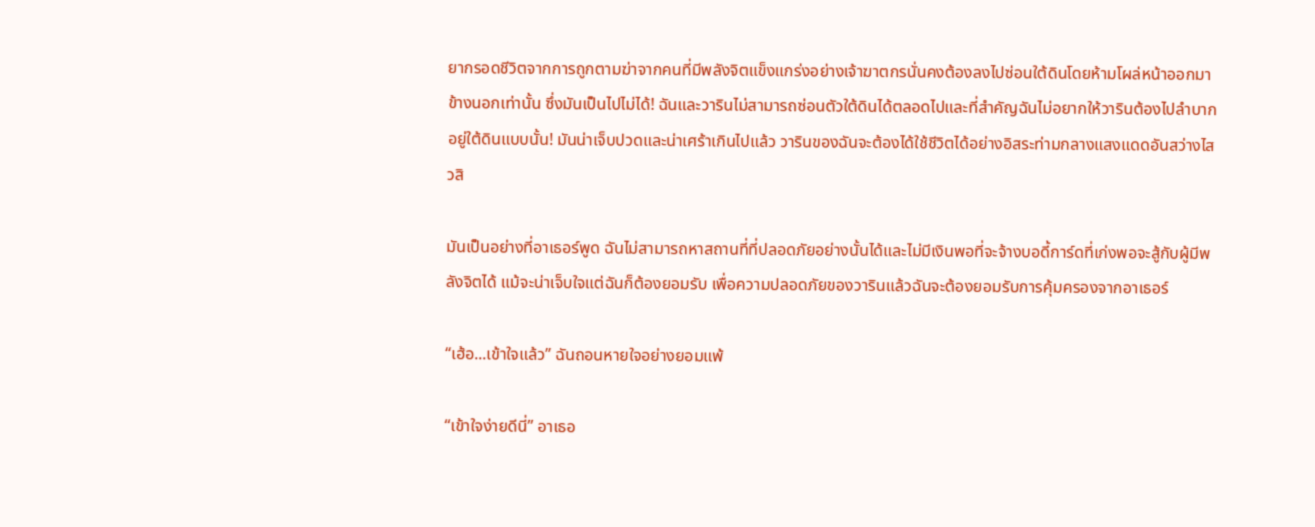ยากรอดชีวิตจากการถูกตามฆ่าจากคนที่มีพลังจิตแข็งแกร่งอย่างเจ้าฆาตกรนั่นคงต้องลงไปซ่อนใต้ดินโดยห้ามโผล่หน้าออกมาข้างนอกเท่านั้น ซึ่งมันเป็นไปไม่ได้! ฉันและวารินไม่สามารถซ่อนตัวใต้ดินได้ตลอดไปและที่สำคัญฉันไม่อยากให้วารินต้องไปลำบากอยู่ใต้ดินแบบนั้น! มันน่าเจ็บปวดและน่าเศร้าเกินไปแล้ว วารินของฉันจะต้องได้ใช้ชีวิตได้อย่างอิสระท่ามกลางแสงแดดอันสว่างไสวสิ

มันเป็นอย่างที่อาเธอร์พูด ฉันไม่สามารถหาสถานที่ที่ปลอดภัยอย่างนั้นได้และไม่มีเงินพอที่จะจ้างบอดี้การ์ดที่เก่งพอจะสู้กับผู้มีพลังจิตได้ แม้จะน่าเจ็บใจแต่ฉันก็ต้องยอมรับ เพื่อความปลอดภัยของวารินแล้วฉันจะต้องยอมรับการคุ้มครองจากอาเธอร์

“เฮ้อ...เข้าใจแล้ว” ฉันถอนหายใจอย่างยอมแพ้

“เข้าใจง่ายดีนี่” อาเธอ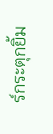ร์กระตุกยิ้ม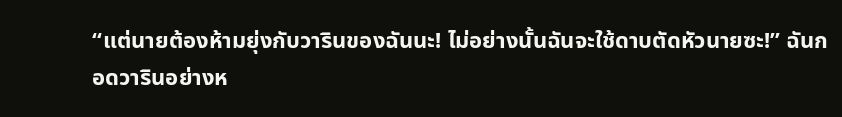“แต่นายต้องห้ามยุ่งกับวารินของฉันนะ! ไม่อย่างนั้นฉันจะใช้ดาบตัดหัวนายซะ!” ฉันกอดวารินอย่างห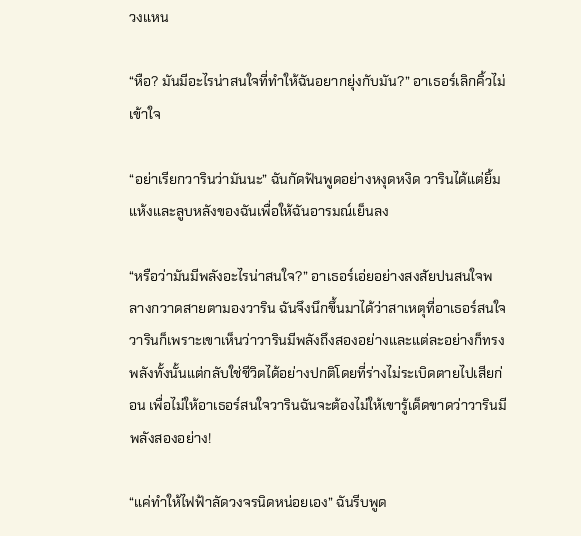วงแหน

“หือ? มันมีอะไรน่าสนใจที่ทำให้ฉันอยากยุ่งกับมัน?” อาเธอร์เลิกคิ้วไม่เข้าใจ

“อย่าเรียกวารินว่ามันนะ” ฉันกัดฟันพูดอย่างหงุดหงิด วารินได้แต่ยิ้มแห้งและลูบหลังของฉันเพื่อให้ฉันอารมณ์เย็นลง

“หรือว่ามันมีพลังอะไรน่าสนใจ?” อาเธอร์เอ่ยอย่างสงสัยปนสนใจพลางกวาดสายตามองวาริน ฉันจึงนึกขึ้นมาได้ว่าสาเหตุที่อาเธอร์สนใจวารินก็เพราะเขาเห็นว่าวารินมีพลังถึงสองอย่างและแต่ละอย่างก็ทรงพลังทั้งนั้นแต่กลับใช่ชีวิตได้อย่างปกติโดยที่ร่างไม่ระเบิดตายไปเสียก่อน เพื่อไม่ให้อาเธอร์สนใจวารินฉันจะต้องไม่ให้เขารู้เด็ดขาดว่าวารินมีพลังสองอย่าง!

“แค่ทำให้ไฟฟ้าลัดวงจรนิดหน่อยเอง” ฉันรีบพูด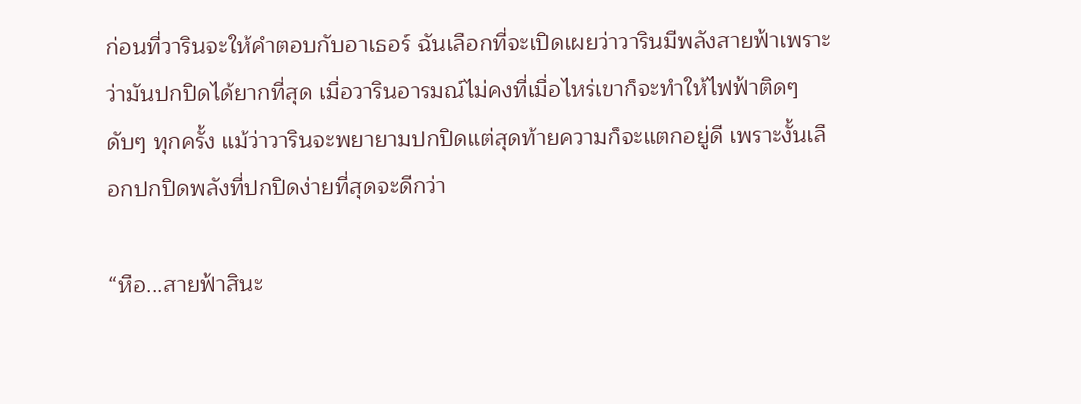ก่อนที่วารินจะให้คำตอบกับอาเธอร์ ฉันเลือกที่จะเปิดเผยว่าวารินมีพลังสายฟ้าเพราะว่ามันปกปิดได้ยากที่สุด เมื่อวารินอารมณ์ไม่คงที่เมื่อไหร่เขาก็จะทำให้ไฟฟ้าติดๆ ดับๆ ทุกครั้ง แม้ว่าวารินจะพยายามปกปิดแต่สุดท้ายความก็จะแตกอยู่ดี เพราะงั้นเลือกปกปิดพลังที่ปกปิดง่ายที่สุดจะดีกว่า

“หือ...สายฟ้าสินะ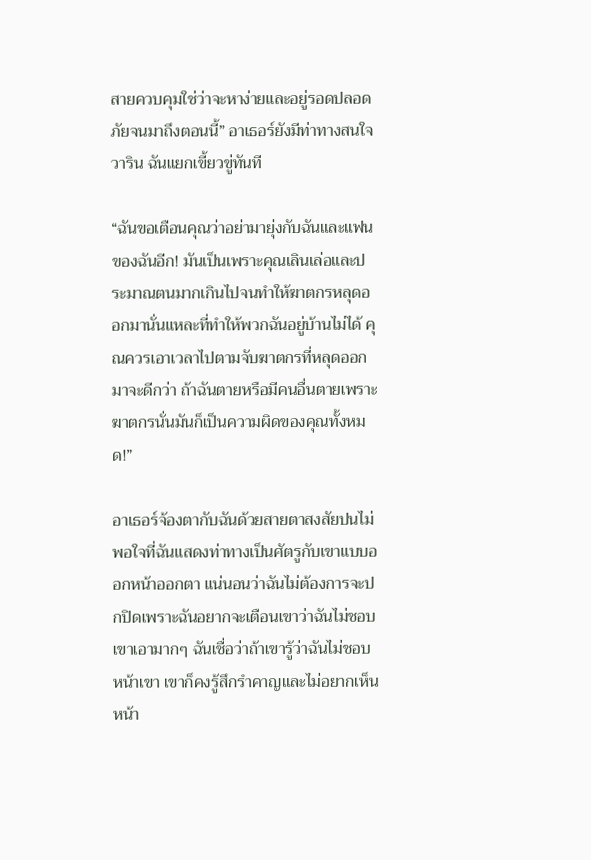สายควบคุมใช่ว่าจะหาง่ายและอยู่รอดปลอดภัยจนมาถึงตอนนี้” อาเธอร์ยังมีท่าทางสนใจวาริน ฉันแยกเขี้ยวขู่ทันที

“ฉันขอเตือนคุณว่าอย่ามายุ่งกับฉันและแฟนของฉันอีก! มันเป็นเพราะคุณเลินเล่อและประมาณตนมากเกินไปจนทำให้ฆาตกรหลุดออกมานั่นแหละที่ทำให้พวกฉันอยู่บ้านไม่ได้ คุณควรเอาเวลาไปตามจับฆาตกรที่หลุดออกมาจะดีกว่า ถ้าฉันตายหรือมีคนอื่นตายเพราะฆาตกรนั่นมันก็เป็นความผิดของคุณทั้งหมด!”

อาเธอร์จ้องตากับฉันด้วยสายตาสงสัยปนไม่พอใจที่ฉันแสดงท่าทางเป็นศัตรูกับเขาแบบออกหน้าออกตา แน่นอนว่าฉันไม่ต้องการจะปกปิดเพราะฉันอยากจะเตือนเขาว่าฉันไม่ชอบเขาเอามากๆ ฉันเชื่อว่าถ้าเขารู้ว่าฉันไม่ชอบหน้าเขา เขาก็คงรู้สึกรำคาญและไม่อยากเห็นหน้า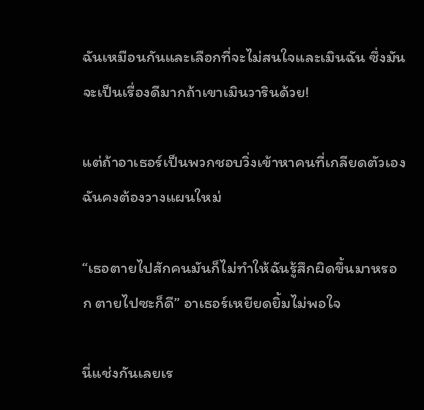ฉันเหมือนกันและเลือกที่จะไม่สนใจและเมินฉัน ซึ่งมันจะเป็นเรื่องดีมากถ้าเขาเมินวารินด้วย!

แต่ถ้าอาเธอร์เป็นพวกชอบวิ่งเข้าหาคนที่เกลียดตัวเองฉันคงต้องวางแผนใหม่

“เธอตายไปสักคนมันก็ไม่ทำให้ฉันรู้สึกผิดขึ้นมาหรอก ตายไปซะก็ดี” อาเธอร์เหยียดยิ้มไม่พอใจ

นี่แช่งกันเลยเร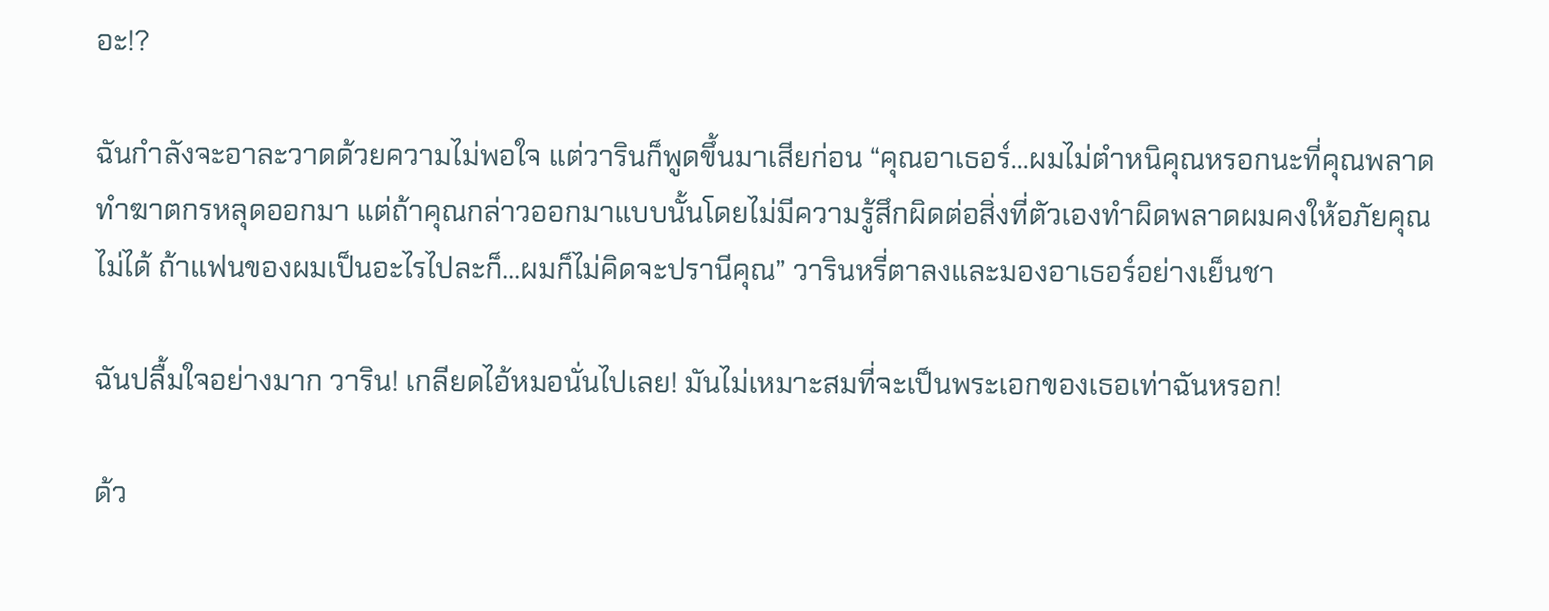อะ!?

ฉันกำลังจะอาละวาดด้วยความไม่พอใจ แต่วารินก็พูดขึ้นมาเสียก่อน “คุณอาเธอร์...ผมไม่ตำหนิคุณหรอกนะที่คุณพลาดทำฆาตกรหลุดออกมา แต่ถ้าคุณกล่าวออกมาแบบนั้นโดยไม่มีความรู้สึกผิดต่อสิ่งที่ตัวเองทำผิดพลาดผมคงให้อภัยคุณไม่ได้ ถ้าแฟนของผมเป็นอะไรไปละก็...ผมก็ไม่คิดจะปรานีคุณ” วารินหรี่ตาลงและมองอาเธอร์อย่างเย็นชา

ฉันปลื้มใจอย่างมาก วาริน! เกลียดไอ้หมอนั่นไปเลย! มันไม่เหมาะสมที่จะเป็นพระเอกของเธอเท่าฉันหรอก!

ด้ว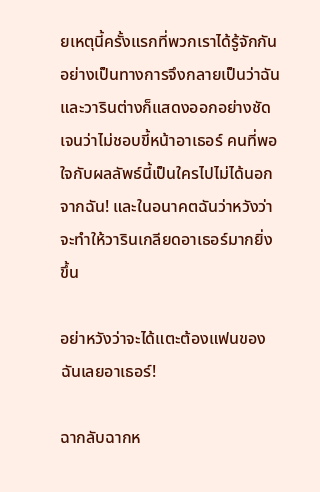ยเหตุนี้ครั้งแรกที่พวกเราได้รู้จักกันอย่างเป็นทางการจึงกลายเป็นว่าฉันและวารินต่างก็แสดงออกอย่างชัดเจนว่าไม่ชอบขี้หน้าอาเธอร์ คนที่พอใจกับผลลัพธ์นี้เป็นใครไปไม่ได้นอกจากฉัน! และในอนาคตฉันว่าหวังว่าจะทำให้วารินเกลียดอาเธอร์มากยิ่งขึ้น

อย่าหวังว่าจะได้แตะต้องแฟนของฉันเลยอาเธอร์!

ฉากลับฉากห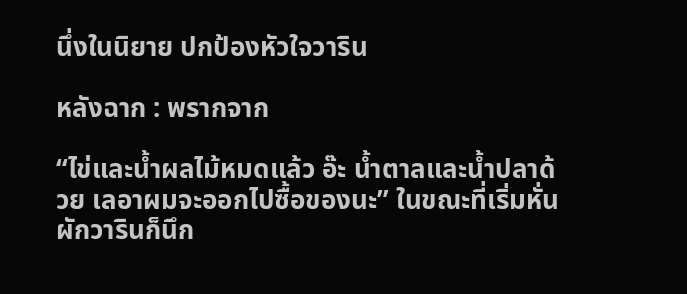นึ่งในนิยาย ปกป้องหัวใจวาริน

หลังฉาก : พรากจาก

“ไข่และน้ำผลไม้หมดแล้ว อ๊ะ น้ำตาลและน้ำปลาด้วย เลอาผมจะออกไปซื้อของนะ” ในขณะที่เริ่มหั่นผักวารินก็นึก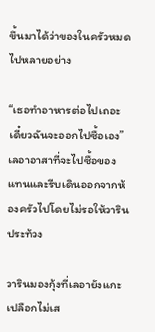ขึ้นมาได้ว่าของในครัวหมดไปหลายอย่าง

“เธอทำอาหารต่อไปเถอะ เดี๋ยวฉันจะออกไปซื้อเอง” เลอาอาสาที่จะไปซื้อของแทนและรีบเดินออกจากห้องครัวไปโดยไม่รอให้วารินประท้วง

วารินมองกุ้งที่เลอายังแกะเปลือกไม่เส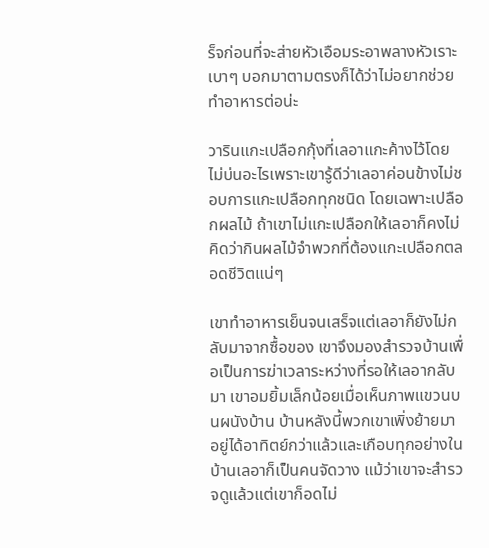ร็จก่อนที่จะส่ายหัวเอือมระอาพลางหัวเราะเบาๆ บอกมาตามตรงก็ได้ว่าไม่อยากช่วยทำอาหารต่อน่ะ

วารินแกะเปลือกกุ้งที่เลอาแกะค้างไว้โดยไม่บ่นอะไรเพราะเขารู้ดีว่าเลอาค่อนข้างไม่ชอบการแกะเปลือกทุกชนิด โดยเฉพาะเปลือกผลไม้ ถ้าเขาไม่แกะเปลือกให้เลอาก็คงไม่คิดว่ากินผลไม้จำพวกที่ต้องแกะเปลือกตลอดชีวิตแน่ๆ

เขาทำอาหารเย็นจนเสร็จแต่เลอาก็ยังไม่กลับมาจากซื้อของ เขาจึงมองสำรวจบ้านเพื่อเป็นการฆ่าเวลาระหว่างที่รอให้เลอากลับมา เขาอมยิ้มเล็กน้อยเมื่อเห็นภาพแขวนบนผนังบ้าน บ้านหลังนี้พวกเขาเพิ่งย้ายมาอยู่ได้อาทิตย์กว่าแล้วและเกือบทุกอย่างในบ้านเลอาก็เป็นคนจัดวาง แม้ว่าเขาจะสำรวจดูแล้วแต่เขาก็อดไม่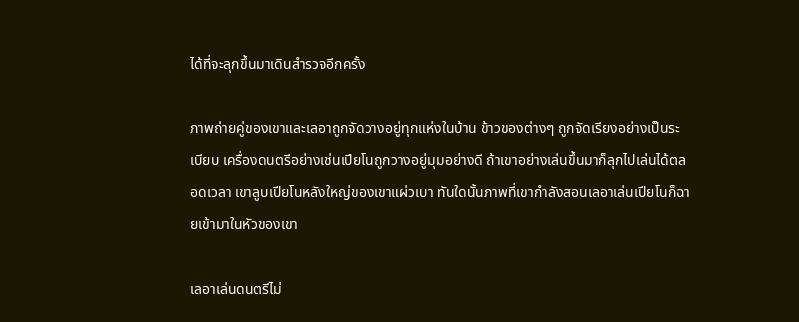ได้ที่จะลุกขึ้นมาเดินสำรวจอีกครั้ง

ภาพถ่ายคู่ของเขาและเลอาถูกจัดวางอยู่ทุกแห่งในบ้าน ข้าวของต่างๆ ถูกจัดเรียงอย่างเป็นระเบียบ เครื่องดนตรีอย่างเช่นเปียโนถูกวางอยู่มุมอย่างดี ถ้าเขาอย่างเล่นขึ้นมาก็ลุกไปเล่นได้ตลอดเวลา เขาลูบเปียโนหลังใหญ่ของเขาแผ่วเบา ทันใดนั้นภาพที่เขากำลังสอนเลอาเล่นเปียโนก็ฉายเข้ามาในหัวของเขา

เลอาเล่นดนตรีไม่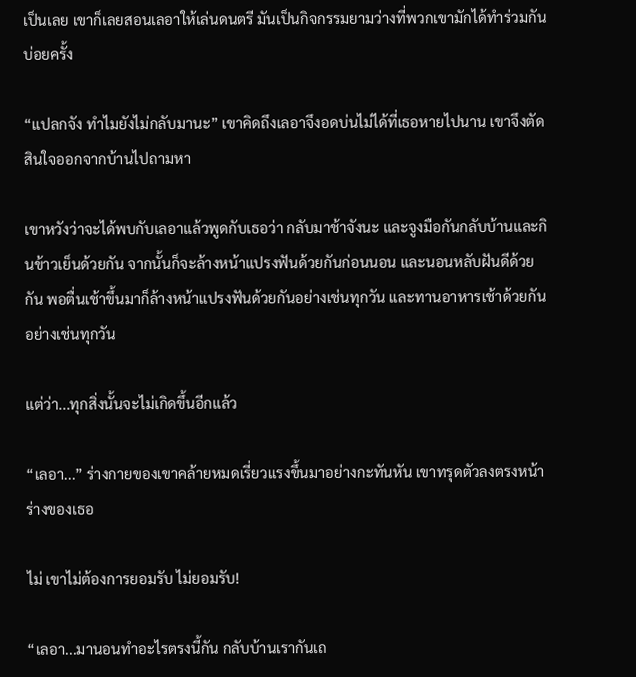เป็นเลย เขาก็เลยสอนเลอาให้เล่นดนตรี มันเป็นกิจกรรมยามว่างที่พวกเขามักได้ทำร่วมกันบ่อยครั้ง

“แปลกจัง ทำไมยังไม่กลับมานะ” เขาคิดถึงเลอาจึงอดบ่นไม่ได้ที่เธอหายไปนาน เขาจึงตัดสินใจออกจากบ้านไปถามหา

เขาหวังว่าจะได้พบกับเลอาแล้วพูดกับเธอว่า กลับมาช้าจังนะ และจูงมือกันกลับบ้านและกินข้าวเย็นด้วยกัน จากนั้นก็จะล้างหน้าแปรงฟันด้วยกันก่อนนอน และนอนหลับฝันดีด้วยกัน พอตื่นเช้าขึ้นมาก็ล้างหน้าแปรงฟันด้วยกันอย่างเช่นทุกวัน และทานอาหารเช้าด้วยกันอย่างเช่นทุกวัน

แต่ว่า...ทุกสิ่งนั้นจะไม่เกิดขึ้นอีกแล้ว

“เลอา...” ร่างกายของเขาคล้ายหมดเรี่ยวแรงขึ้นมาอย่างกะทันหัน เขาทรุดตัวลงตรงหน้าร่างของเธอ

ไม่ เขาไม่ต้องการยอมรับ ไม่ยอมรับ!

“เลอา...มานอนทำอะไรตรงนี้กัน กลับบ้านเรากันเถ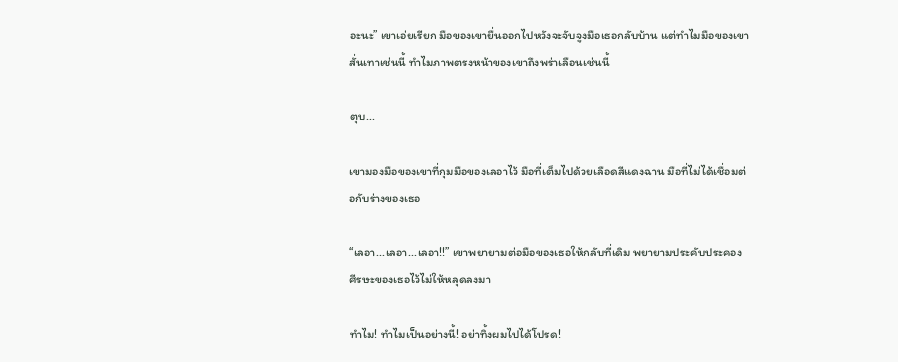อะนะ” เขาเอ่ยเรียก มือของเขายื่นออกไปหวังจะจับจูงมือเธอกลับบ้าน แต่ทำไมมือของเขาสั่นเทาเช่นนี้ ทำไมภาพตรงหน้าของเขาถึงพร่าเลือนเช่นนี้

ตุบ...

เขามองมือของเขาที่กุมมือของเลอาไว้ มือที่เต็มไปด้วยเลือดสีแดงฉาน มือที่ไม่ได้เชื่อมต่อกับร่างของเธอ

“เลอา...เลอา...เลอา!!” เขาพยายามต่อมือของเธอให้กลับที่เดิม พยายามประคับประคองศีรษะของเธอไว้ไม่ให้หลุดลงมา

ทำไม! ทำไมเป็นอย่างนี้! อย่าทิ้งผมไปได้โปรด!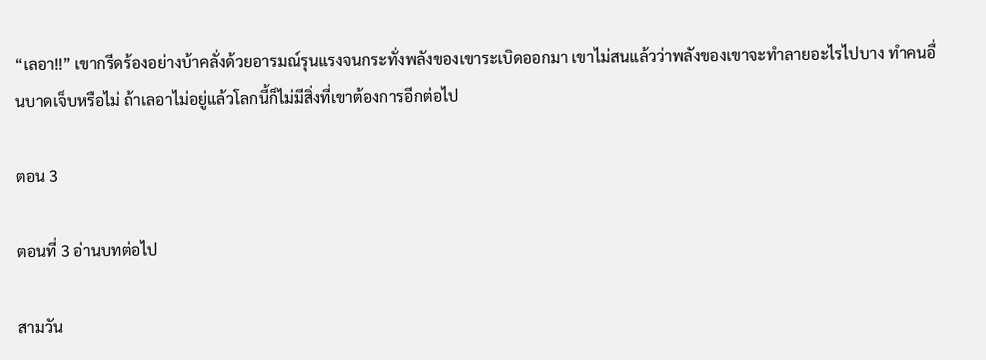“เลอา!!” เขากรีดร้องอย่างบ้าคลั่งด้วยอารมณ์รุนแรงจนกระทั่งพลังของเขาระเบิดออกมา เขาไม่สนแล้วว่าพลังของเขาจะทำลายอะไรไปบาง ทำคนอื่นบาดเจ็บหรือไม่ ถ้าเลอาไม่อยู่แล้วโลกนี้ก็ไม่มีสิ่งที่เขาต้องการอีกต่อไป

ตอน 3

ตอนที่ 3 อ่านบทต่อไป

สามวัน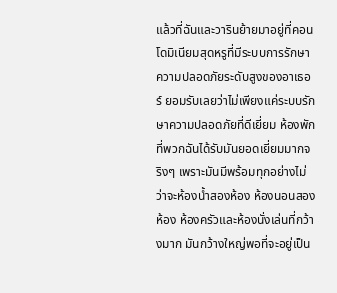แล้วที่ฉันและวารินย้ายมาอยู่ที่คอนโดมิเนียมสุดหรูที่มีระบบการรักษาความปลอดภัยระดับสูงของอาเธอร์ ยอมรับเลยว่าไม่เพียงแค่ระบบรักษาความปลอดภัยที่ดีเยี่ยม ห้องพักที่พวกฉันได้รับมันยอดเยี่ยมมากจริงๆ เพราะมันมีพร้อมทุกอย่างไม่ว่าจะห้องน้ำสองห้อง ห้องนอนสองห้อง ห้องครัวและห้องนั่งเล่นที่กว้างมาก มันกว้างใหญ่พอที่จะอยู่เป็น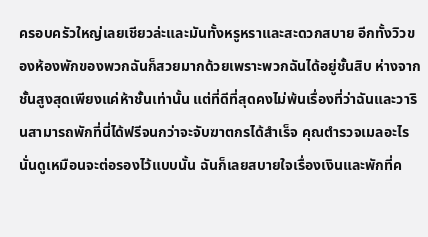ครอบครัวใหญ่เลยเชียวล่ะและมันทั้งหรูหราและสะดวกสบาย อีกทั้งวิวของห้องพักของพวกฉันก็สวยมากด้วยเพราะพวกฉันได้อยู่ชั้นสิบ ห่างจากชั้นสูงสุดเพียงแค่ห้าชั้นเท่านั้น แต่ที่ดีที่สุดคงไม่พ้นเรื่องที่ว่าฉันและวารินสามารถพักที่นี่ได้ฟรีจนกว่าจะจับฆาตกรได้สำเร็จ คุณตำรวจเมลอะไรนั่นดูเหมือนจะต่อรองไว้แบบนั้น ฉันก็เลยสบายใจเรื่องเงินและพักที่ค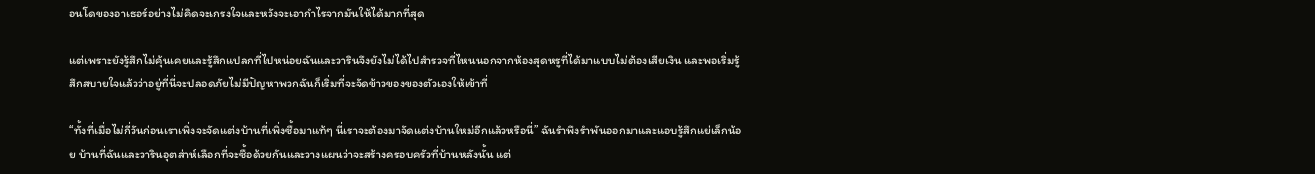อนโดของอาเธอร์อย่างไม่คิดจะเกรงใจและหวังจะเอากำไรจากมันให้ได้มากที่สุด

แต่เพราะยังรู้สึกไม่คุ้นเคยและรู้สึกแปลกที่ไปหน่อยฉันและวารินจึงยังไม่ได้ไปสำรวจที่ไหนนอกจากห้องสุดหรูที่ได้มาแบบไม่ต้องเสียเงิน และพอเริ่มรู้สึกสบายใจแล้วว่าอยู่ที่นี่จะปลอดภัยไม่มีปัญหาพวกฉันก็เริ่มที่จะจัดข้าวของของตัวเองให้เข้าที่

“ทั้งที่เมื่อไม่กี่วันก่อนเราเพิ่งจะจัดแต่งบ้านที่เพิ่งซื้อมาแท้ๆ นี่เราจะต้องมาจัดแต่งบ้านใหม่อีกแล้วหรือนี่” ฉันรำพึงรำพันออกมาและแอบรู้สึกแย่เล็กน้อย บ้านที่ฉันและวารินอุตส่าห์เลือกที่จะซื้อด้วยกันและวางแผนว่าจะสร้างครอบครัวที่บ้านหลังนั้น แต่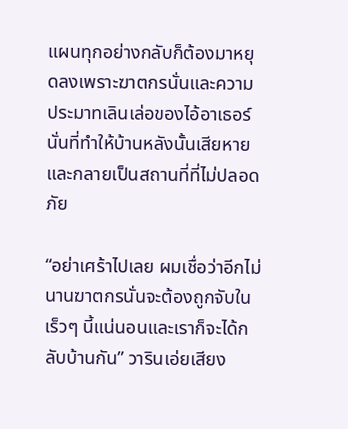แผนทุกอย่างกลับก็ต้องมาหยุดลงเพราะฆาตกรนั่นและความประมาทเลินเล่อของไอ้อาเธอร์นั่นที่ทำให้บ้านหลังนั้นเสียหายและกลายเป็นสถานที่ที่ไม่ปลอดภัย

“อย่าเศร้าไปเลย ผมเชื่อว่าอีกไม่นานฆาตกรนั่นจะต้องถูกจับในเร็วๆ นี้แน่นอนและเราก็จะได้กลับบ้านกัน” วารินเอ่ยเสียง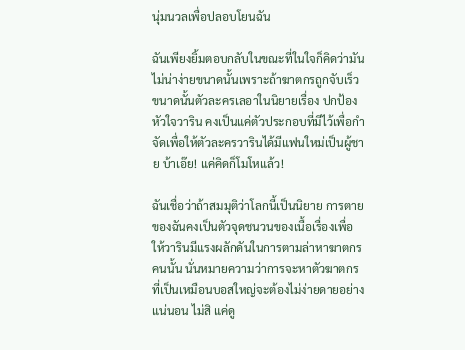นุ่มนวลเพื่อปลอบโยนฉัน

ฉันเพียงยิ้มตอบกลับในขณะที่ในใจก็คิดว่ามันไม่น่าง่ายขนาดนั้นเพราะถ้าฆาตกรถูกจับเร็วขนาดนั้นตัวละครเลอาในนิยายเรื่อง ปกป้องหัวใจวาริน คงเป็นแค่ตัวประกอบที่มีไว้เพื่อกำจัดเพื่อให้ตัวละครวารินได้มีแฟนใหม่เป็นผู้ชาย บ้าเอ๊ย! แค่คิดก็โมโหแล้ว!

ฉันเชื่อว่าถ้าสมมุติว่าโลกนี้เป็นนิยาย การตายของฉันคงเป็นตัวจุดชนวนของเนื้อเรื่องเพื่อให้วารินมีแรงผลักดันในการตามล่าหาฆาตกรคนนั้น นั่นหมายความว่าการจะหาตัวฆาตกรที่เป็นเหมือนบอสใหญ่จะต้องไม่ง่ายดายอย่างแน่นอน ไม่สิ แค่ดู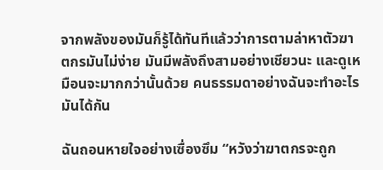จากพลังของมันก็รู้ได้ทันทีแล้วว่าการตามล่าหาตัวฆาตกรมันไม่ง่าย มันมีพลังถึงสามอย่างเชียวนะ และดูเหมือนจะมากกว่านั้นด้วย คนธรรมดาอย่างฉันจะทำอะไรมันได้กัน

ฉันถอนหายใจอย่างเซื่องซึม “หวังว่าฆาตกรจะถูก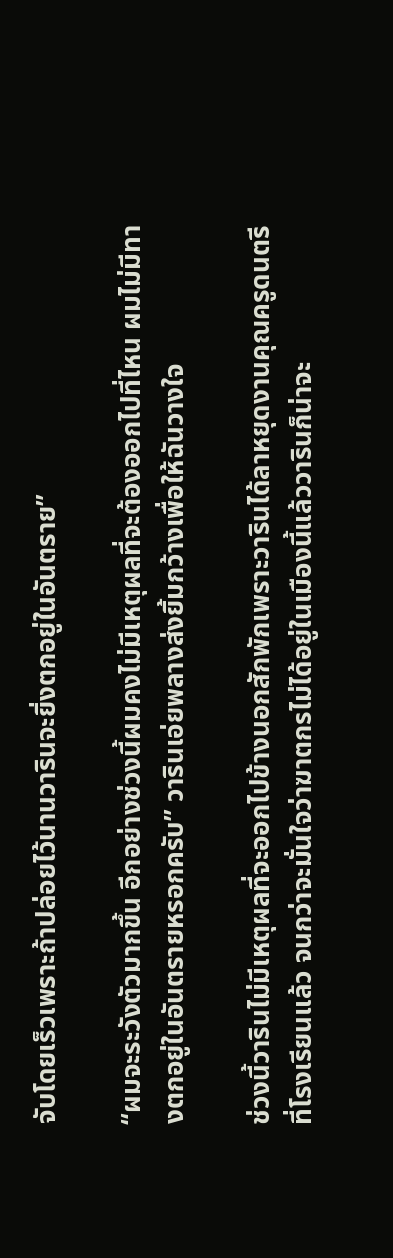จับโดยเร็วเพราะถ้าปล่อยไว้นานวารินจะยิ่งตกอยู่ในอันตราย”

“ผมจะระวังตัวมากขึ้น อีกอย่างช่วงนี้ผมคงไม่มีเหตุผลที่จะต้องออกไปที่ไหน ผมไม่มีทางตกอยู่ในอันตรายหรอกครับ” วารินเอ่ยพลางส่งยิ้มกว้างเพื่อให้ฉันวางใจ

ช่วงนี้วารินไม่มีเหตุผลที่จะออกไปข้างนอกสักพักเพราะวารินได้ลาหยุดงานคุณครูดนตรีที่โรงเรียนแล้ว จนกว่าจะมั่นใจว่าฆาตกรไม่ได้อยู่ในเมืองนี้แล้ววารินก็น่าจะ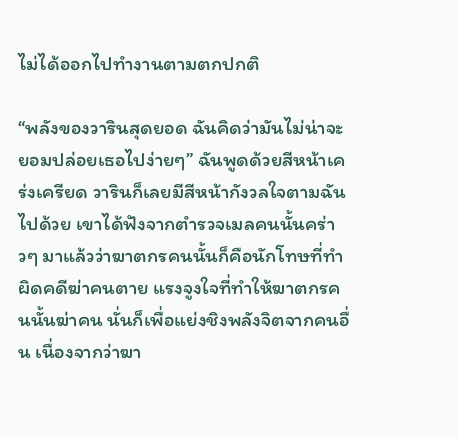ไม่ได้ออกไปทำงานตามตกปกติ

“พลังของวารินสุดยอด ฉันคิดว่ามันไม่น่าจะยอมปล่อยเธอไปง่ายๆ” ฉันพูดด้วยสีหน้าเคร่งเครียด วารินก็เลยมีสีหน้ากังวลใจตามฉันไปด้วย เขาได้ฟังจากตำรวจเมลคนนั้นคร่าวๆ มาแล้วว่าฆาตกรคนนั้นก็คือนักโทษที่ทำผิดคดีฆ่าคนตาย แรงจูงใจที่ทำให้ฆาตกรคนนั้นฆ่าคน นั่นก็เพื่อแย่งชิงพลังจิตจากคนอื่น เนื่องจากว่าฆา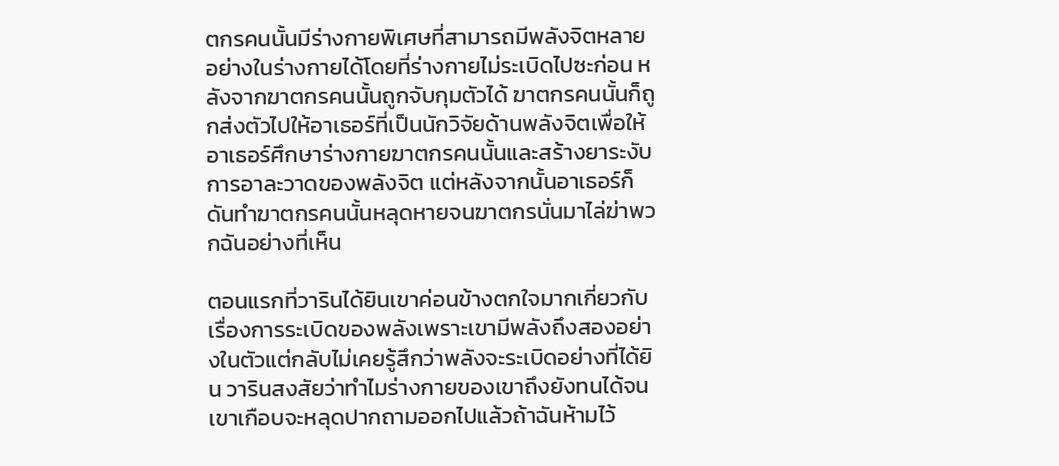ตกรคนนั้นมีร่างกายพิเศษที่สามารถมีพลังจิตหลายอย่างในร่างกายได้โดยที่ร่างกายไม่ระเบิดไปซะก่อน หลังจากฆาตกรคนนั้นถูกจับกุมตัวได้ ฆาตกรคนนั้นก็ถูกส่งตัวไปให้อาเธอร์ที่เป็นนักวิจัยด้านพลังจิตเพื่อให้อาเธอร์ศึกษาร่างกายฆาตกรคนนั้นและสร้างยาระงับการอาละวาดของพลังจิต แต่หลังจากนั้นอาเธอร์ก็ดันทำฆาตกรคนนั้นหลุดหายจนฆาตกรนั่นมาไล่ฆ่าพวกฉันอย่างที่เห็น

ตอนแรกที่วารินได้ยินเขาค่อนข้างตกใจมากเกี่ยวกับเรื่องการระเบิดของพลังเพราะเขามีพลังถึงสองอย่างในตัวแต่กลับไม่เคยรู้สึกว่าพลังจะระเบิดอย่างที่ได้ยิน วารินสงสัยว่าทำไมร่างกายของเขาถึงยังทนได้จนเขาเกือบจะหลุดปากถามออกไปแล้วถ้าฉันห้ามไว้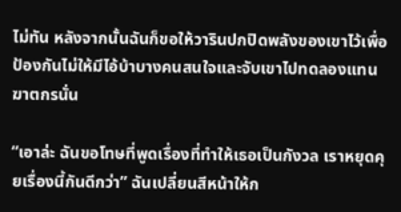ไม่ทัน หลังจากนั้นฉันก็ขอให้วารินปกปิดพลังของเขาไว้เพื่อป้องกันไม่ให้มีไอ้บ้าบางคนสนใจและจับเขาไปทดลองแทนฆาตกรนั่น

“เอาล่ะ ฉันขอโทษที่พูดเรื่องที่ทำให้เธอเป็นกังวล เราหยุดคุยเรื่องนี้กันดีกว่า” ฉันเปลี่ยนสีหน้าให้ก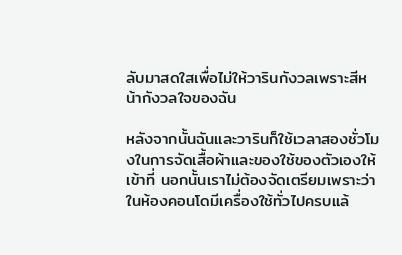ลับมาสดใสเพื่อไม่ให้วารินกังวลเพราะสีหน้ากังวลใจของฉัน

หลังจากนั้นฉันและวารินก็ใช้เวลาสองชั่วโมงในการจัดเสื้อผ้าและของใช้ของตัวเองให้เข้าที่ นอกนั้นเราไม่ต้องจัดเตรียมเพราะว่าในห้องคอนโดมีเครื่องใช้ทั่วไปครบแล้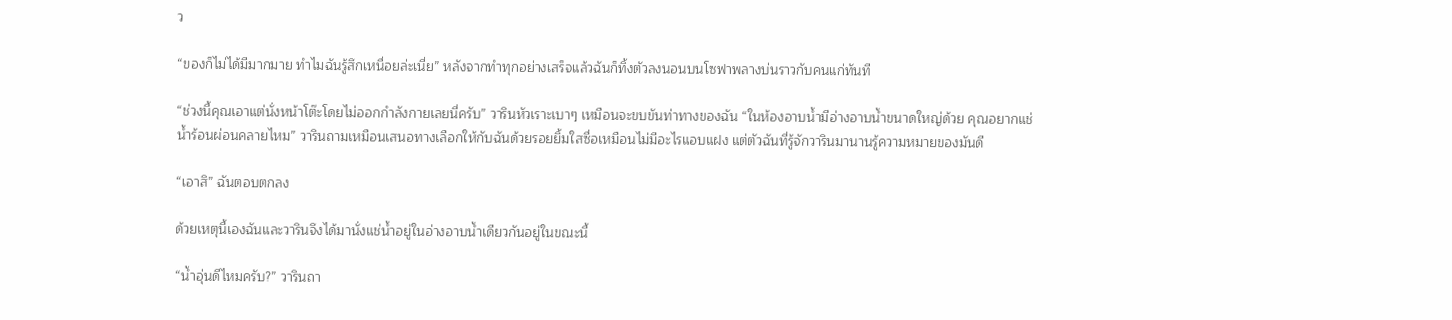ว

“ของก็ไม่ได้มีมากมาย ทำไมฉันรู้สึกเหนื่อยล่ะเนี่ย” หลังจากทำทุกอย่างเสร็จแล้วฉันก็ทิ้งตัวลงนอนบนโซฟาพลางบ่นราวกับคนแก่ทันที

“ช่วงนี้คุณเอาแต่นั่งหน้าโต๊ะโดยไม่ออกกำลังกายเลยนี่ครับ” วารินหัวเราะเบาๆ เหมือนจะขบขันท่าทางของฉัน “ในห้องอาบน้ำมีอ่างอาบน้ำขนาดใหญ่ด้วย คุณอยากแช่น้ำร้อนผ่อนคลายไหม” วารินถามเหมือนเสนอทางเลือกให้กับฉันด้วยรอยยิ้มใสซื่อเหมือนไม่มีอะไรแอบแฝง แต่ตัวฉันที่รู้จักวารินมานานรู้ความหมายของมันดี

“เอาสิ” ฉันตอบตกลง

ด้วยเหตุนี้เองฉันและวารินจึงได้มานั่งแช่น้ำอยู่ในอ่างอาบน้ำเดียวกันอยู่ในขณะนี้

“น้ำอุ่นดีไหมครับ?” วารินถา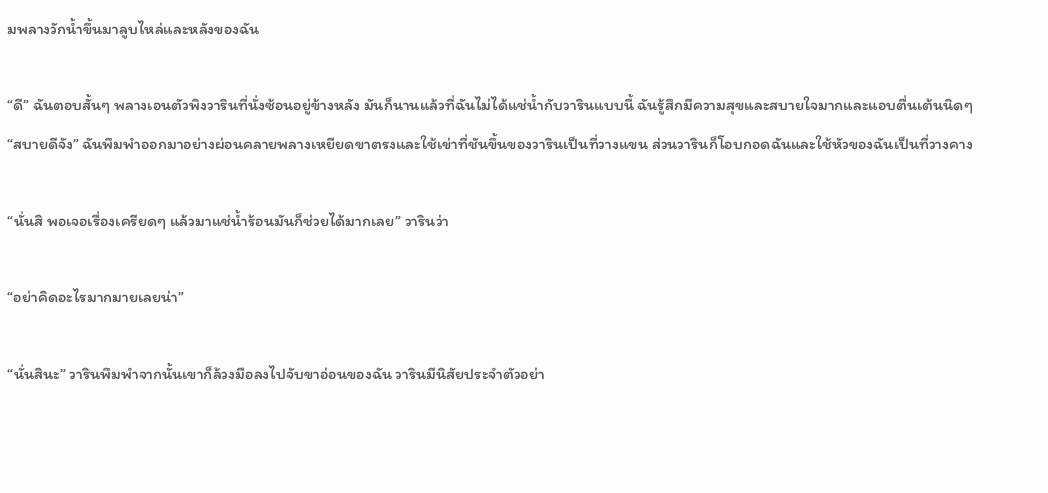มพลางวักน้ำขึ้นมาลูบไหล่และหลังของฉัน

“ดี” ฉันตอบสั้นๆ พลางเอนตัวพิงวารินที่นั่งซ้อนอยู่ข้างหลัง มันก็นานแล้วที่ฉันไม่ได้แช่น้ำกับวารินแบบนี้ ฉันรู้สึกมีความสุขและสบายใจมากและแอบตื่นเต้นนิดๆ “สบายดีจัง” ฉันพึมพำออกมาอย่างผ่อนคลายพลางเหยียดขาตรงและใช้เข่าที่ชันขึ้นของวารินเป็นที่วางแขน ส่วนวารินก็โอบกอดฉันและใช้หัวของฉันเป็นที่วางคาง

“นั่นสิ พอเจอเรื่องเครียดๆ แล้วมาแช่น้ำร้อนมันก็ช่วยได้มากเลย” วารินว่า

“อย่าคิดอะไรมากมายเลยน่า”

“นั่นสินะ” วารินพึมพำจากนั้นเขาก็ล้วงมือลงไปจับขาอ่อนของฉัน วารินมีนิสัยประจำตัวอย่า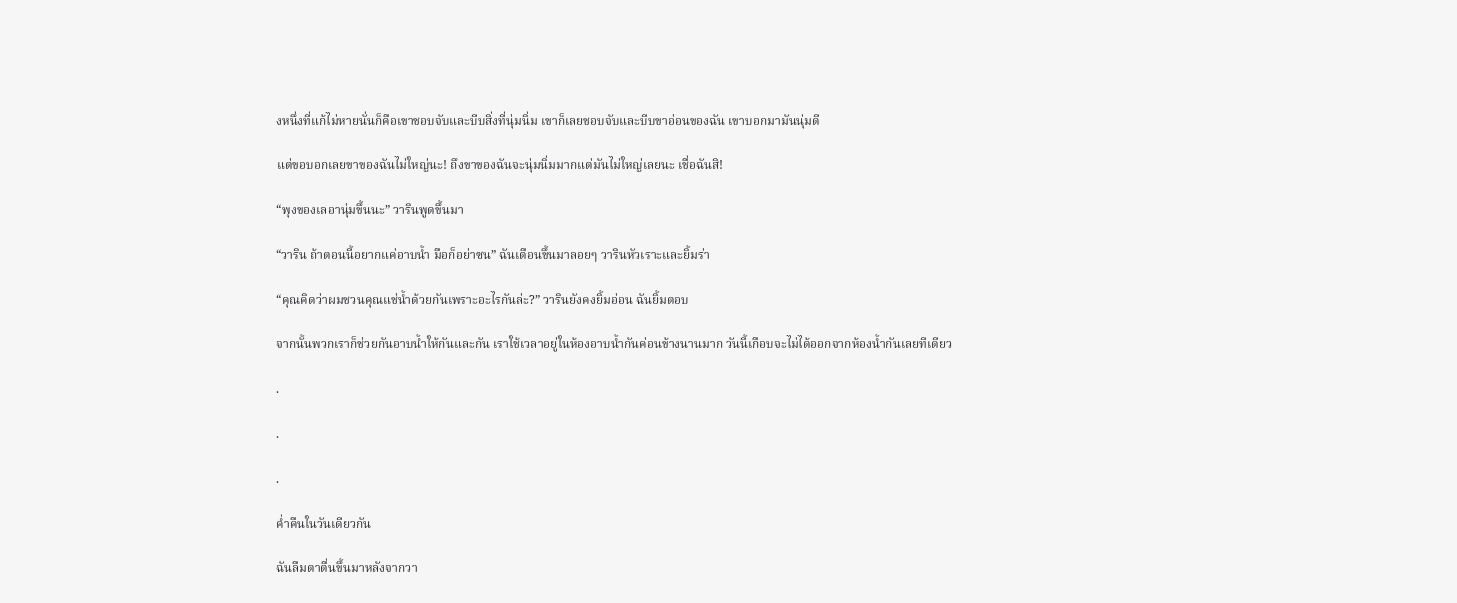งหนึ่งที่แก้ไม่หายนั่นก็คือเขาชอบจับและบีบสิ่งที่นุ่มนิ่ม เขาก็เลยชอบจับและบีบขาอ่อนของฉัน เขาบอกมามันนุ่มดี

แต่ขอบอกเลยขาของฉันไม่ใหญ่นะ! ถึงขาของฉันจะนุ่มนิ่มมากแต่มันไม่ใหญ่เลยนะ เชื่อฉันสิ!

“พุงของเลอานุ่มขึ้นนะ” วารินพูดขึ้นมา

“วาริน ถ้าตอนนี้อยากแค่อาบน้ำ มือก็อย่าซน” ฉันเตือนขึ้นมาลอยๆ วารินหัวเราะและยิ้มร่า

“คุณคิดว่าผมชวนคุณแช่น้ำด้วยกันเพราะอะไรกันล่ะ?” วารินยังคงยิ้มอ่อน ฉันยิ้มตอบ

จากนั้นพวกเราก็ช่วยกันอาบน้ำให้กันและกัน เราใช้เวลาอยู่ในห้องอาบน้ำกันค่อนข้างนานมาก วันนี้เกือบจะไม่ได้ออกจากห้องน้ำกันเลยทีเดียว

.

.

.

ค่ำคืนในวันเดียวกัน

ฉันลืมตาตื่นขึ้นมาหลังจากวา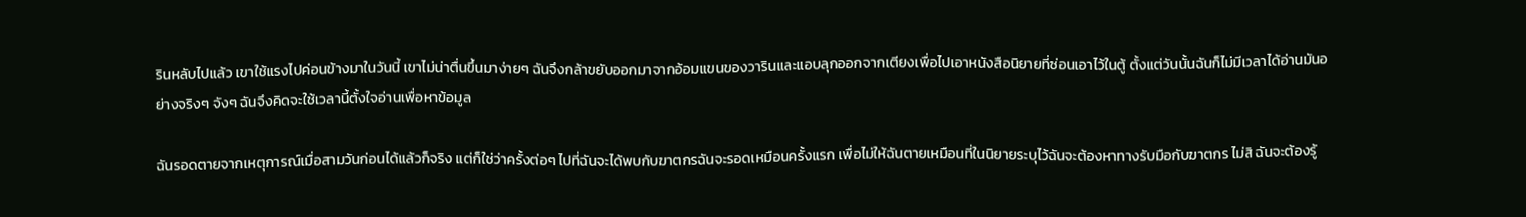รินหลับไปแล้ว เขาใช้แรงไปค่อนข้างมาในวันนี้ เขาไม่น่าตื่นขึ้นมาง่ายๆ ฉันจึงกล้าขยับออกมาจากอ้อมแขนของวารินและแอบลุกออกจากเตียงเพื่อไปเอาหนังสือนิยายที่ซ่อนเอาไว้ในตู้ ตั้งแต่วันนั้นฉันก็ไม่มีเวลาได้อ่านมันอย่างจริงๆ จังๆ ฉันจึงคิดจะใช้เวลานี้ตั้งใจอ่านเพื่อหาข้อมูล

ฉันรอดตายจากเหตุการณ์เมื่อสามวันก่อนได้แล้วก็จริง แต่ก็ใช่ว่าครั้งต่อๆ ไปที่ฉันจะได้พบกับฆาตกรฉันจะรอดเหมือนครั้งแรก เพื่อไม่ให้ฉันตายเหมือนที่ในนิยายระบุไว้ฉันจะต้องหาทางรับมือกับฆาตกร ไม่สิ ฉันจะต้องรู้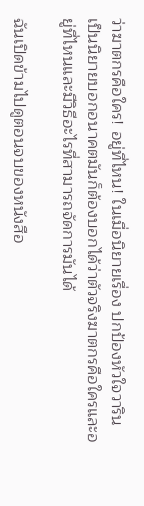ว่าฆาตกรคือใคร! อยู่ที่ไหน! ในเมื่อนิยายเรื่อง ปกป้องหัวใจวาริน เป็นนิยายบอกอนาคตมันก็ต้องบอกได้ว่าตัวจริงฆาตกรคือใครและอยู่ที่ไหนและมีวิธีอะไรที่สามารถจัดการมันได้

ฉันเปิดข้ามไปดูตอนจบของหนังสือ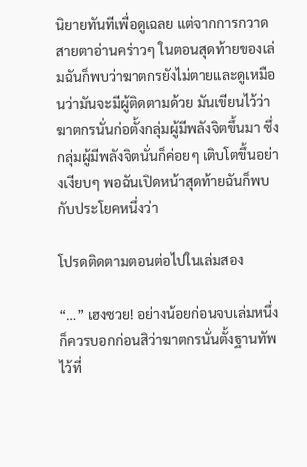นิยายทันทีเพื่อดูเฉลย แต่จากการกวาดสายตาอ่านคร่าวๆ ในตอนสุดท้ายของเล่มฉันก็พบว่าฆาตกรยังไม่ตายและดูเหมือนว่ามันจะมีผู้ติดตามด้วย มันเขียนไว้ว่าฆาตกรนั่นก่อตั้งกลุ่มผู้มีพลังจิตขึ้นมา ซึ่งกลุ่มผู้มีพลังจิตนั่นก็ค่อยๆ เติบโตขึ้นอย่างเงียบๆ พอฉันเปิดหน้าสุดท้ายฉันก็พบกับประโยคหนึ่งว่า

โปรดติดตามตอนต่อไปในเล่มสอง

“…” เฮงซวย! อย่างน้อยก่อนจบเล่มหนึ่งก็ควรบอกก่อนสิว่าฆาตกรนั่นตั้งฐานทัพไว้ที่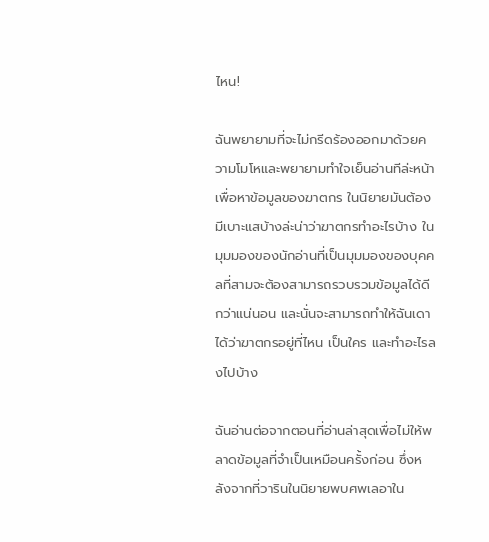ไหน!

ฉันพยายามที่จะไม่กรีดร้องออกมาด้วยความโมโหและพยายามทำใจเย็นอ่านทีล่ะหน้าเพื่อหาข้อมูลของฆาตกร ในนิยายมันต้องมีเบาะแสบ้างล่ะน่าว่าฆาตกรทำอะไรบ้าง ในมุมมองของนักอ่านที่เป็นมุมมองของบุคคลที่สามจะต้องสามารถรวบรวมข้อมูลได้ดีกว่าแน่นอน และนั่นจะสามารถทำให้ฉันเดาได้ว่าฆาตกรอยู่ที่ไหน เป็นใคร และทำอะไรลงไปบ้าง

ฉันอ่านต่อจากตอนที่อ่านล่าสุดเพื่อไม่ให้พลาดข้อมูลที่จำเป็นเหมือนครั้งก่อน ซึ่งหลังจากที่วารินในนิยายพบศพเลอาใน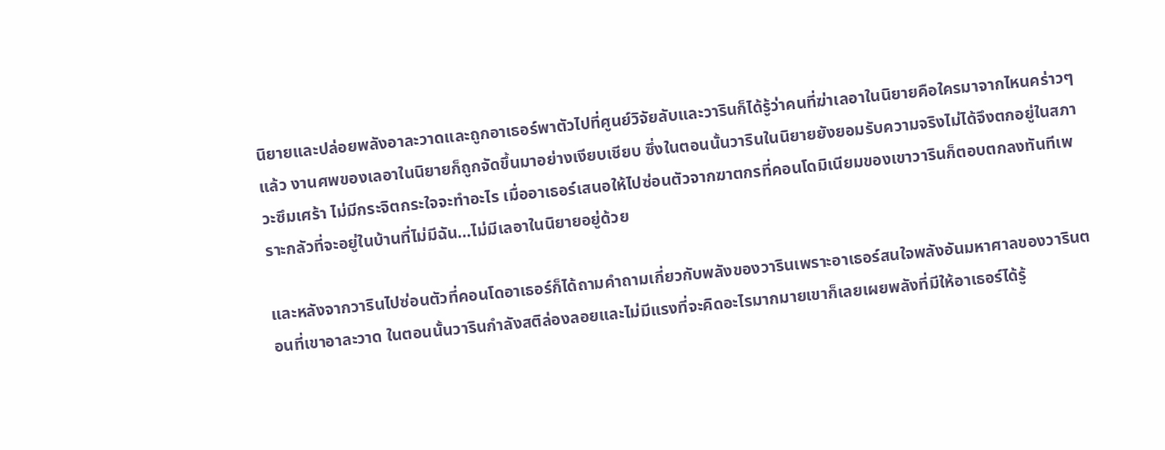นิยายและปล่อยพลังอาละวาดและถูกอาเธอร์พาตัวไปที่ศูนย์วิจัยลับและวารินก็ได้รู้ว่าคนที่ฆ่าเลอาในนิยายคือใครมาจากไหนคร่าวๆ แล้ว งานศพของเลอาในนิยายก็ถูกจัดขึ้นมาอย่างเงียบเชียบ ซึ่งในตอนนั้นวารินในนิยายยังยอมรับความจริงไม่ได้จึงตกอยู่ในสภาวะซึมเศร้า ไม่มีกระจิตกระใจจะทำอะไร เมื่ออาเธอร์เสนอให้ไปซ่อนตัวจากฆาตกรที่คอนโดมิเนียมของเขาวารินก็ตอบตกลงทันทีเพราะกลัวที่จะอยู่ในบ้านที่ไม่มีฉัน…ไม่มีเลอาในนิยายอยู่ด้วย

และหลังจากวารินไปซ่อนตัวที่คอนโดอาเธอร์ก็ได้ถามคำถามเกี่ยวกับพลังของวารินเพราะอาเธอร์สนใจพลังอันมหาศาลของวารินตอนที่เขาอาละวาด ในตอนนั้นวารินกำลังสติล่องลอยและไม่มีแรงที่จะคิดอะไรมากมายเขาก็เลยเผยพลังที่มีให้อาเธอร์ได้รู้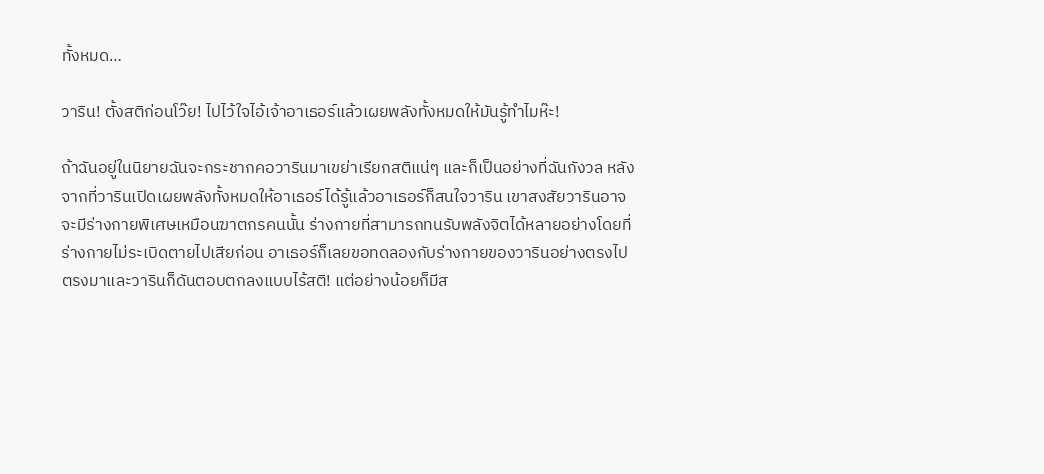ทั้งหมด…

วาริน! ตั้งสติก่อนโว๊ย! ไปไว้ใจไอ้เจ้าอาเธอร์แล้วเผยพลังทั้งหมดให้มันรู้ทำไมห๊ะ!

ถ้าฉันอยู่ในนิยายฉันจะกระชากคอวารินมาเขย่าเรียกสติแน่ๆ และก็เป็นอย่างที่ฉันกังวล หลังจากที่วารินเปิดเผยพลังทั้งหมดให้อาเธอร์ได้รู้แล้วอาเธอร์ก็สนใจวาริน เขาสงสัยวารินอาจจะมีร่างกายพิเศษเหมือนฆาตกรคนนั้น ร่างกายที่สามารถทนรับพลังจิตได้หลายอย่างโดยที่ร่างกายไม่ระเบิดตายไปเสียก่อน อาเธอร์ก็เลยขอทดลองกับร่างกายของวารินอย่างตรงไปตรงมาและวารินก็ดันตอบตกลงแบบไร้สติ! แต่อย่างน้อยก็มีส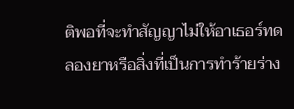ติพอที่จะทำสัญญาไม่ให้อาเธอร์ทดลองยาหรือสิ่งที่เป็นการทำร้ายร่าง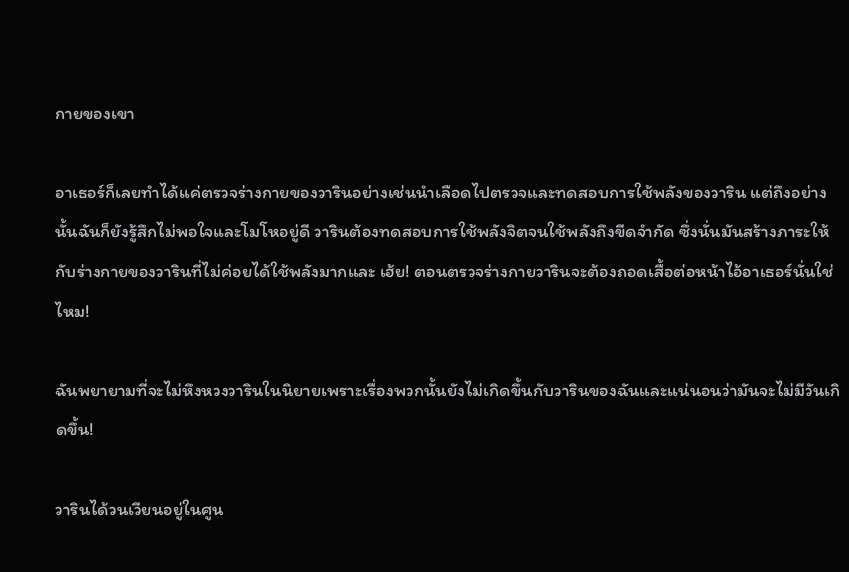กายของเขา

อาเธอร์ก็เลยทำได้แค่ตรวจร่างกายของวารินอย่างเช่นนำเลือดไปตรวจและทดสอบการใช้พลังของวาริน แต่ถึงอย่างนั้นฉันก็ยังรู้สึกไม่พอใจและโมโหอยู่ดี วารินต้องทดสอบการใช้พลังจิตจนใช้พลังถึงขีดจำกัด ซึ่งนั่นมันสร้างภาระให้กับร่างกายของวารินที่ไม่ค่อยได้ใช้พลังมากและ เฮ้ย! ตอนตรวจร่างกายวารินจะต้องถอดเสื้อต่อหน้าไอ้อาเธอร์นั่นใช่ไหม!

ฉันพยายามที่จะไม่หึงหวงวารินในนิยายเพราะเรื่องพวกนั้นยังไม่เกิดขึ้นกับวารินของฉันและแน่นอนว่ามันจะไม่มีวันเกิดขึ้น!

วารินได้วนเวียนอยู่ในศูน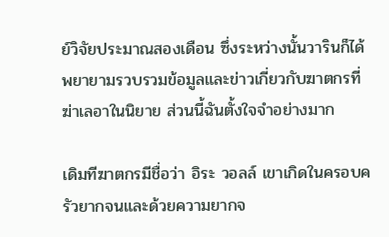ย์วิจัยประมาณสองเดือน ซึ่งระหว่างนั้นวารินก็ได้พยายามรวบรวมข้อมูลและข่าวเกี่ยวกับฆาตกรที่ฆ่าเลอาในนิยาย ส่วนนี้ฉันตั้งใจจำอย่างมาก

เดิมทีฆาตกรมีชื่อว่า อิระ วอลล์ เขาเกิดในครอบครัวยากจนและด้วยความยากจ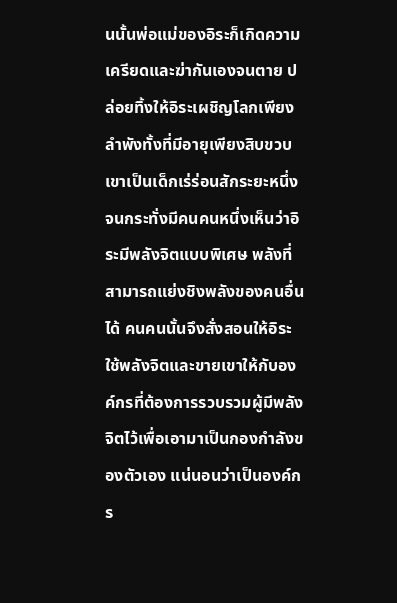นนั้นพ่อแม่ของอิระก็เกิดความเครียดและฆ่ากันเองจนตาย ปล่อยทิ้งให้อิระเผชิญโลกเพียงลำพังทั้งที่มีอายุเพียงสิบขวบ เขาเป็นเด็กเร่ร่อนสักระยะหนึ่งจนกระทั่งมีคนคนหนึ่งเห็นว่าอิระมีพลังจิตแบบพิเศษ พลังที่สามารถแย่งชิงพลังของคนอื่นได้ คนคนนั้นจึงสั่งสอนให้อิระใช้พลังจิตและขายเขาให้กับองค์กรที่ต้องการรวบรวมผู้มีพลังจิตไว้เพื่อเอามาเป็นกองกำลังของตัวเอง แน่นอนว่าเป็นองค์กร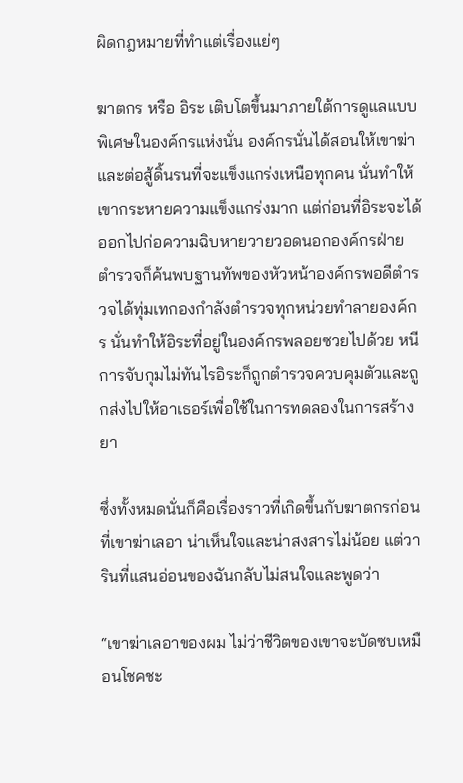ผิดกฎหมายที่ทำแต่เรื่องแย่ๆ

ฆาตกร หรือ อิระ เติบโตขึ้นมาภายใต้การดูแลแบบพิเศษในองค์กรแห่งนั่น องค์กรนั่นได้สอนให้เขาฆ่าและต่อสู้ดิ้นรนที่จะแข็งแกร่งเหนือทุกคน นั่นทำให้เขากระหายความแข็งแกร่งมาก แต่ก่อนที่อิระจะได้ออกไปก่อความฉิบหายวายวอดนอกองค์กรฝ่ายตำรวจก็ค้นพบฐานทัพของหัวหน้าองค์กรพอดีตำรวจได้ทุ่มเทกองกำลังตำรวจทุกหน่วยทำลายองค์กร นั่นทำให้อิระที่อยู่ในองค์กรพลอยซวยไปด้วย หนีการจับกุมไม่ทันไรอิระก็ถูกตำรวจควบคุมตัวและถูกส่งไปให้อาเธอร์เพื่อใช้ในการทดลองในการสร้างยา

ซึ่งทั้งหมดนั่นก็คือเรื่องราวที่เกิดขึ้นกับฆาตกรก่อนที่เขาฆ่าเลอา น่าเห็นใจและน่าสงสารไม่น้อย แต่วารินที่แสนอ่อนของฉันกลับไม่สนใจและพูดว่า

“เขาฆ่าเลอาของผม ไม่ว่าชีวิตของเขาจะบัดซบเหมือนโชคชะ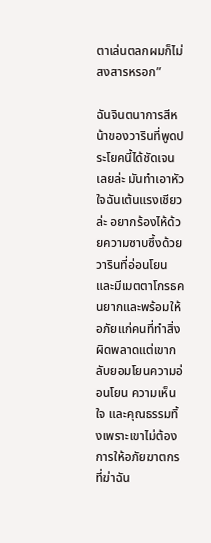ตาเล่นตลกผมก็ไม่สงสารหรอก”

ฉันจินตนาการสีหน้าของวารินที่พูดประโยคนี้ได้ชัดเจนเลยล่ะ มันทำเอาหัวใจฉันเต้นแรงเชียวล่ะ อยากร้องไห้ด้วยความซาบซึ้งด้วย วารินที่อ่อนโยนและมีเมตตาโกรธคนยากและพร้อมให้อภัยแก่คนที่ทำสิ่งผิดพลาดแต่เขากลับยอมโยนความอ่อนโยน ความเห็นใจ และคุณธรรมทิ้งเพราะเขาไม่ต้องการให้อภัยฆาตกรที่ฆ่าฉัน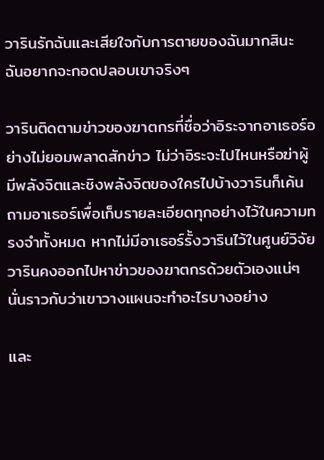วารินรักฉันและเสียใจกับการตายของฉันมากสินะ ฉันอยากจะกอดปลอบเขาจริงๆ

วารินติดตามข่าวของฆาตกรที่ชื่อว่าอิระจากอาเธอร์อย่างไม่ยอมพลาดสักข่าว ไม่ว่าอิระจะไปไหนหรือฆ่าผู้มีพลังจิตและชิงพลังจิตของใครไปบ้างวารินก็เค้นถามอาเธอร์เพื่อเก็บรายละเอียดทุกอย่างไว้ในความทรงจำทั้งหมด หากไม่มีอาเธอร์รั้งวารินไว้ในศูนย์วิจัยวารินคงออกไปหาข่าวของฆาตกรด้วยตัวเองแน่ๆ นั่นราวกับว่าเขาวางแผนจะทำอะไรบางอย่าง

และ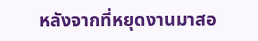หลังจากที่หยุดงานมาสอ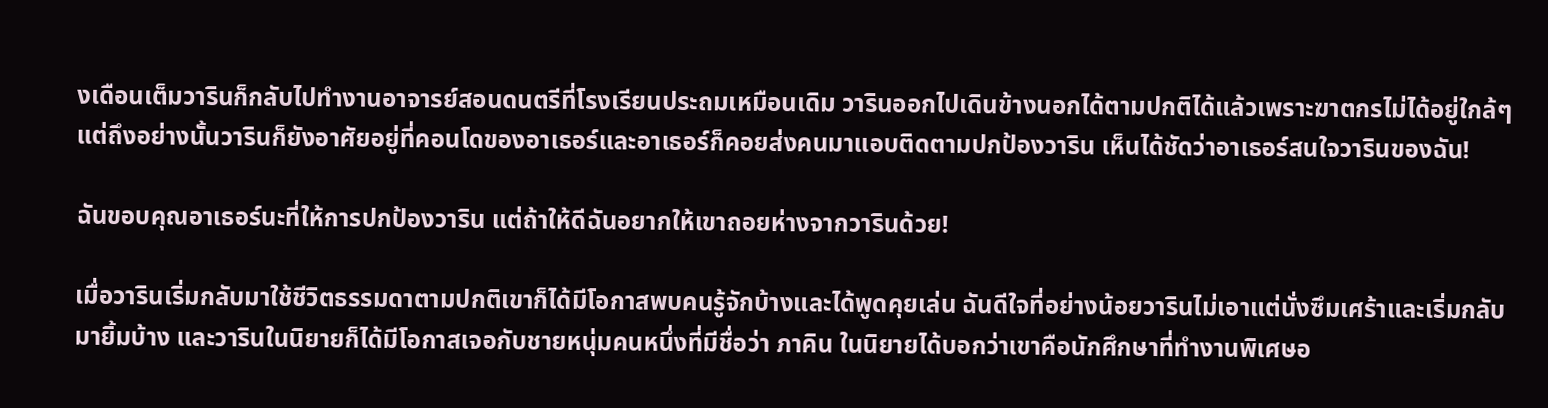งเดือนเต็มวารินก็กลับไปทำงานอาจารย์สอนดนตรีที่โรงเรียนประถมเหมือนเดิม วารินออกไปเดินข้างนอกได้ตามปกติได้แล้วเพราะฆาตกรไม่ได้อยู่ใกล้ๆ แต่ถึงอย่างนั้นวารินก็ยังอาศัยอยู่ที่คอนโดของอาเธอร์และอาเธอร์ก็คอยส่งคนมาแอบติดตามปกป้องวาริน เห็นได้ชัดว่าอาเธอร์สนใจวารินของฉัน!

ฉันขอบคุณอาเธอร์นะที่ให้การปกป้องวาริน แต่ถ้าให้ดีฉันอยากให้เขาถอยห่างจากวารินด้วย!

เมื่อวารินเริ่มกลับมาใช้ชีวิตธรรมดาตามปกติเขาก็ได้มีโอกาสพบคนรู้จักบ้างและได้พูดคุยเล่น ฉันดีใจที่อย่างน้อยวารินไม่เอาแต่นั่งซึมเศร้าและเริ่มกลับมายิ้มบ้าง และวารินในนิยายก็ได้มีโอกาสเจอกับชายหนุ่มคนหนึ่งที่มีชื่อว่า ภาคิน ในนิยายได้บอกว่าเขาคือนักศึกษาที่ทำงานพิเศษอ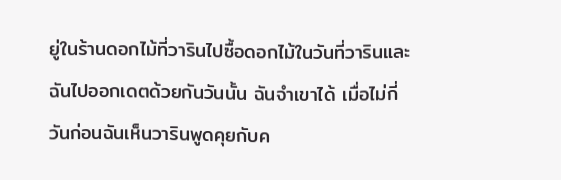ยู่ในร้านดอกไม้ที่วารินไปซื้อดอกไม้ในวันที่วารินและฉันไปออกเดตด้วยกันวันนั้น ฉันจำเขาได้ เมื่อไม่กี่วันก่อนฉันเห็นวารินพูดคุยกับค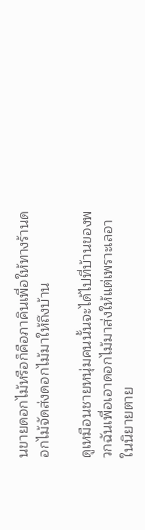นขายดอกไม้หรือก็คือภาคินเพื่อให้ทางร้านดอกไม้จัดส่งดอกไม้มาให้ถึงบ้าน

ดูเหมือนชายหนุ่มคนนั้นจะได้ไปที่บ้านของพวกฉันเพื่อเอาดอกไม้มาส่งให้แต่เพราะเลอาในนิยายตาย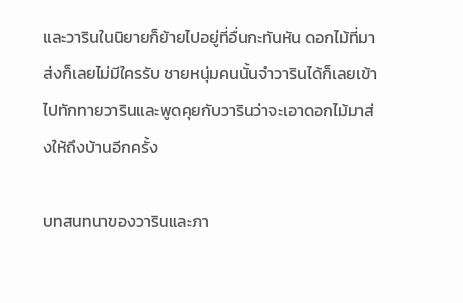และวารินในนิยายก็ย้ายไปอยู่ที่อื่นกะทันหัน ดอกไม้ที่มาส่งก็เลยไม่มีใครรับ ชายหนุ่มคนนั้นจำวารินได้ก็เลยเข้าไปทักทายวารินและพูดคุยกับวารินว่าจะเอาดอกไม้มาส่งให้ถึงบ้านอีกครั้ง

บทสนทนาของวารินและภา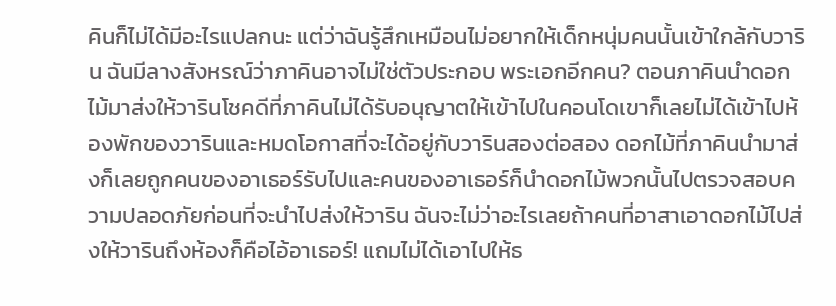คินก็ไม่ได้มีอะไรแปลกนะ แต่ว่าฉันรู้สึกเหมือนไม่อยากให้เด็กหนุ่มคนนั้นเข้าใกล้กับวาริน ฉันมีลางสังหรณ์ว่าภาคินอาจไม่ใช่ตัวประกอบ พระเอกอีกคน? ตอนภาคินนำดอกไม้มาส่งให้วารินโชคดีที่ภาคินไม่ได้รับอนุญาตให้เข้าไปในคอนโดเขาก็เลยไม่ได้เข้าไปห้องพักของวารินและหมดโอกาสที่จะได้อยู่กับวารินสองต่อสอง ดอกไม้ที่ภาคินนำมาส่งก็เลยถูกคนของอาเธอร์รับไปและคนของอาเธอร์ก็นำดอกไม้พวกนั้นไปตรวจสอบความปลอดภัยก่อนที่จะนำไปส่งให้วาริน ฉันจะไม่ว่าอะไรเลยถ้าคนที่อาสาเอาดอกไม้ไปส่งให้วารินถึงห้องก็คือไอ้อาเธอร์! แถมไม่ได้เอาไปให้ธ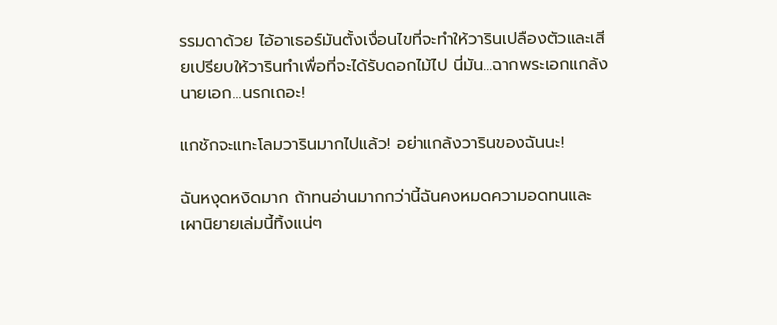รรมดาด้วย ไอ้อาเธอร์มันตั้งเงื่อนไขที่จะทำให้วารินเปลืองตัวและเสียเปรียบให้วารินทำเพื่อที่จะได้รับดอกไม้ไป นี่มัน...ฉากพระเอกแกล้งนายเอก...นรกเถอะ!

แกชักจะแทะโลมวารินมากไปแล้ว! อย่าแกล้งวารินของฉันนะ!

ฉันหงุดหงิดมาก ถ้าทนอ่านมากกว่านี้ฉันคงหมดความอดทนและเผานิยายเล่มนี้ทิ้งแน่ๆ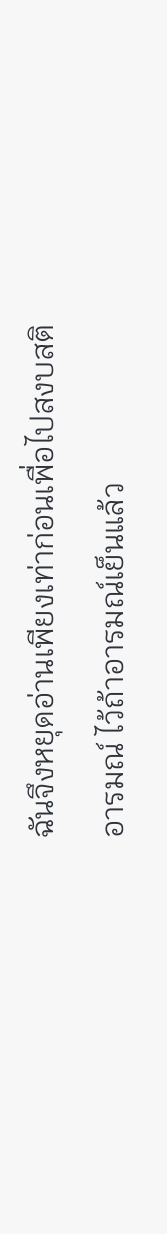ฉันจึงหยุดอ่านเพียงเท่าก่อนเพื่อไปสงบสติอารมณ์ ไว้ถ้าอารมณ์เย็นแล้ว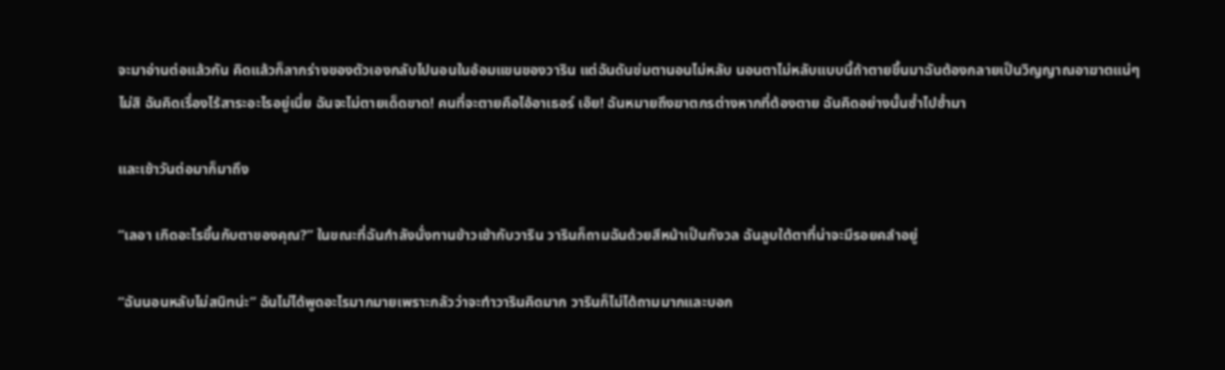จะมาอ่านต่อแล้วกัน คิดแล้วก็ลากร่างของตัวเองกลับไปนอนในอ้อมแขนของวาริน แต่ฉันดันข่มตานอนไม่หลับ นอนตาไม่หลับแบบนี้ถ้าตายขึ้นมาฉันต้องกลายเป็นวิญญาณอาฆาตแน่ๆ ไม่สิ ฉันคิดเรื่องไร้สาระอะไรอยู่เนี่ย ฉันจะไม่ตายเด็ดขาด! คนที่จะตายคือไอ้อาเธอร์ เอ๊ย! ฉันหมายถึงฆาตกรต่างหากที่ต้องตาย ฉันคิดอย่างนั้นซ้ำไปซ้ำมา

และเช้าวันต่อมาก็มาถึง

“เลอา เกิดอะไรขึ้นกับตาของคุณ?” ในขณะที่ฉันกำลังนั่งทานข้าวเช้ากับวาริน วารินก็ถามฉันด้วยสีหน้าเป็นกังวล ฉันลูบใต้ตาที่น่าจะมีรอยคลำอยู่

“ฉันนอนหลับไม่สนิทน่ะ” ฉันไม่ได้พูดอะไรมากมายเพราะกลัวว่าจะทำวารินคิดมาก วารินก็ไม่ได้ถามมากและบอก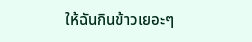ให้ฉันกินข้าวเยอะๆ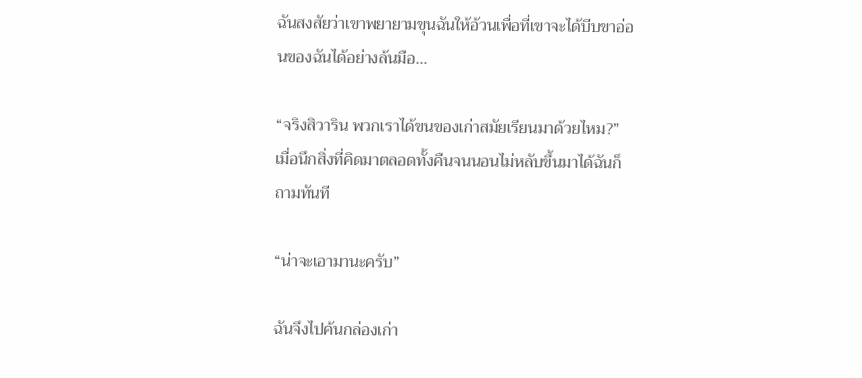ฉันสงสัยว่าเขาพยายามขุนฉันให้อ้วนเพื่อที่เขาจะได้บีบขาอ่อนของฉันได้อย่างล้นมือ…

“จริงสิวาริน พวกเราได้ขนของเก่าสมัยเรียนมาด้วยไหม?” เมื่อนึกสิ่งที่คิดมาตลอดทั้งคืนจนนอนไม่หลับขึ้นมาได้ฉันก็ถามทันที

“น่าจะเอามานะครับ”

ฉันจึงไปค้นกล่องเก่า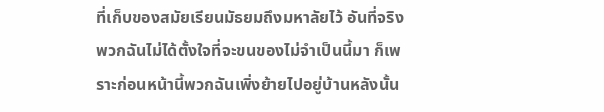ที่เก็บของสมัยเรียนมัธยมถึงมหาลัยไว้ อันที่จริงพวกฉันไม่ได้ตั้งใจที่จะขนของไม่จำเป็นนี้มา ก็เพราะก่อนหน้านี้พวกฉันเพิ่งย้ายไปอยู่บ้านหลังนั้น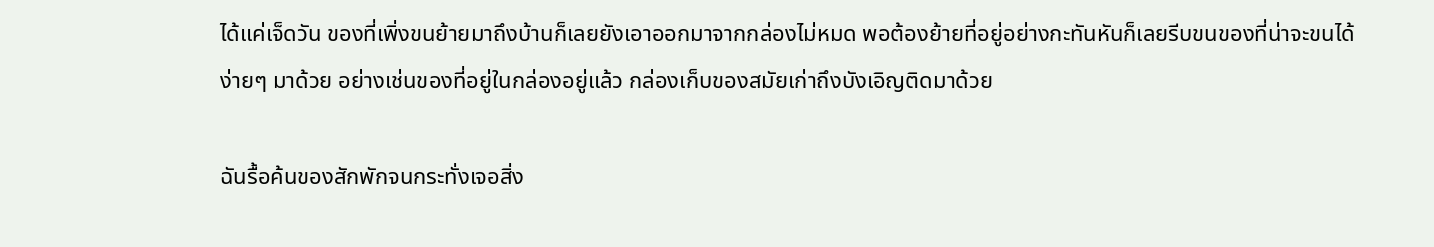ได้แค่เจ็ดวัน ของที่เพิ่งขนย้ายมาถึงบ้านก็เลยยังเอาออกมาจากกล่องไม่หมด พอต้องย้ายที่อยู่อย่างกะทันหันก็เลยรีบขนของที่น่าจะขนได้ง่ายๆ มาด้วย อย่างเช่นของที่อยู่ในกล่องอยู่แล้ว กล่องเก็บของสมัยเก่าถึงบังเอิญติดมาด้วย

ฉันรื้อค้นของสักพักจนกระทั่งเจอสิ่ง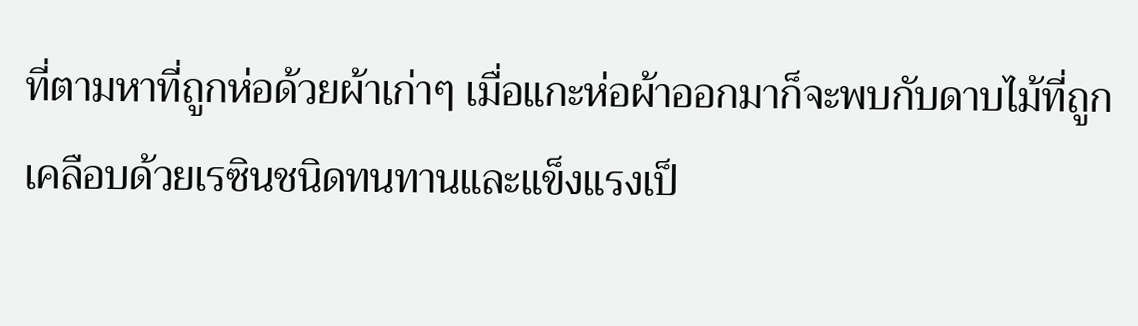ที่ตามหาที่ถูกห่อด้วยผ้าเก่าๆ เมื่อแกะห่อผ้าออกมาก็จะพบกับดาบไม้ที่ถูกเคลือบด้วยเรซินชนิดทนทานและแข็งแรงเป็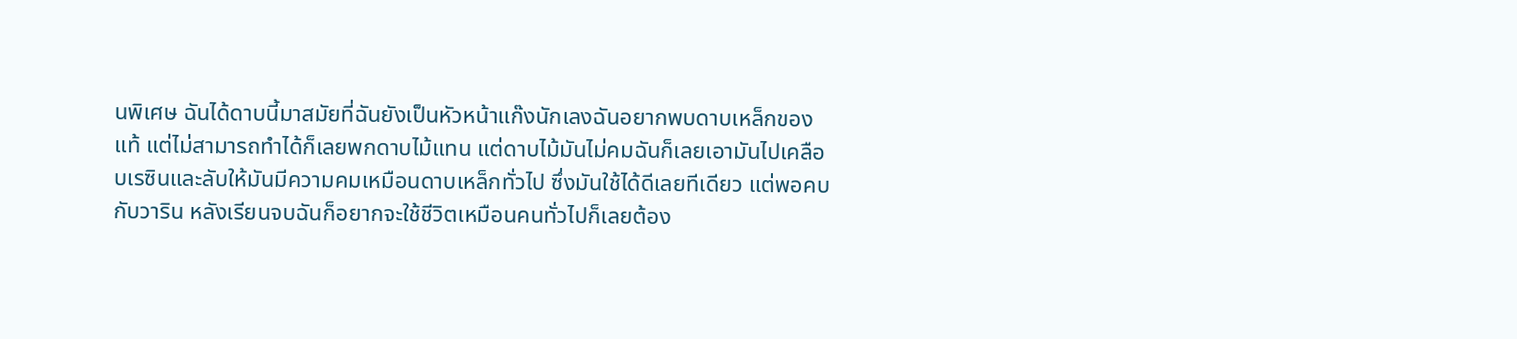นพิเศษ ฉันได้ดาบนี้มาสมัยที่ฉันยังเป็นหัวหน้าแก๊งนักเลงฉันอยากพบดาบเหล็กของแท้ แต่ไม่สามารถทำได้ก็เลยพกดาบไม้แทน แต่ดาบไม้มันไม่คมฉันก็เลยเอามันไปเคลือบเรซินและลับให้มันมีความคมเหมือนดาบเหล็กทั่วไป ซึ่งมันใช้ได้ดีเลยทีเดียว แต่พอคบกับวาริน หลังเรียนจบฉันก็อยากจะใช้ชีวิตเหมือนคนทั่วไปก็เลยต้อง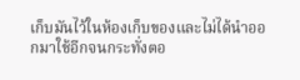เก็บมันไว้ในห้องเก็บของและไม่ได้นำออกมาใช้อีกจนกระทั่งตอ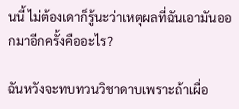นนี้ ไม่ต้องเดาก็รู้นะว่าเหตุผลที่ฉันเอามันออกมาอีกครั้งคืออะไร?

ฉันหวังจะทบทวนวิชาดาบเพราะถ้าเผื่อ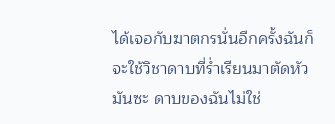ได้เจอกับฆาตกรนั่นอีกครั้งฉันก็จะใช้วิชาดาบที่ร่ำเรียนมาตัดหัวมันซะ ดาบของฉันไม่ใช่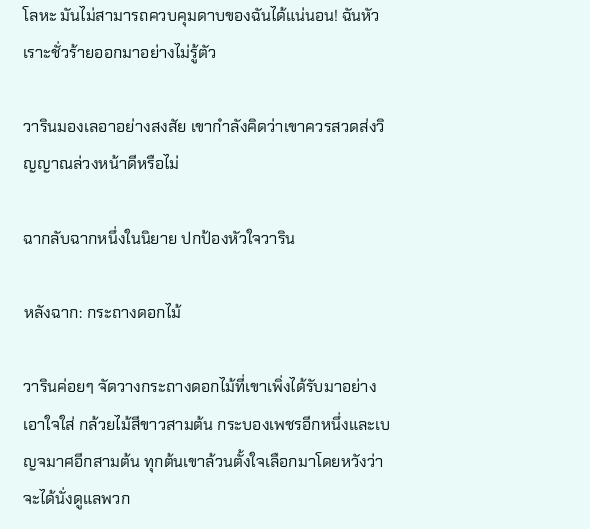โลหะ มันไม่สามารถควบคุมดาบของฉันได้แน่นอน! ฉันหัวเราะชั่วร้ายออกมาอย่างไม่รู้ตัว

วารินมองเลอาอย่างสงสัย เขากำลังคิดว่าเขาควรสวดส่งวิญญาณล่วงหน้าดีหรือไม่

ฉากลับฉากหนึ่งในนิยาย ปกป้องหัวใจวาริน

หลังฉาก: กระถางดอกไม้

วารินค่อยๆ จัดวางกระถางดอกไม้ที่เขาเพิ่งได้รับมาอย่างเอาใจใส่ กล้วยไม้สีขาวสามต้น กระบองเพชรอีกหนึ่งและเบญจมาศอีกสามต้น ทุกต้นเขาล้วนตั้งใจเลือกมาโดยหวังว่าจะได้นั่งดูแลพวก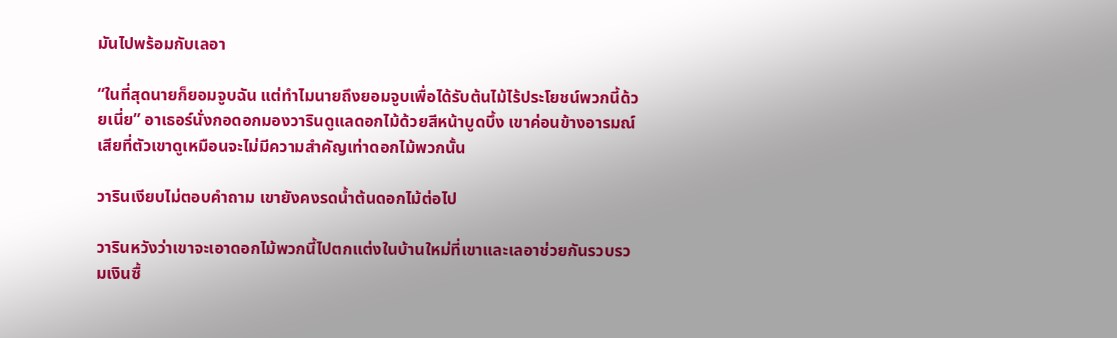มันไปพร้อมกับเลอา

“ในที่สุดนายก็ยอมจูบฉัน แต่ทำไมนายถึงยอมจูบเพื่อได้รับต้นไม้ไร้ประโยชน์พวกนี้ด้วยเนี่ย” อาเธอร์นั่งกอดอกมองวารินดูแลดอกไม้ด้วยสีหน้าบูดบึ้ง เขาค่อนข้างอารมณ์เสียที่ตัวเขาดูเหมือนจะไม่มีความสำคัญเท่าดอกไม้พวกนั้น

วารินเงียบไม่ตอบคำถาม เขายังคงรดน้ำต้นดอกไม้ต่อไป

วารินหวังว่าเขาจะเอาดอกไม้พวกนี้ไปตกแต่งในบ้านใหม่ที่เขาและเลอาช่วยกันรวบรวมเงินซื้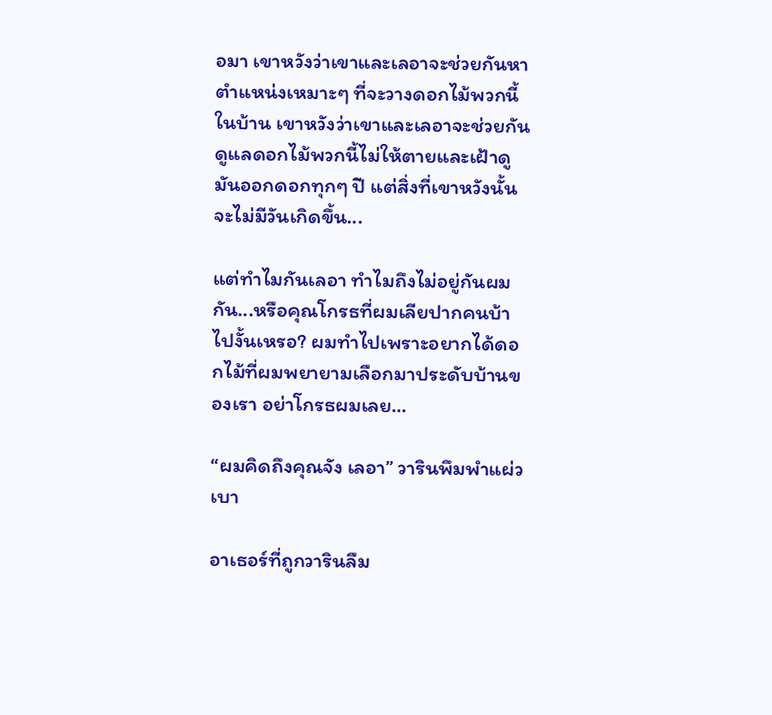อมา เขาหวังว่าเขาและเลอาจะช่วยกันหาตำแหน่งเหมาะๆ ที่จะวางดอกไม้พวกนี้ในบ้าน เขาหวังว่าเขาและเลอาจะช่วยกันดูแลดอกไม้พวกนี้ไม่ให้ตายและเฝ้าดูมันออกดอกทุกๆ ปี แต่สิ่งที่เขาหวังนั้นจะไม่มีวันเกิดขึ้น...

แต่ทำไมกันเลอา ทำไมถึงไม่อยู่กันผมกัน...หรือคุณโกรธที่ผมเลียปากคนบ้าไปงั้นเหรอ? ผมทำไปเพราะอยากได้ดอกไม้ที่ผมพยายามเลือกมาประดับบ้านของเรา อย่าโกรธผมเลย...

“ผมคิดถึงคุณจัง เลอา” วารินพึมพำแผ่วเบา

อาเธอร์ที่ถูกวารินลืม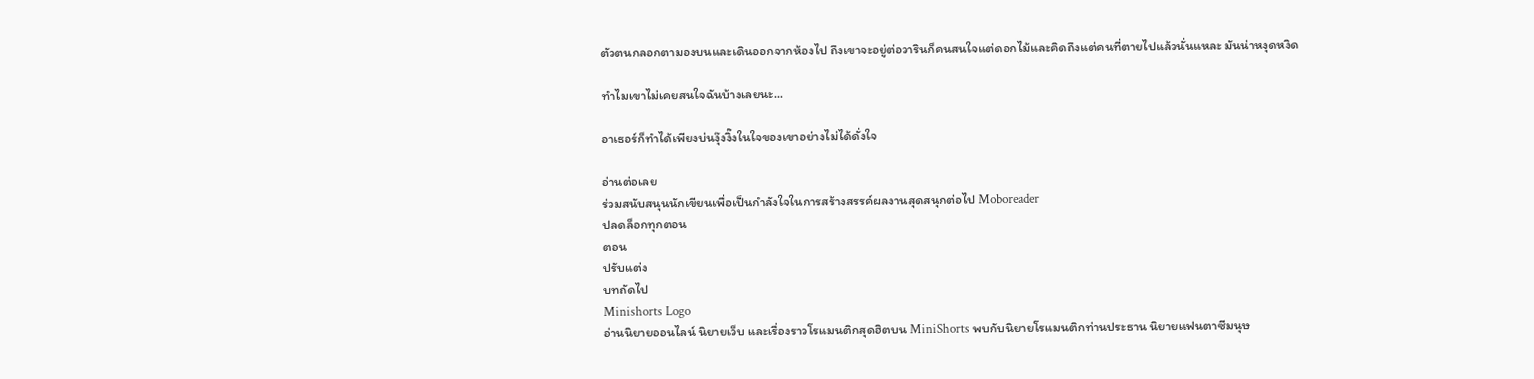ตัวตนกลอกตามองบนและเดินออกจากห้องไป ถึงเขาจะอยู่ต่อวารินก็คนสนใจแต่ดอกไม้และคิดถึงแต่คนที่ตายไปแล้วนั่นแหละ มันน่าหงุดหงิด

ทำไมเขาไม่เคยสนใจฉันบ้างเลยนะ...

อาเธอร์ก็ทำได้เพียงบ่นงุ๊งงิ๊งในใจของเขาอย่างไม่ได้ดั่งใจ

อ่านต่อเลย
ร่วมสนับสนุนนักเขียนเพื่อเป็นกำลังใจในการสร้างสรรค์ผลงานสุดสนุกต่อไป Moboreader
ปลดล็อกทุกตอน
ตอน
ปรับแต่ง
บทถัดไป
Minishorts Logo
อ่านนิยายออนไลน์ นิยายเว็บ และเรื่องราวโรแมนติกสุดฮิตบน MiniShorts พบกับนิยายโรแมนติกท่านประธาน นิยายแฟนตาซีมนุษ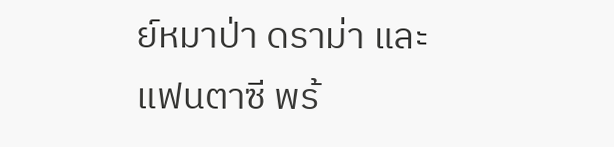ย์หมาป่า ดราม่า และแฟนตาซี พร้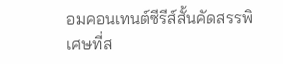อมคอนเทนต์ซีรีส์สั้นคัดสรรพิเศษที่ส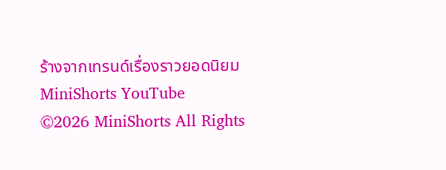ร้างจากเทรนด์เรื่องราวยอดนิยม
MiniShorts YouTube
©2026 MiniShorts All Rights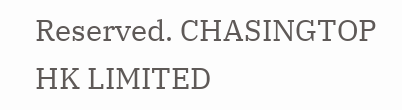Reserved. CHASINGTOP HK LIMITED